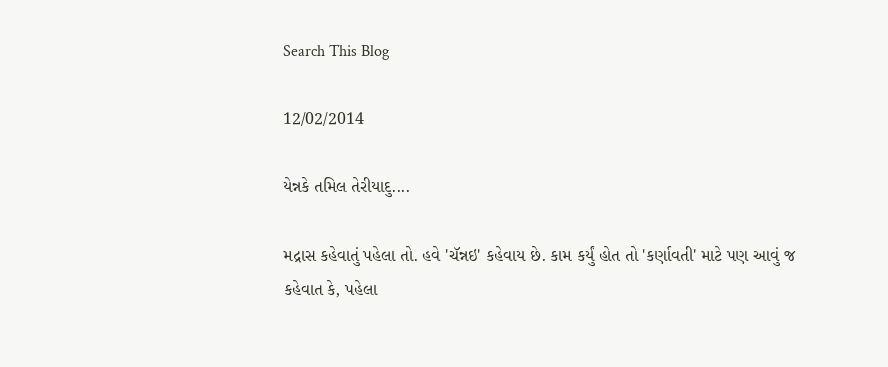Search This Blog

12/02/2014

યેન્નકે તમિલ તેરીયાદુ....

મદ્રાસ કહેવાતું પહેલા તો. હવે 'ચૅન્નઇ' કહેવાય છે. કામ કર્યું હોત તો 'કર્ણાવતી' માટે પણ આવું જ કહેવાત કે, પહેલા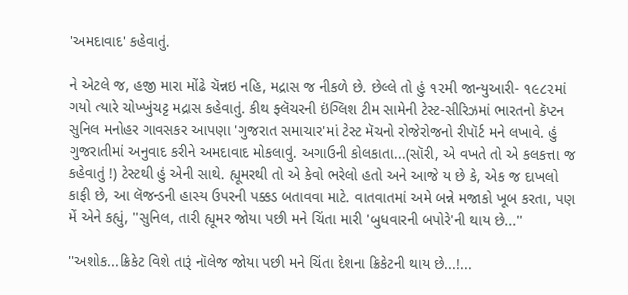'અમદાવાદ' કહેવાતું.

ને એટલે જ, હજી મારા મોંઢે ચૅન્નઇ નહિ, મદ્રાસ જ નીકળે છે. છેલ્લે તો હું ૧૨મી જાન્યુઆરી- ૧૯૮૨માં ગયો ત્યારે ચોખ્ખુંચટ્ટ મદ્રાસ કહેવાતું. કીથ ફ્લૅચરની ઇંગ્લિશ ટીમ સામેની ટેસ્ટ-સીરિઝમાં ભારતનો કૅપ્ટન સુનિલ મનોહર ગાવસકર આપણા 'ગુજરાત સમાચાર'માં ટેસ્ટ મૅચનો રોજેરોજનો રીપૉર્ટ મને લખાવે. હું ગુજરાતીમાં અનુવાદ કરીને અમદાવાદ મોકલાવું. અગાઉની કોલકાતા...(સૉરી, એ વખતે તો એ કલકત્તા જ કહેવાતું !) ટેસ્ટથી હું એની સાથે. હ્યૂમરથી તો એ કેવો ભરેલો હતો અને આજે ય છે કે, એક જ દાખલો કાફી છે, આ લૅજન્ડની હાસ્ય ઉપરની પક્કડ બતાવવા માટે. વાતવાતમાં અમે બન્ને મજાકો ખૂબ કરતા, પણ મેં એને કહ્યું, ''સુનિલ, તારી હ્યૂમર જોયા પછી મને ચિંતા મારી 'બુધવારની બપોરે'ની થાય છે...''

''અશોક...ક્રિકેટ વિશે તારૂં નૉલેજ જોયા પછી મને ચિંતા દેશના ક્રિકેટની થાય છે...!...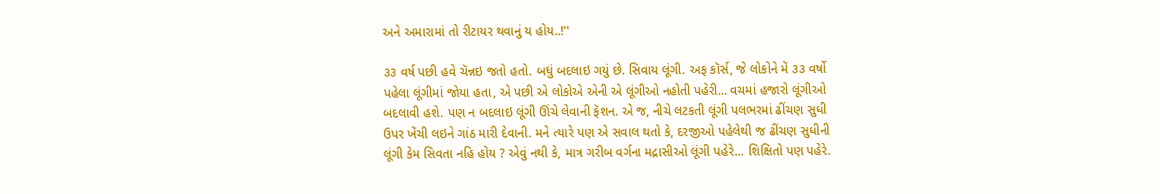અને અમારામાં તો રીટાયર થવાનું ય હોય..!''

૩૩ વર્ષ પછી હવે ચૅન્નઇ જતો હતો. બધું બદલાઇ ગયું છે. સિવાય લૂંગી. અફ કૉર્સ, જે લોકોને મેં ૩૩ વર્ષો પહેલા લૂંગીમાં જોયા હતા, એ પછી એ લોકોએ એની એ લૂંગીઓ નહોતી પહેરી... વચમાં હજારો લૂંગીઓ બદલાવી હશે. પણ ન બદલાઇ લૂંગી ઊંચે લેવાની ફૅશન. એ જ, નીચે લટકતી લૂંગી પલભરમાં ઢીંચણ સુધી ઉપર ખેંચી લઇને ગાંઠ મારી દેવાની. મને ત્યારે પણ એ સવાલ થતો કે, દરજીઓ પહેલેથી જ ઢીંચણ સુધીની લૂંગી કેમ સિવતા નહિ હોય ? એવું નથી કે, માત્ર ગરીબ વર્ગના મદ્રાસીઓ લૂંગી પહેરે... શિક્ષિતો પણ પહેરે.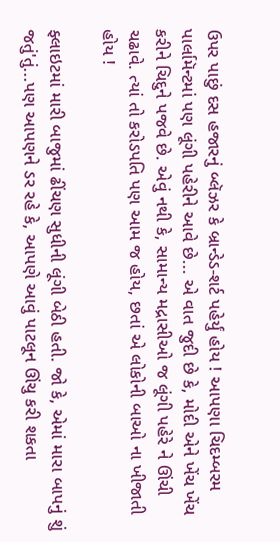ઉપર પાછું દસ હજારનું બ્લૅઝર કે બ્રાન્ડેડ-શર્ટ પહેર્યું હોય ! આપણા ચિદમ્બરમ પાર્લામૅન્ટમાં પણ લૂંગી પહેરીને આવે છે... એ વાત જુદી છે કે, મોદી એને ખેંચ ખેંચ કરીને ચિદુને પજવે છે. એવું નથી કે, સામાન્ય મદ્રાસીઓ જ લૂંગી પહેરે ને ઊંચી ચઢાવે. ત્યાં તો કરોડપતિ પણ આમ જ હોય, છતાં એ લોકોની બાઓ ના ખીજાતી હોય !

ફ્લાઇટમાં મારી બાજુમાં ઢીંચણ સુધીની લૂંગી બેઠી હતી. જો કે, એમાં મારા બાપનું શું જતું'તું...પણ આપણને ડર રહે કે, આપણે આવું પાટલૂન ઊંચુ કરી શકતા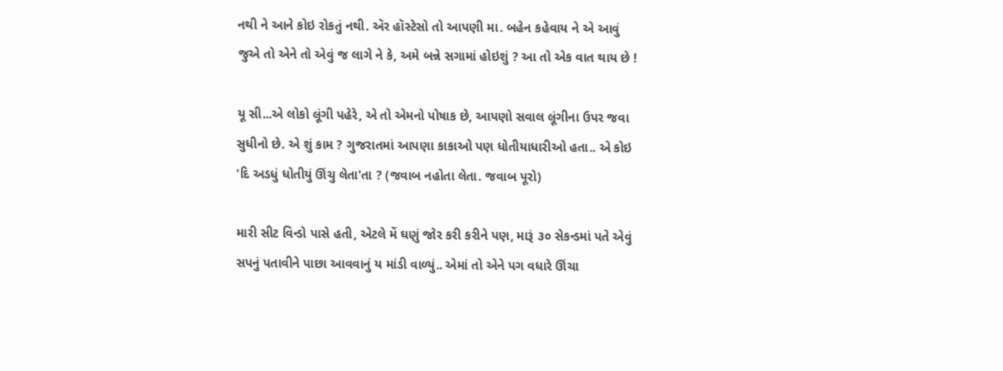નથી ને આને કોઇ રોકતું નથી. ઍર હૉસ્ટેસો તો આપણી મા. બહેન કહેવાય ને એ આવું જુએ તો એને તો એવું જ લાગે ને કે, અમે બન્ને સગામાં હોઇશું ? આ તો એક વાત થાય છે !

યૂ સી...એ લોકો લૂંગી પહેરે, એ તો એમનો પોષાક છે, આપણો સવાલ લૂંગીના ઉપર જવા સુધીનો છે. એ શું કામ ? ગુજરાતમાં આપણા કાકાઓ પણ ધોતીયાધારીઓ હતા.. એ કોઇ 'દિ અડધું ધોતીયું ઊંચુ લેતા'તા ? (જવાબ નહોતા લેતા. જવાબ પૂરો)

મારી સીટ વિન્ડો પાસે હતી, એટલે મેં ઘણું જોર કરી કરીને પણ, મારૂં ૩૦ સેકન્ડમાં પતે એવું સપનું પતાવીને પાછા આવવાનું ય માંડી વાળ્યું.. એમાં તો એને પગ વધારે ઊંચા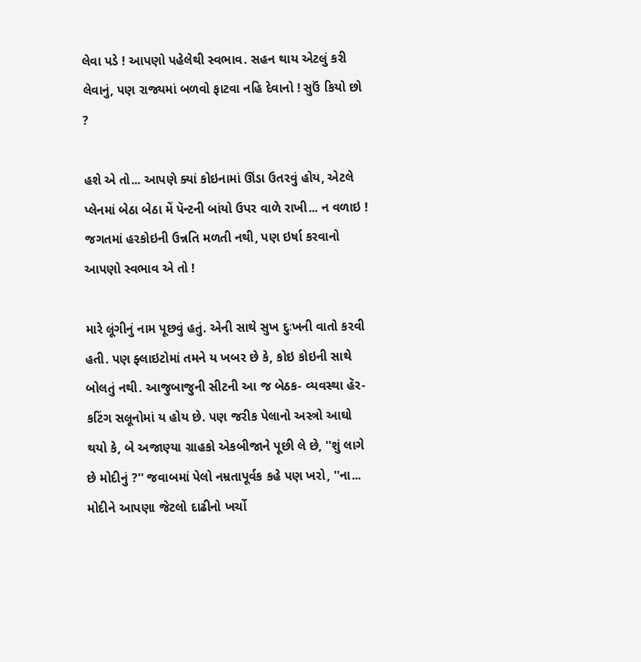લેવા પડે ! આપણો પહેલેથી સ્વભાવ. સહન થાય એટલું કરી લેવાનું, પણ રાજ્યમાં બળવો ફાટવા નહિ દેવાનો ! સુઉં કિયો છો ?

હશે એ તો... આપણે ક્યાં કોઇનામાં ઊંડા ઉતરવું હોય, એટલે પ્લેનમાં બેઠા બેઠા મેં પૅન્ટની બાંયો ઉપર વાળે રાખી... ન વળાઇ ! જગતમાં હરકોઇની ઉન્નતિ મળતી નથી, પણ ઇર્ષા કરવાનો આપણો સ્વભાવ એ તો !

મારે લૂંગીનું નામ પૂછવું હતું. એની સાથે સુખ દુઃખની વાતો કરવી હતી. પણ ફ્લાઇટોમાં તમને ય ખબર છે કે, કોઇ કોઇની સાથે બોલતું નથી. આજુબાજુની સીટની આ જ બેઠક- વ્યવસ્થા હૅર-કટિંગ સલૂનોમાં ય હોય છે. પણ જરીક પેલાનો અસ્ત્રો આઘો થયો કે, બે અજાણ્યા ગ્રાહકો એકબીજાને પૂછી લે છે, ''શું લાગે છે મોદીનું ?'' જવાબમાં પેલો નમ્રતાપૂર્વક કહે પણ ખરો, ''ના... મોદીને આપણા જેટલો દાઢીનો ખર્ચો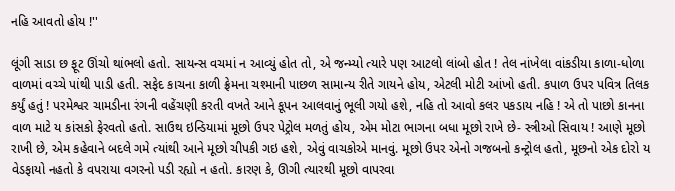નહિ આવતો હોય !''

લૂંગી સાડા છ ફૂટ ઊંચો થાંભલો હતો. સાયન્સ વચમાં ન આવ્યું હોત તો, એ જન્મ્યો ત્યારે પણ આટલો લાંબો હોત ! તેલ નાંખેલા વાંકડીયા કાળા-ધોળા વાળમાં વચ્ચે પાંથી પાડી હતી. સફેદ કાચના કાળી ફ્રેમના ચશ્માની પાછળ સામાન્ય રીતે ગાયને હોય, એટલી મોટી આંખો હતી. કપાળ ઉપર પવિત્ર તિલક કર્યું હતું ! પરમેશ્વર ચામડીના રંગની વહેંચણી કરતી વખતે આને કૂપન આલવાનું ભૂલી ગયો હશે, નહિ તો આવો કલર પકડાય નહિ ! એ તો પાછો કાનના વાળ માટે ય કાંસકો ફેરવતો હતો. સાઉથ ઇન્ડિયામાં મૂછો ઉપર પેટ્રોલ મળતું હોય, એમ મોટા ભાગના બધા મૂછો રાખે છે- સ્ત્રીઓ સિવાય ! આણે મૂછો રાખી છે, એમ કહેવાને બદલે ગમે ત્યાંથી આને મૂછો ચીપકી ગઇ હશે, એવું વાચકોએ માનવું. મૂછો ઉપર એનો ગજબનો કન્ટ્રોલ હતો, મૂછનો એક દોરો ય વેડફાયો નહતો કે વપરાયા વગરનો પડી રહ્યો ન હતો. કારણ કે, ઊગી ત્યારથી મૂછો વાપરવા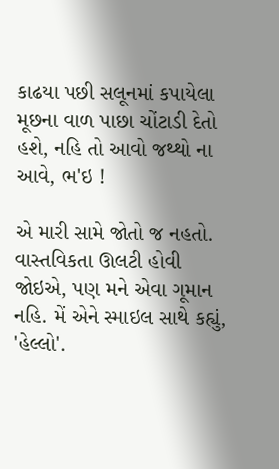કાઢયા પછી સલૂનમાં કપાયેલા મૂછના વાળ પાછા ચોંટાડી દેતો હશે, નહિ તો આવો જથ્થો ના આવે, ભ'ઇ !

એ મારી સામે જોતો જ નહતો. વાસ્તવિકતા ઊલટી હોવી જોઇએ, પણ મને એવા ગૂમાન નહિ. મેં એને સ્માઇલ સાથે કહ્યું, 'હેલ્લો'.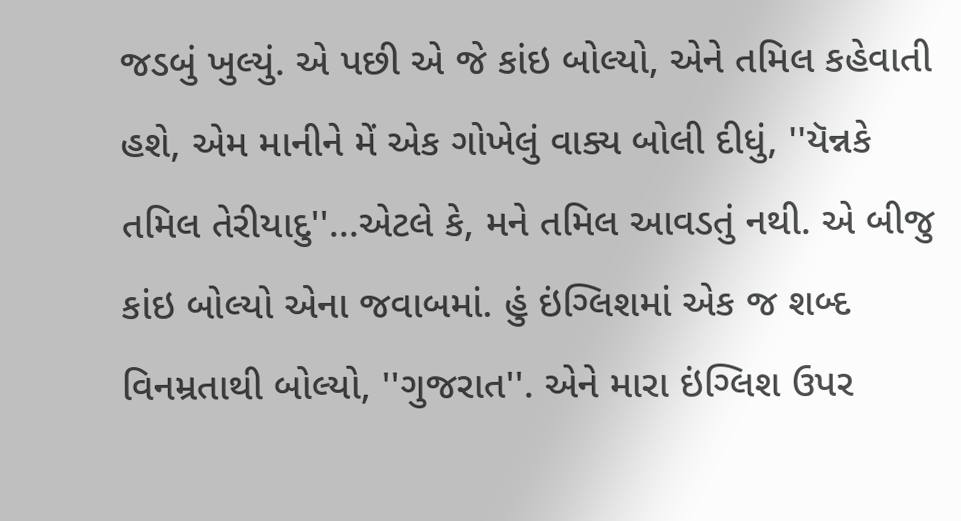જડબું ખુલ્યું. એ પછી એ જે કાંઇ બોલ્યો, એને તમિલ કહેવાતી હશે, એમ માનીને મેં એક ગોખેલું વાક્ય બોલી દીધું, ''યૅન્નકે તમિલ તેરીયાદુ''...એટલે કે, મને તમિલ આવડતું નથી. એ બીજુ કાંઇ બોલ્યો એના જવાબમાં. હું ઇંગ્લિશમાં એક જ શબ્દ વિનમ્રતાથી બોલ્યો, ''ગુજરાત''. એને મારા ઇંગ્લિશ ઉપર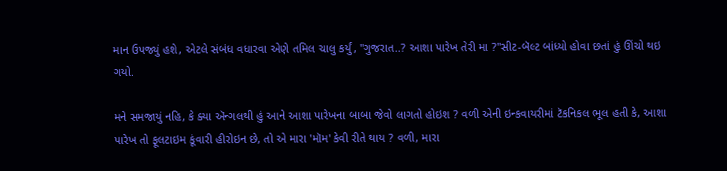માન ઉપજ્યું હશે, એટલે સંબંધ વધારવા એણે તમિલ ચાલુ કર્યું, ''ગુજરાત..? આશા પારેખ તેરી મા ?''સીટ-બૅલ્ટ બાંધ્યો હોવા છતાં હું ઊંચો થઇ ગયો.

મને સમજાયું નહિ, કે ક્યા ઍન્ગલથી હું આને આશા પારેખના બાબા જેવો લાગતો હોઇશ ? વળી એની ઇન્કવાયરીમાં ટૅકનિકલ ભૂલ હતી કે, આશા પારેખ તો ફૂલટાઇમ કૂંવારી હીરોઇન છે, તો એ મારા 'મૉમ' કેવી રીતે થાય ? વળી, મારા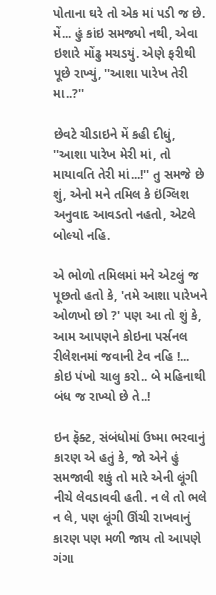પોતાના ઘરે તો એક માં પડી જ છે. મેં... હું કાંઇ સમજ્યો નથી, એવા ઇશારે મોંઢુ મચડયું. એણે ફરીથી પૂછે રાખ્યું, ''આશા પારેખ તેરી મા..?''

છેવટે ચીડાઇને મેં કહી દીધું, ''આશા પારેખ મેરી માં, તો માયાવતિ તેરી માં...!'' તુ સમજે છે શું, એનો મને તમિલ કે ઇંગ્લિશ અનુવાદ આવડતો નહતો, એટલે બોલ્યો નહિ.

એ ભોળો તમિલમાં મને એટલું જ પૂછતો હતો કે, 'તમે આશા પારેખને ઓળખો છો ?' પણ આ તો શું કે, આમ આપણને કોઇના પર્સનલ રીલેશનમાં જવાની ટેવ નહિ !... કોઇ પંખો ચાલુ કરો.. બે મહિનાથી બંધ જ રાખ્યો છે તે..!

ઇન ફૅક્ટ, સંબંધોમાં ઉષ્મા ભરવાનું કારણ એ હતું કે, જો એને હું સમજાવી શકું તો મારે એની લૂંગી નીચે લેવડાવવી હતી. ન લે તો ભલે ન લે, પણ લૂંગી ઊંચી રાખવાનું કારણ પણ મળી જાય તો આપણે ગંગા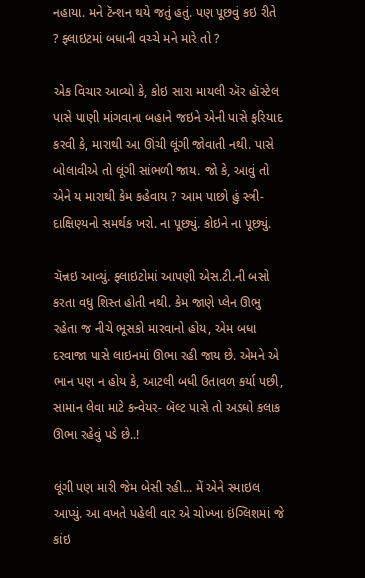નહાયા. મને ટૅન્શન થયે જતું હતું. પણ પૂછવું કઇ રીતે ? ફ્લાઇટમાં બધાની વચ્ચે મને મારે તો ?

એક વિચાર આવ્યો કે, કોઇ સારા માયલી ઍર હૉસ્ટેલ પાસે પાણી માંગવાના બહાને જઇને એની પાસે ફરિયાદ કરવી કે, મારાથી આ ઊંચી લૂંગી જોવાતી નથી. પાસે બોલાવીએ તો લૂંગી સાંભળી જાય. જો કે, આવું તો એને ય મારાથી કેમ કહેવાય ? આમ પાછો હું સ્ત્રી-દાક્ષિણ્યનો સમર્થક ખરો. ના પૂછ્યું. કોઇને ના પૂછ્યું.

ચૅન્નઇ આવ્યું. ફ્લાઇટોમાં આપણી એસ.ટી.ની બસો કરતા વધુ શિસ્ત હોતી નથી. કેમ જાણે પ્લેન ઊભુ રહેતા જ નીચે ભૂસકો મારવાનો હોય, એમ બધા દરવાજા પાસે લાઇનમાં ઊભા રહી જાય છે. એમને એ ભાન પણ ન હોય કે, આટલી બધી ઉતાવળ કર્યા પછી, સામાન લેવા માટે કન્વેયર- બૅલ્ટ પાસે તો અડધો કલાક ઊભા રહેવું પડે છે..!

લૂંગી પણ મારી જેમ બેસી રહી... મેં એને સ્માઇલ આપ્યું. આ વખતે પહેલી વાર એ ચોખ્ખા ઇંગ્લિશમાં જે કાંઇ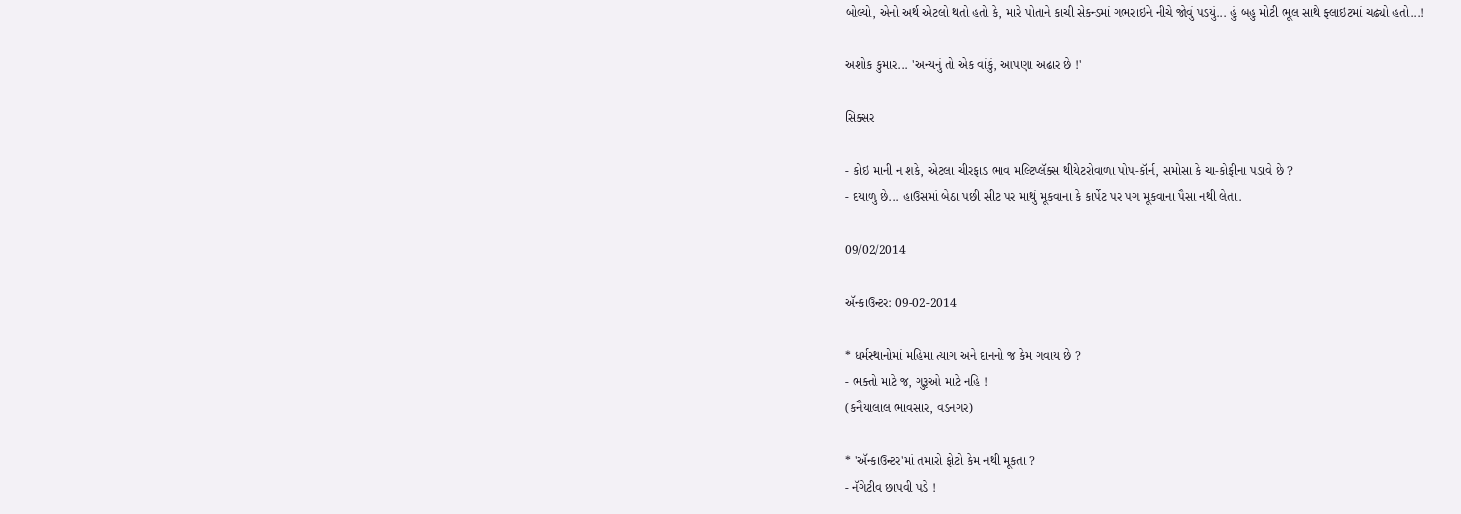બોલ્યો, એનો અર્થ એટલો થતો હતો કે, મારે પોતાને કાચી સેકન્ડમાં ગભરાઇને નીચે જોવું પડયું... હું બહુ મોટી ભૂલ સાથે ફ્લાઇટમાં ચઢ્યો હતો...!

અશોક કુમાર... 'અન્યનું તો એક વાંકું, આપણા અઢાર છે !'

સિક્સર

- કોઇ માની ન શકે, એટલા ચીરફાડ ભાવ મલ્ટિપ્લૅક્સ થીયેટરોવાળા પોપ-કૉર્ન, સમોસા કે ચા-કોફીના પડાવે છે ?
- દયાળુ છે... હાઉસમાં બેઠા પછી સીટ પર માથું મૂકવાના કે કાર્પેટ પર પગ મૂકવાના પૈસા નથી લેતા.

09/02/2014

ઍન્કાઉન્ટર: 09-02-2014

* ધર્મસ્થાનોમાં મહિમા ત્યાગ અને દાનનો જ કેમ ગવાય છે ?
- ભક્તો માટે જ, ગુરૂઓ માટે નહિ !
(કનૈયાલાલ ભાવસાર, વડનગર)

* 'ઍન્કાઉન્ટર'માં તમારો ફોટો કેમ નથી મૂકતા ?
- નૅગેટીવ છાપવી પડે !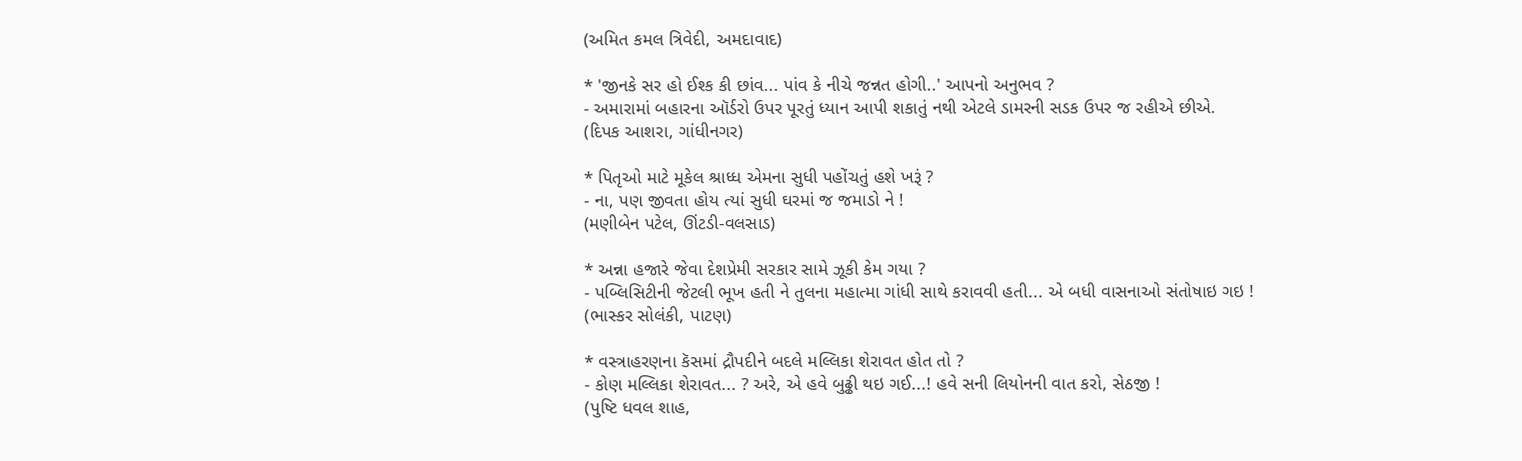(અમિત કમલ ત્રિવેદી, અમદાવાદ)

* 'જીનકે સર હો ઈશ્ક કી છાંવ... પાંવ કે નીચે જન્નત હોગી..' આપનો અનુભવ ?
- અમારામાં બહારના ઑર્ડરો ઉપર પૂરતું ધ્યાન આપી શકાતું નથી એટલે ડામરની સડક ઉપર જ રહીએ છીએ.
(દિપક આશરા, ગાંધીનગર)

* પિતૃઓ માટે મૂકેલ શ્રાધ્ધ એમના સુધી પહોંચતું હશે ખરૂં ?
- ના, પણ જીવતા હોય ત્યાં સુધી ઘરમાં જ જમાડો ને !
(મણીબેન પટેલ, ઊંટડી-વલસાડ)

* અન્ના હજારે જેવા દેશપ્રેમી સરકાર સામે ઝૂકી કેમ ગયા ?
- પબ્લિસિટીની જેટલી ભૂખ હતી ને તુલના મહાત્મા ગાંધી સાથે કરાવવી હતી... એ બધી વાસનાઓ સંતોષાઇ ગઇ !
(ભાસ્કર સોલંકી, પાટણ)

* વસ્ત્રાહરણના કૅસમાં દ્રૌપદીને બદલે મલ્લિકા શેરાવત હોત તો ?
- કોણ મલ્લિકા શેરાવત... ? અરે, એ હવે બુઢ્ઢી થઇ ગઈ...! હવે સની લિયોનની વાત કરો, સેઠજી !
(પુષ્ટિ ધવલ શાહ,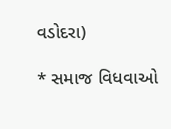વડોદરા)

* સમાજ વિધવાઓ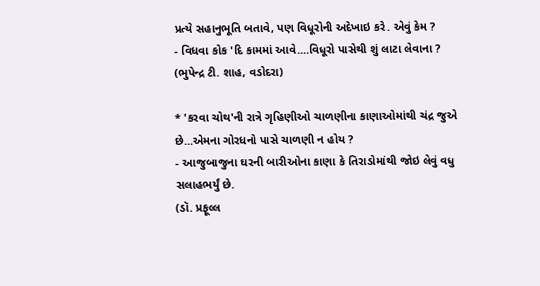પ્રત્યે સહાનુભૂતિ બતાવે, પણ વિધૂરોની અદેખાઇ કરે. એવું કેમ ?
- વિધવા કોક 'દિ કામમાં આવે....વિધૂરો પાસેથી શું લાટા લેવાના ?
(ભુપેન્દ્ર ટી. શાહ, વડોદરા)

* 'કરવા ચોથ'ની રાત્રે ગૃહિણીઓ ચાળણીના કાણાઓમાંથી ચંદ્ર જુએ છે...એમના ગોરધનો પાસે ચાળણી ન હોય ?
- આજુબાજુના ઘરની બારીઓના કાણા કે તિરાડોમાંથી જોઇ લેવું વધુ સલાહભર્યું છે.
(ડૉ. પ્રફૂલ્લ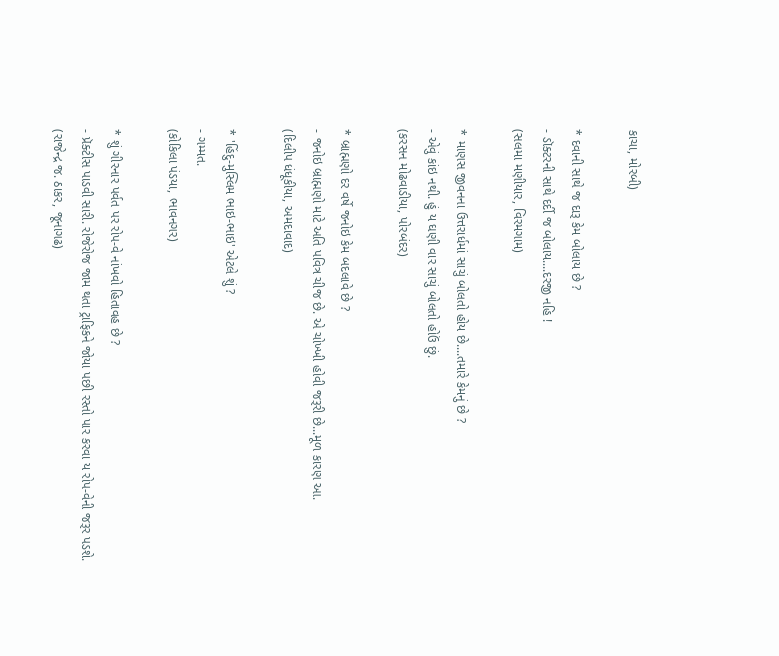કાચા, મોરબી)

* દવાની સાથે જ દારૂ કેમ બોલાય છે ?
- ડૉક્ટરની સાથે દર્દી જ બોલાય....દરજી નહિ !
(સલમા મણીયાર, વિરમગામ)

* માણસ જીવનના ઉત્તરાર્ધમાં સાચું બોલતો હોય છે....તમારે કેમનું છે ?
- એવું કાંઇ નથી. હું ય ઘણી વાર સાચું બોલતો હોઉં છું.
(કરસન મોઢવાડીયા, પોરબંદર)

* બ્રાહ્મણો દર વર્ષે જનોઇ કેમ બદલાવે છે ?
- જનોઇ બ્રાહ્મણો માટે અતિ પવિત્ર ચીજ છે. એ ચોખ્ખી હોવી જરૂરી છે...મૂળ કારણ આ.
(દિલીપ ધંધૂકીયા, અમદાવાદ)

* 'હિંદુ-મુસ્લિમ ભાઇ-ભાઇ' એટલે શું ?
- ગમ્મત.
(કોકિલા પંડયા, ભાવનગર)

* શું ગીરનાર પર્વત પર રોપ-વે નાંખવો હિતાવહ છે ?
- પ્રૅક્ટીસ પાડવી સારી. રોજેરોજ જામ થતા ટ્રાફિકને જોયા પછી રસ્તો પાર કરવા ય રોપ-વેની જરૂર પડશે.
(રાજેન્દ્ર જ. ઠાકર, જૂનાગઢ)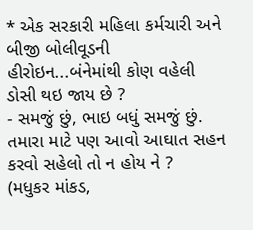* એક સરકારી મહિલા કર્મચારી અને બીજી બોલીવૂડની હીરોઇન...બંનેમાંથી કોણ વહેલી ડોસી થઇ જાય છે ?
- સમજું છું, ભાઇ બધું સમજું છું. તમારા માટે પણ આવો આઘાત સહન કરવો સહેલો તો ન હોય ને ?
(મધુકર માંકડ,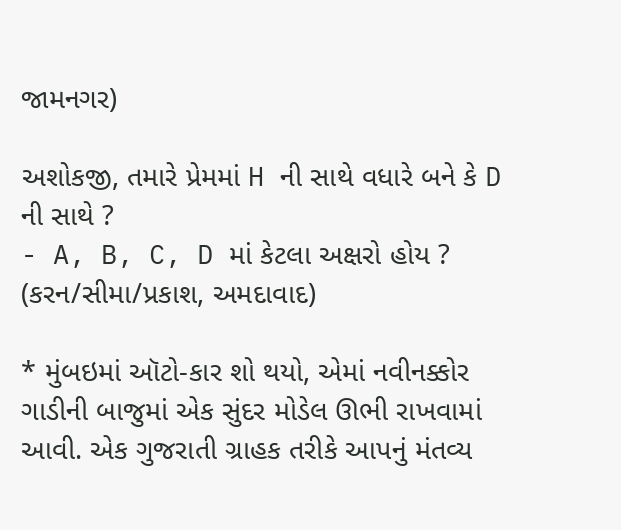જામનગર)

અશોકજી, તમારે પ્રેમમાં H ની સાથે વધારે બને કે D ની સાથે ?
- A, B, C, D માં કેટલા અક્ષરો હોય ?
(કરન/સીમા/પ્રકાશ, અમદાવાદ)

* મુંબઇમાં ઑટો-કાર શો થયો, એમાં નવીનક્કોર ગાડીની બાજુમાં એક સુંદર મોડેલ ઊભી રાખવામાં આવી. એક ગુજરાતી ગ્રાહક તરીકે આપનું મંતવ્ય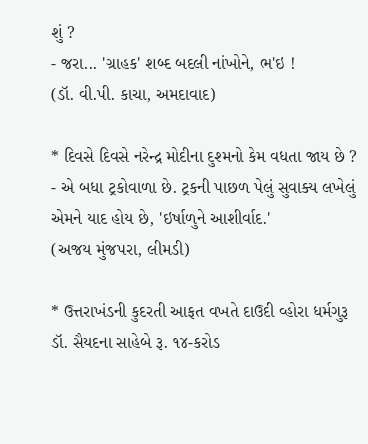શું ?
- જરા... 'ગ્રાહક' શબ્દ બદલી નાંખોને, ભ'ઇ !
(ડૉ. વી.પી. કાચા, અમદાવાદ)

* દિવસે દિવસે નરેન્દ્ર મોદીના દુશ્મનો કેમ વધતા જાય છે ?
- એ બધા ટ્રકોવાળા છે. ટ્રકની પાછળ પેલું સુવાક્ય લખેલું એમને યાદ હોય છે, 'ઇર્ષાળુને આશીર્વાદ.'
(અજય મુંજપરા, લીમડી)

* ઉત્તરાખંડની કુદરતી આફત વખતે દાઉદી વ્હોરા ધર્મગુરૂ ડૉ. સૈયદના સાહેબે રૂ. ૧૪-કરોડ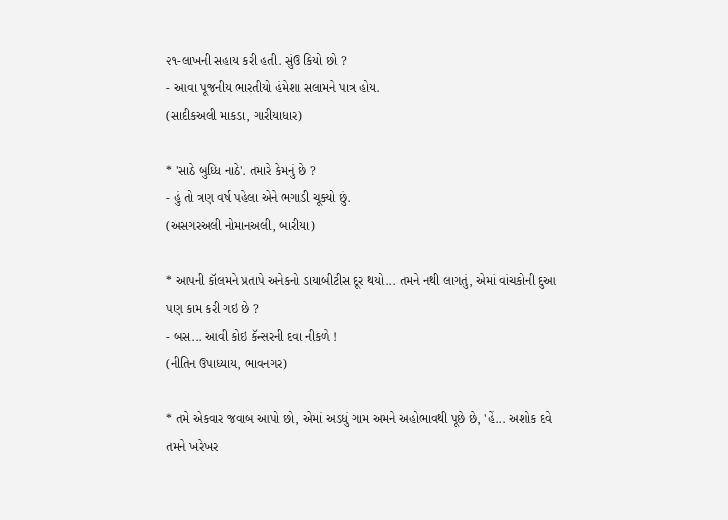૨૧-લાખની સહાય કરી હતી. સુંઉ કિયો છો ?
- આવા પૂજનીય ભારતીયો હંમેશા સલામને પાત્ર હોય.
(સાદીકઅલી માકડા, ગારીયાધાર)

* 'સાઠે બુધ્ધિ નાઠે'. તમારે કેમનું છે ?
- હું તો ત્રણ વર્ષ પહેલા એને ભગાડી ચૂક્યો છું.
(અસગરઅલી નોમાનઅલી, બારીયા)

* આપની કૉલમને પ્રતાપે અનેકનો ડાયાબીટીસ દૂર થયો... તમને નથી લાગતું, એમાં વાંચકોની દુઆ પણ કામ કરી ગઇ છે ?
- બસ... આવી કોઇ કૅન્સરની દવા નીકળે !
(નીતિન ઉપાધ્યાય, ભાવનગર)

* તમે એકવાર જવાબ આપો છો, એમાં અડધું ગામ અમને અહોભાવથી પૂછે છે, 'હેં... અશોક દવે તમને ખરેખર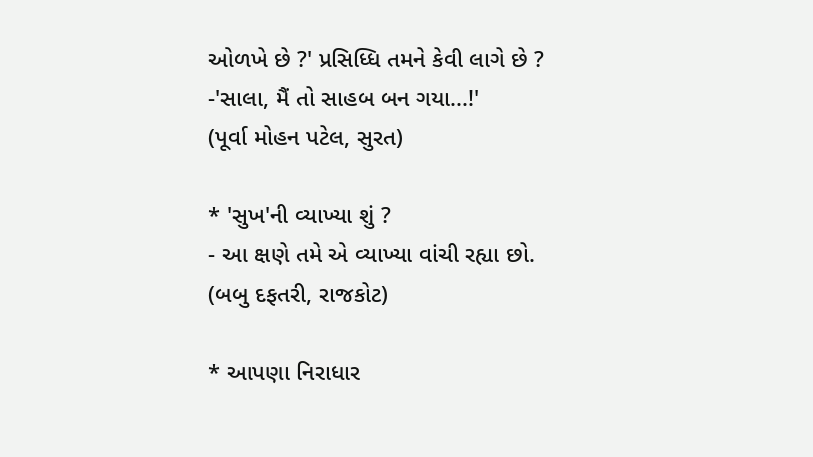ઓળખે છે ?' પ્રસિધ્ધિ તમને કેવી લાગે છે ?
-'સાલા, મૈં તો સાહબ બન ગયા...!'
(પૂર્વા મોહન પટેલ, સુરત)

* 'સુખ'ની વ્યાખ્યા શું ?
- આ ક્ષણે તમે એ વ્યાખ્યા વાંચી રહ્યા છો.
(બબુ દફતરી, રાજકોટ)

* આપણા નિરાધાર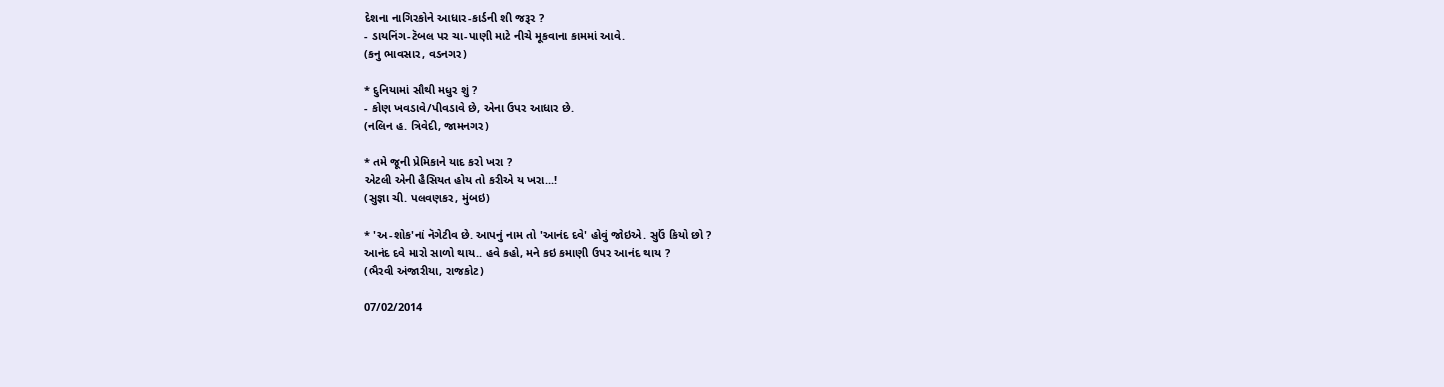દેશના નાગિરકોને આધાર-કાર્ડની શી જરૂર ?
- ડાયનિંગ-ટૅબલ પર ચા-પાણી માટે નીચે મૂકવાના કામમાં આવે.
(કનુ ભાવસાર, વડનગર)

* દુનિયામાં સૌથી મધુર શું ?
- કોણ ખવડાવે/પીવડાવે છે, એના ઉપર આધાર છે.
(નલિન હ. ત્રિવેદી, જામનગર)

* તમે જૂની પ્રેમિકાને યાદ કરો ખરા ?
એટલી એની હૈસિયત હોય તો કરીએ ય ખરા...!
(સુજ્ઞા ચી. પલવણકર, મુંબઇ)

* 'અ-શોક'નાં નૅગેટીવ છે. આપનું નામ તો 'આનંદ દવે' હોવું જોઇએ. સુઉં કિયો છો ?
આનંદ દવે મારો સાળો થાય.. હવે કહો, મને કઇ કમાણી ઉપર આનંદ થાય ?
(ભૈરવી અંજારીયા, રાજકોટ)

07/02/2014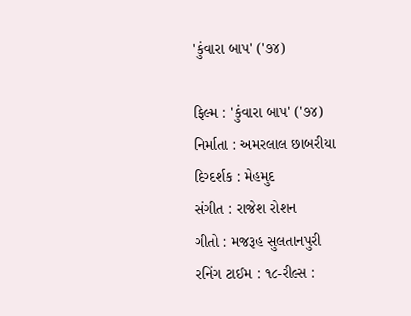'કુંવારા બાપ' ('૭૪)

ફિલ્મ : 'કુંવારા બાપ' ('૭૪)
નિર્માતા : અમરલાલ છાબરીયા
દિગ્દર્શક : મેહમુદ
સંગીત : રાજેશ રોશન
ગીતો : મજરૂહ સુલતાનપુરી
રનિંગ ટાઈમ : ૧૮-રીલ્સ :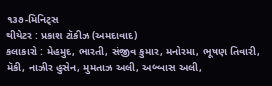૧૩૭-મિનિટ્સ
થીયેટર : પ્રકાશ ટૉકીઝ (અમદાવાદ)
કલાકારો : મેહમુદ, ભારતી, સંજીવ કુમાર, મનોરમા, ભૂષણ તિવારી, મૅકી, નાઝીર હુસેન, મુમતાઝ અલી, અબ્બાસ અલી,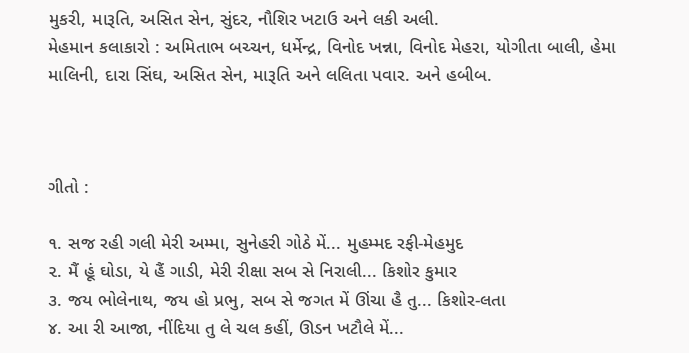મુકરી, મારૂતિ, અસિત સેન, સુંદર, નૌશિર ખટાઉ અને લકી અલી.
મેહમાન કલાકારો : અમિતાભ બચ્ચન, ધર્મેન્દ્ર, વિનોદ ખન્ના, વિનોદ મેહરા, યોગીતા બાલી, હેમા માલિની, દારા સિંઘ, અસિત સેન, મારૂતિ અને લલિતા પવાર. અને હબીબ.



ગીતો :

૧. સજ રહી ગલી મેરી અમ્મા, સુનેહરી ગોઠે મેં... મુહમ્મદ રફી-મેહમુદ
૨. મૈં હૂં ઘોડા, યે હૈં ગાડી, મેરી રીક્ષા સબ સે નિરાલી... કિશોર કુમાર
૩. જય ભોલેનાથ, જય હો પ્રભુ, સબ સે જગત મેં ઊંચા હૈ તુ... કિશોર-લતા
૪. આ રી આજા, નીંદિયા તુ લે ચલ કહીં, ઊડન ખટૌલે મેં...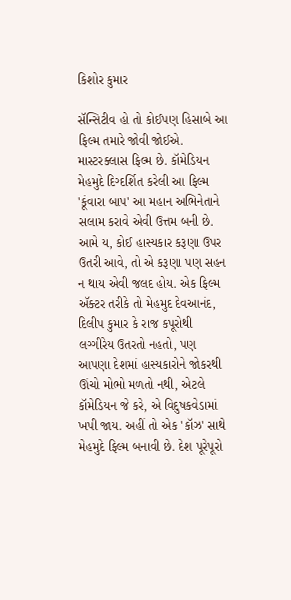કિશોર કુમાર

સૅન્સિટીવ હો તો કોઈપણ હિસાબે આ ફિલ્મ તમારે જોવી જોઈએ. માસ્ટરક્લાસ ફિલ્મ છે. કૉમેડિયન મેહમુદે દિગ્દર્શિત કરેલી આ ફિલ્મ 'કૂંવારા બાપ' આ મહાન અભિનેતાને સલામ કરાવે એવી ઉત્તમ બની છે. આમે ય, કોઈ હાસ્યકાર કરૂણા ઉપર ઉતરી આવે, તો એ કરૂણા પણ સહન ન થાય એવી જલદ હોય. એક ફિલ્મ ઍક્ટર તરીકે તો મેહમુદ દેવઆનંદ, દિલીપ કુમાર કે રાજ કપૂરોથી લગ્ગીરેય ઉતરતો નહતો, પણ આપણા દેશમાં હાસ્યકારોને જોકરથી ઊંચો મોભો મળતો નથી, એટલે કૉમેડિયન જે કરે, એ વિદુષકવેડામાં ખપી જાય. અહીં તો એક 'કૉઝ' સાથે મેહમુદે ફિલ્મ બનાવી છે. દેશ પૂરેપૂરો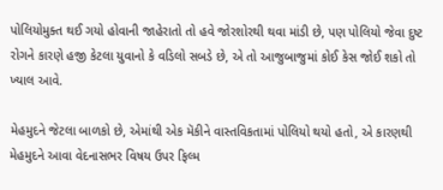પોલિયોમુક્ત થઈ ગયો હોવાની જાહેરાતો તો હવે જોરશોરથી થવા માંડી છે, પણ પોલિયો જેવા દુષ્ટ રોગને કારણે હજી કેટલા યુવાનો કે વડિલો સબડે છે, એ તો આજુબાજુમાં કોઈ કેસ જોઈ શકો તો ખ્યાલ આવે.

મેહમુદને જેટલા બાળકો છે, એમાંથી એક મૅકીને વાસ્તવિકતામાં પોલિયો થયો હતો, એ કારણથી મેહમુદને આવા વેદનાસભર વિષય ઉપર ફિલ્મ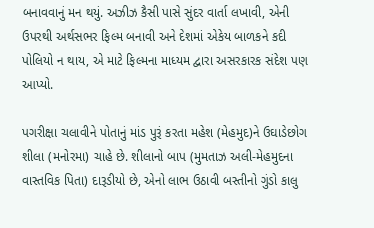બનાવવાનું મન થયું. અઝીઝ કૈસી પાસે સુંદર વાર્તા લખાવી, એની ઉપરથી અર્થસભર ફિલ્મ બનાવી અને દેશમાં એકેય બાળકને કદી પોલિયો ન થાય, એ માટે ફિલ્મના માધ્યમ દ્વારા અસરકારક સંદેશ પણ આપ્યો.

પગરીક્ષા ચલાવીને પોતાનું માંડ પુરૂં કરતા મહેશ (મેહમુદ)ને ઉઘાડેછોગ શીલા (મનોરમા) ચાહે છે. શીલાનો બાપ (મુમતાઝ અલી-મેહમુદના વાસ્તવિક પિતા) દારૂડીયો છે, એનો લાભ ઉઠાવી બસ્તીનો ગુંડો કાલુ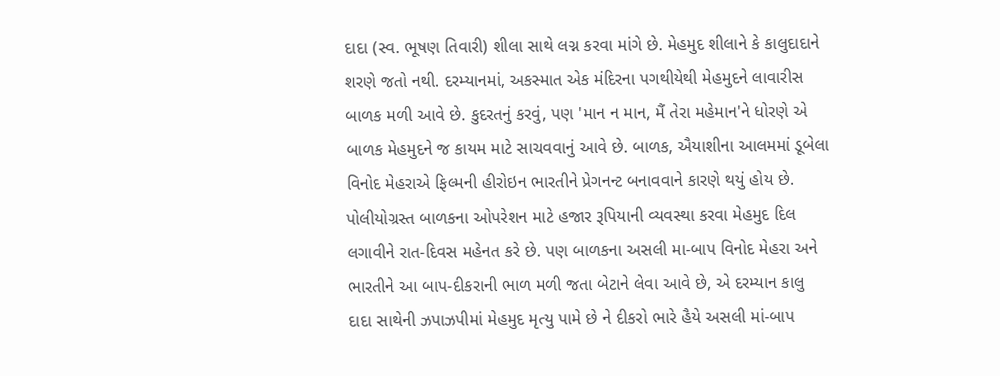દાદા (સ્વ. ભૂષણ તિવારી) શીલા સાથે લગ્ન કરવા માંગે છે. મેહમુદ શીલાને કે કાલુદાદાને શરણે જતો નથી. દરમ્યાનમાં, અકસ્માત એક મંદિરના પગથીયેથી મેહમુદને લાવારીસ બાળક મળી આવે છે. કુદરતનું કરવું, પણ 'માન ન માન, મૈં તેરા મહેમાન'ને ધોરણે એ બાળક મેહમુદને જ કાયમ માટે સાચવવાનું આવે છે. બાળક, ઐયાશીના આલમમાં ડૂબેલા વિનોદ મેહરાએ ફિલ્મની હીરોઇન ભારતીને પ્રેગનન્ટ બનાવવાને કારણે થયું હોય છે. પોલીયોગ્રસ્ત બાળકના ઓપરેશન માટે હજાર રૂપિયાની વ્યવસ્થા કરવા મેહમુદ દિલ લગાવીને રાત-દિવસ મહેનત કરે છે. પણ બાળકના અસલી મા-બાપ વિનોદ મેહરા અને ભારતીને આ બાપ-દીકરાની ભાળ મળી જતા બેટાને લેવા આવે છે, એ દરમ્યાન કાલુ દાદા સાથેની ઝપાઝપીમાં મેહમુદ મૃત્યુ પામે છે ને દીકરો ભારે હૈયે અસલી માં-બાપ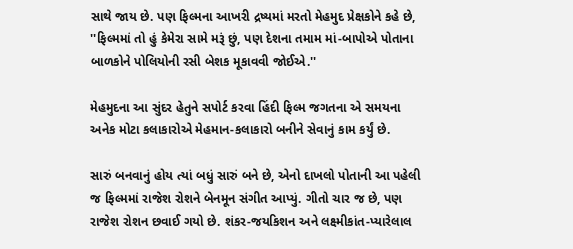સાથે જાય છે. પણ ફિલ્મના આખરી દ્રષ્યમાં મરતો મેહમુદ પ્રેક્ષકોને કહે છે, ''ફિલ્મમાં તો હું કેમેરા સામે મરૂં છું, પણ દેશના તમામ માં-બાપોએ પોતાના બાળકોને પોલિયોની રસી બેશક મૂકાવવી જોઈએ.''

મેહમુદના આ સુંદર હેતુને સપોર્ટ કરવા હિંદી ફિલ્મ જગતના એ સમયના અનેક મોટા કલાકારોએ મેહમાન-કલાકારો બનીને સેવાનું કામ કર્યું છે.

સારું બનવાનું હોય ત્યાં બધું સારું બને છે, એનો દાખલો પોતાની આ પહેલી જ ફિલ્મમાં રાજેશ રોશને બેનમૂન સંગીત આપ્યું. ગીતો ચાર જ છે, પણ રાજેશ રોશન છવાઈ ગયો છે. શંકર-જયકિશન અને લક્ષ્મીકાંત-પ્યારેલાલ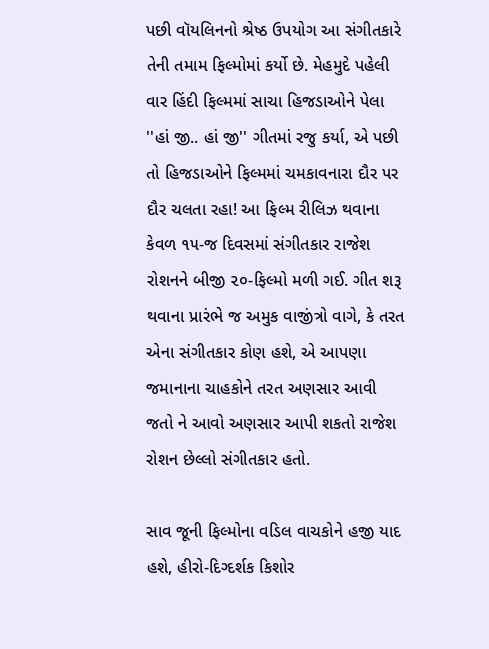પછી વૉયલિનનો શ્રેષ્ઠ ઉપયોગ આ સંગીતકારે તેની તમામ ફિલ્મોમાં કર્યો છે. મેહમુદે પહેલી વાર હિંદી ફિલ્મમાં સાચા હિજડાઓને પેલા ''હાં જી.. હાં જી'' ગીતમાં રજુ કર્યા, એ પછી તો હિજડાઓને ફિલ્મમાં ચમકાવનારા દૌર પર દૌર ચલતા રહા! આ ફિલ્મ રીલિઝ થવાના કેવળ ૧૫-જ દિવસમાં સંગીતકાર રાજેશ રોશનને બીજી ૨૦-ફિલ્મો મળી ગઈ. ગીત શરૂ થવાના પ્રારંભે જ અમુક વાજીંત્રો વાગે, કે તરત એના સંગીતકાર કોણ હશે, એ આપણા જમાનાના ચાહકોને તરત અણસાર આવી જતો ને આવો અણસાર આપી શકતો રાજેશ રોશન છેલ્લો સંગીતકાર હતો.

સાવ જૂની ફિલ્મોના વડિલ વાચકોને હજી યાદ હશે, હીરો-દિગ્દર્શક કિશોર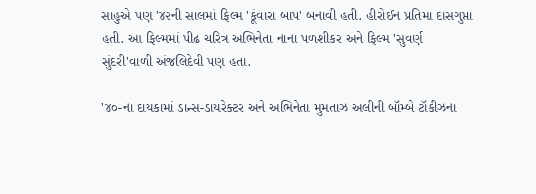સાહુએ પણ '૪૨ની સાલમાં ફિલ્મ 'કૂંવારા બાપ' બનાવી હતી. હીરોઈન પ્રતિમા દાસગુપ્તા હતી. આ ફિલ્મમાં પીઢ ચરિત્ર અભિનેતા નાના પળશીકર અને ફિલ્મ 'સુવર્ણ સુંદરી'વાળી અંજલિદેવી પણ હતા.

'૪૦-ના દાયકામાં ડાન્સ-ડાયરેક્ટર અને અભિનેતા મુમતાઝ અલીની બૉમ્બે ટૉકીઝના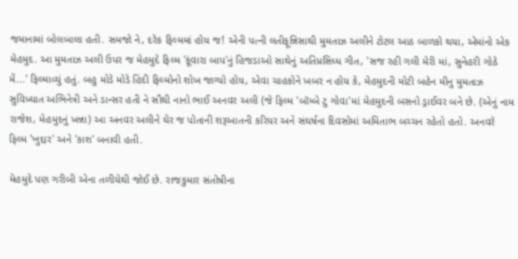જમાનામાં બોલબાલા હતી. સમજો ને, દરેક ફિલ્મમાં હોય જ! એની પત્ની લતીફૂન્નિસાથી મુમતાઝ અલીને ટોટલ આઠ બાળકો થયા, એમાંનો એક મેહમુદ. આ મુમતાઝ અલી ઉપર જ મેહમુદે ફિલ્મ 'કૂંવારા બાપ'નું હિજડાઓ સાથેનું અતિપ્રસિધ્ધ ગીત, 'સજ રહી ગલી મેરી માં, સુનેહરી ગોઠે મેં...' ફિલ્માવ્યું હતું. બહુ મોડે મોડે હિંદી ફિલ્મોનો શોખ જાગ્યો હોય, એવા ચાહકોને ખબર ન હોય કે, મેહમુદની મોટી બહેન મીનુ મુમતાઝ સુવિખ્યાત અભિનેત્રી અને ડાન્સર હતી ને સૌથી નાનો ભાઈ અનવર અલી (જે ફિલ્મ 'બૉમ્બે ટુ ગોવા'માં મેહમુદની બસનો ડ્રાઈવર બને છે. (એનું નામ રાજેશ, મેહમુદનું ખન્ના) આ અનવર અલીને ઘેર જ પોતાની શરૂઆતની કરિયર અને સંઘર્ષના દિવસોમાં અમિતાભ બચ્ચન રહેતો હતો. અનવરે ફિલ્મ 'ખુદ્દાર' અને 'કાશ' બનાવી હતી.

મેહમુદે પણ ગરીબી એના તળીયેથી જોઈ છે. રાજકુમાર સંતોષીના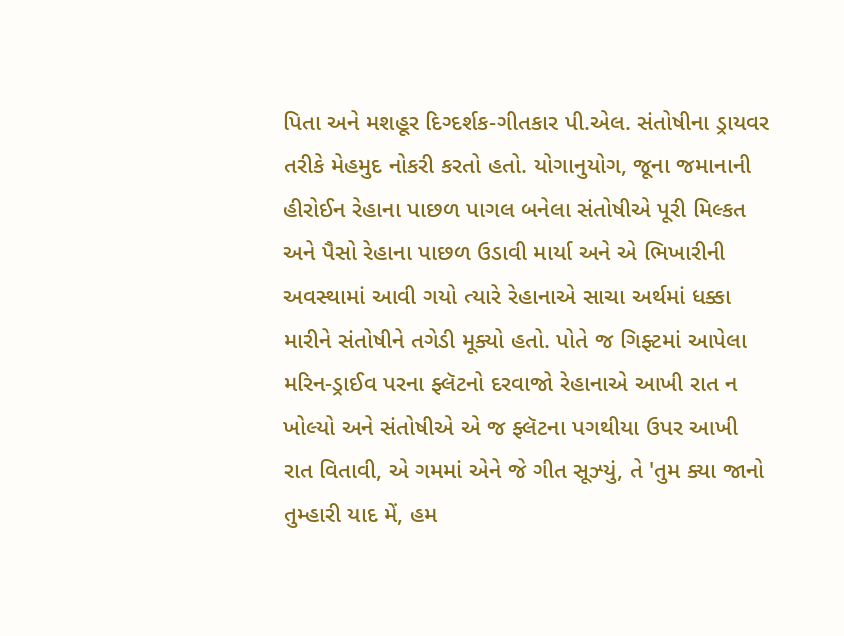પિતા અને મશહૂર દિગ્દર્શક-ગીતકાર પી.એલ. સંતોષીના ડ્રાયવર તરીકે મેહમુદ નોકરી કરતો હતો. યોગાનુયોગ, જૂના જમાનાની હીરોઈન રેહાના પાછળ પાગલ બનેલા સંતોષીએ પૂરી મિલ્કત અને પૈસો રેહાના પાછળ ઉડાવી માર્યા અને એ ભિખારીની અવસ્થામાં આવી ગયો ત્યારે રેહાનાએ સાચા અર્થમાં ધક્કા મારીને સંતોષીને તગેડી મૂક્યો હતો. પોતે જ ગિફ્ટમાં આપેલા મરિન-ડ્રાઈવ પરના ફ્લૅટનો દરવાજો રેહાનાએ આખી રાત ન ખોલ્યો અને સંતોષીએ એ જ ફ્લૅટના પગથીયા ઉપર આખી રાત વિતાવી, એ ગમમાં એને જે ગીત સૂઝ્યું, તે 'તુમ ક્યા જાનો તુમ્હારી યાદ મેં, હમ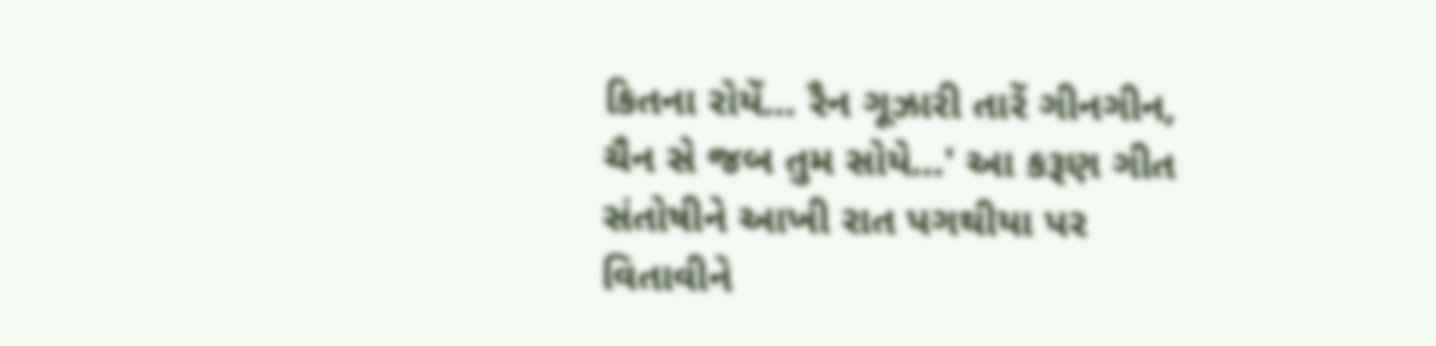કિતના રોયેં... રૈન ગૂઝારી તારેં ગીનગીન, ચૈન સે જબ તુમ સોયે...' આ કરૂણ ગીત સંતોષીને આખી રાત પગથીયા પર વિતાવીને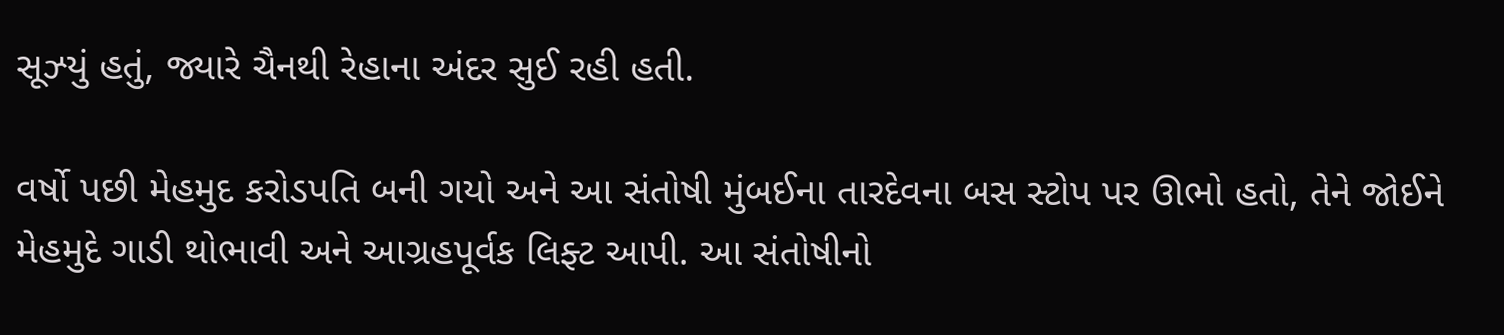સૂઝ્યું હતું, જ્યારે ચૈનથી રેહાના અંદર સુઈ રહી હતી.

વર્ષો પછી મેહમુદ કરોડપતિ બની ગયો અને આ સંતોષી મુંબઈના તારદેવના બસ સ્ટોપ પર ઊભો હતો, તેને જોઈને મેહમુદે ગાડી થોભાવી અને આગ્રહપૂર્વક લિફ્ટ આપી. આ સંતોષીનો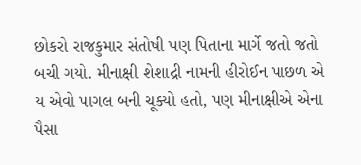છોકરો રાજકુમાર સંતોષી પણ પિતાના માર્ગે જતો જતો બચી ગયો. મીનાક્ષી શેશાદ્રી નામની હીરોઈન પાછળ એ ય એવો પાગલ બની ચૂક્યો હતો, પણ મીનાક્ષીએ એના પૈસા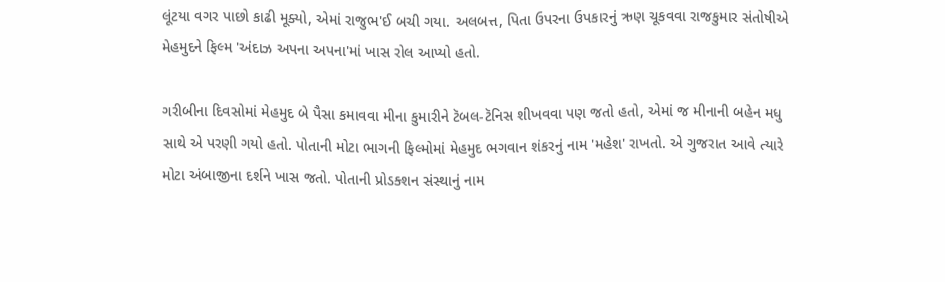લૂંટયા વગર પાછો કાઢી મૂક્યો, એમાં રાજુભ'ઈ બચી ગયા. અલબત્ત, પિતા ઉપરના ઉપકારનું ઋણ ચૂકવવા રાજકુમાર સંતોષીએ મેહમુદને ફિલ્મ 'અંદાઝ અપના અપના'માં ખાસ રોલ આપ્યો હતો.

ગરીબીના દિવસોમાં મેહમુદ બે પૈસા કમાવવા મીના કુમારીને ટૅબલ-ટૅનિસ શીખવવા પણ જતો હતો, એમાં જ મીનાની બહેન મધુ સાથે એ પરણી ગયો હતો. પોતાની મોટા ભાગની ફિલ્મોમાં મેહમુદ ભગવાન શંકરનું નામ 'મહેશ' રાખતો. એ ગુજરાત આવે ત્યારે મોટા અંબાજીના દર્શને ખાસ જતો. પોતાની પ્રોડક્શન સંસ્થાનું નામ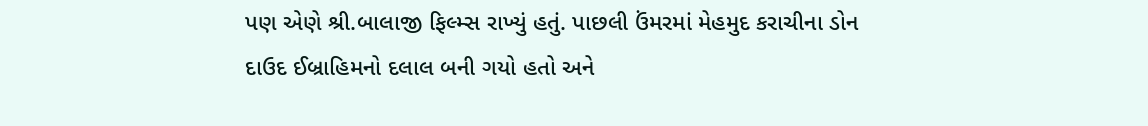પણ એણે શ્રી.બાલાજી ફિલ્મ્સ રાખ્યું હતું. પાછલી ઉંમરમાં મેહમુદ કરાચીના ડોન દાઉદ ઈબ્રાહિમનો દલાલ બની ગયો હતો અને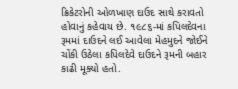ક્રિકેટરોની ઓળખાણ દાઉદ સાથે કરાવતો હોવાનું કહેવાય છે. ૧૯૮૬-માં કપિલદેવના રૂમમાં દાઉદને લઈ આવેલા મેહમુદને જોઈને ચોંકી ઉઠેલા કપિલદેવે દાઉદને રૂમની બહાર કાઢી મૂક્યો હતો.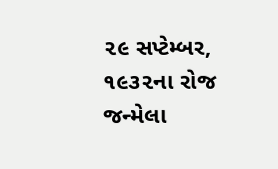૨૯ સપ્ટેમ્બર, ૧૯૩૨ના રોજ જન્મેલા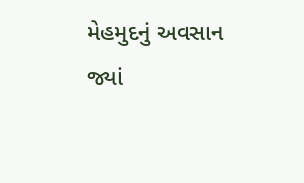મેહમુદનું અવસાન જ્યાં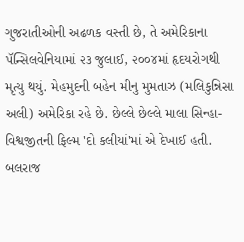ગુજરાતીઓની અઢળક વસ્તી છે, તે અમેરિકાના પૅન્સિલવેનિયામાં ૨૩ જુલાઈ, ૨૦૦૪માં હૃદયરોગથી મૃત્યુ થયું. મેહમુદની બહેન મીનુ મુમતાઝ (મલિકુન્નિસા અલી) અમેરિકા રહે છે. છેલ્લે છેલ્લે માલા સિન્હા-વિશ્વજીતની ફિલ્મ 'દો કલીયાં'માં એ દેખાઈ હતી. બલરાજ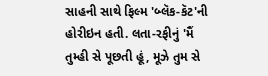સાહની સાથે ફિલ્મ 'બ્લૅક-કૅટ'ની હોરીઇન હતી. લતા-રફીનું 'મૈં તુમ્હી સે પૂછતી હૂં, મૂઝે તુમ સે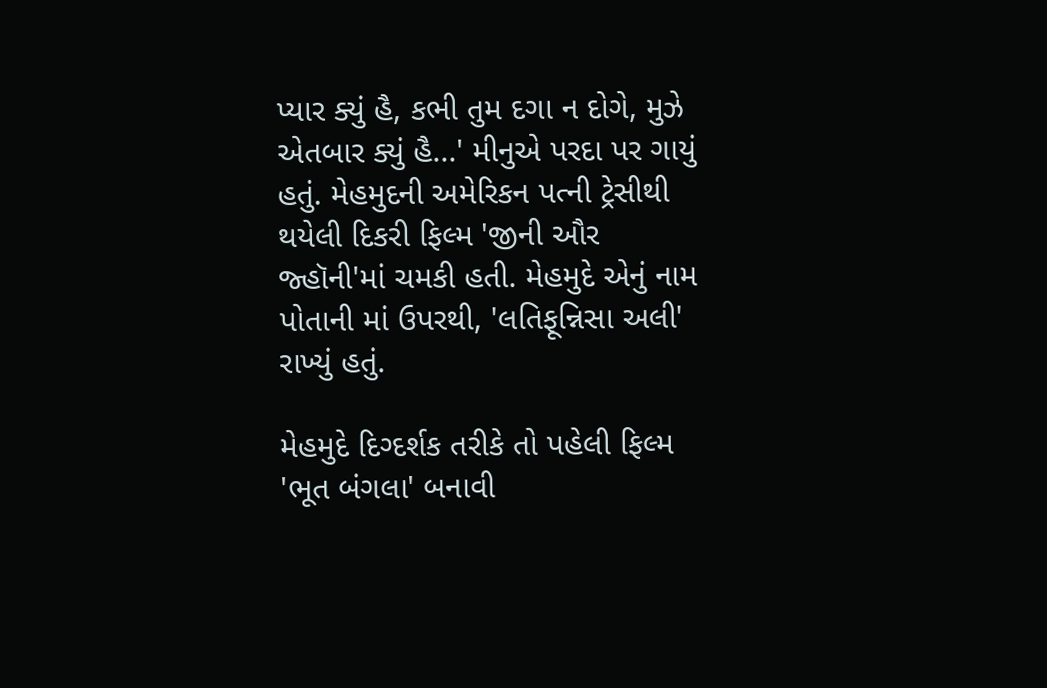પ્યાર ક્યું હૈ, કભી તુમ દગા ન દોગે, મુઝે એતબાર ક્યું હૈ...' મીનુએ પરદા પર ગાયું હતું. મેહમુદની અમેરિકન પત્ની ટ્રેસીથી થયેલી દિકરી ફિલ્મ 'જીની ઔર જ્હૉની'માં ચમકી હતી. મેહમુદે એનું નામ પોતાની માં ઉપરથી, 'લતિફૂન્નિસા અલી' રાખ્યું હતું.

મેહમુદે દિગ્દર્શક તરીકે તો પહેલી ફિલ્મ 'ભૂત બંગલા' બનાવી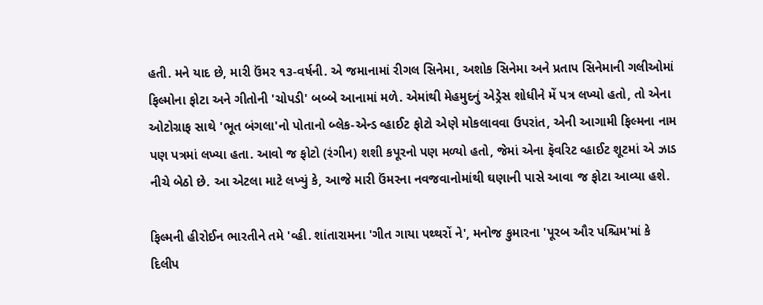હતી. મને યાદ છે, મારી ઉંમર ૧૩-વર્ષની. એ જમાનામાં રીગલ સિનેમા, અશોક સિનેમા અને પ્રતાપ સિનેમાની ગલીઓમાં ફિલ્મોના ફોટા અને ગીતોની 'ચોપડી' બબ્બે આનામાં મળે. એમાંથી મેહમુદનું એડ્રેસ શોધીને મેં પત્ર લખ્યો હતો, તો એના ઓટોગ્રાફ સાથે 'ભૂત બંગલા'નો પોતાનો બ્લેક-એન્ડ વ્હાઈટ ફોટો એણે મોકલાવવા ઉપરાંત, એની આગામી ફિલ્મના નામ પણ પત્રમાં લખ્યા હતા. આવો જ ફોટો (રંગીન) શશી કપૂરનો પણ મળ્યો હતો, જેમાં એના ફૅવરિટ વ્હાઈટ શૂટમાં એ ઝાડ નીચે બેઠો છે. આ એટલા માટે લખ્યું કે, આજે મારી ઉંમરના નવજવાનોમાંથી ઘણાની પાસે આવા જ ફોટા આવ્યા હશે.

ફિલ્મની હીરોઈન ભારતીને તમે 'વ્હી. શાંતારામના 'ગીત ગાયા પથ્થરોં ને', મનોજ કુમારના 'પૂરબ ઔર પશ્ચિમ'માં કે દિલીપ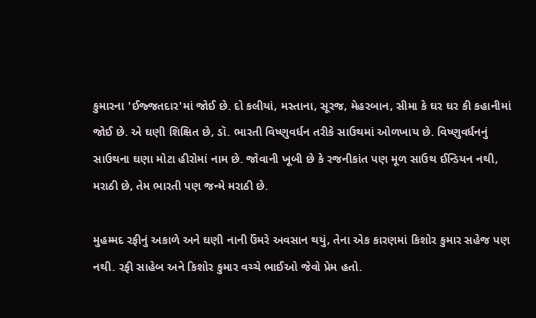કુમારના 'ઈજ્જતદાર'માં જોઈ છે. દો કલીયાં, મસ્તાના, સૂરજ, મેહરબાન, સીમા કે ઘર ઘર કી કહાનીમાં જોઈ છે. એ ઘણી શિક્ષિત છે, ડૉ. ભારતી વિષ્ણુવર્ધન તરીકે સાઉથમાં ઓળખાય છે. વિષ્ણુવર્ધનનું સાઉથના ઘણા મોટા હીરોમાં નામ છે. જોવાની ખૂબી છે કે રજનીકાંત પણ મૂળ સાઉથ ઈન્ડિયન નથી, મરાઠી છે, તેમ ભારતી પણ જન્મે મરાઠી છે.

મુહમ્મદ રફીનું અકાળે અને ઘણી નાની ઉંમરે અવસાન થયું, તેના એક કારણમાં કિશોર કુમાર સહેજ પણ નથી. રફી સાહેબ અને કિશોર કુમાર વચ્ચે ભાઈઓ જેવો પ્રેમ હતો.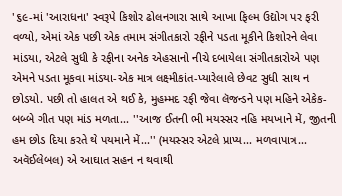'૬૯-માં 'આરાધના' સ્વરૂપે કિશોર ઢોલનગારા સાથે આખા ફિલ્મ ઉદ્યોગ પર ફરી વળ્યો, એમાં એક પછી એક તમામ સંગીતકારો રફીને પડતા મૂકીને કિશોરને લેવા માંડયા, એટલે સુધી કે રફીના અનેક એહસાનો નીચે દબાયેલા સંગીતકારોએ પણ એમને પડતા મૂકવા માંડયા-એક માત્ર લક્ષ્મીકાંત-પ્યારેલાલે છેવટ સુધી સાથ ન છોડયો. પછી તો હાલત એ થઈ કે, મુહમ્મદ રફી જેવા લૅજન્ડને પણ મહિને એકેક-બબ્બે ગીત પણ માંડ મળતા... ''આજ ઈતની ભી મયસ્સર નહિ મયખાને મેં, જીતની હમ છોડ દિયા કરતે થે પયમાને મેં...'' (મયસ્સર એટલે પ્રાપ્ય... મળવાપાત્ર... અવૅઈલેબલ) એ આઘાત સહન ન થવાથી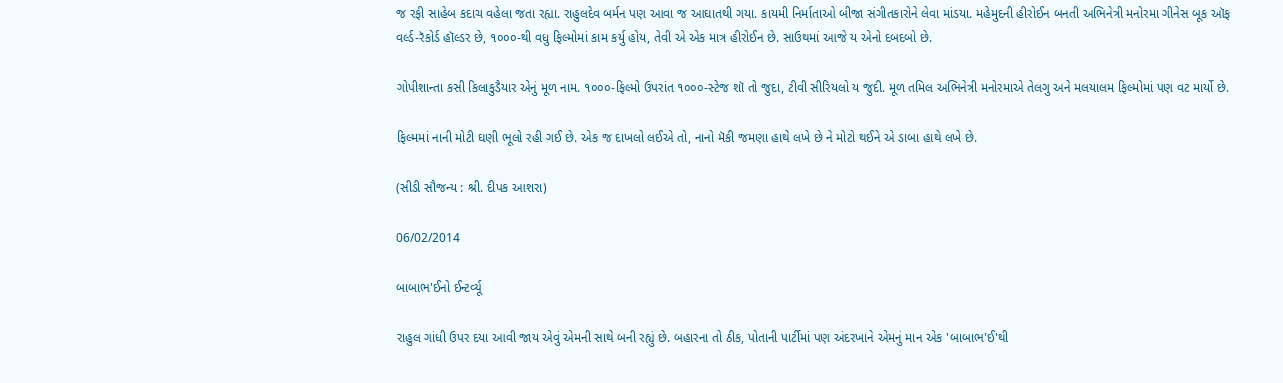જ રફી સાહેબ કદાચ વહેલા જતા રહ્યા. રાહુલદેવ બર્મન પણ આવા જ આઘાતથી ગયા. કાયમી નિર્માતાઓ બીજા સંગીતકારોને લેવા માંડયા. મહેમુદની હીરોઈન બનતી અભિનેત્રી મનોરમા ગીનેસ બૂક ઑફ વર્લ્ડ-રૅકોર્ડ હૉલ્ડર છે, ૧૦૦૦-થી વધુ ફિલ્મોમાં કામ કર્યુ હોય, તેવી એ એક માત્ર હીરોઈન છે. સાઉથમાં આજે ય એનો દબદબો છે.

ગોપીશાન્તા કસી કિલાકુડૈયાર એનું મૂળ નામ. ૧૦૦૦-ફિલ્મો ઉપરાંત ૧૦૦૦-સ્ટેજ શૉ તો જુદા, ટીવી સીરિયલો ય જુદી. મૂળ તમિલ અભિનેત્રી મનોરમાએ તેલગુ અને મલયાલમ ફિલ્મોમાં પણ વટ માર્યો છે.

ફિલ્મમાં નાની મોટી ઘણી ભૂલો રહી ગઈ છે. એક જ દાખલો લઈએ તો, નાનો મૅકી જમણા હાથે લખે છે ને મોટો થઈને એ ડાબા હાથે લખે છે.

(સીડી સૌજન્ય : શ્રી. દીપક આશરા)

06/02/2014

બાબાભ'ઈનો ઈન્ટર્વ્યૂ

રાહુલ ગાંધી ઉપર દયા આવી જાય એવું એમની સાથે બની રહ્યું છે. બહારના તો ઠીક, પોતાની પાર્ટીમાં પણ અંદરખાને એમનું માન એક 'બાબાભ'ઈ'થી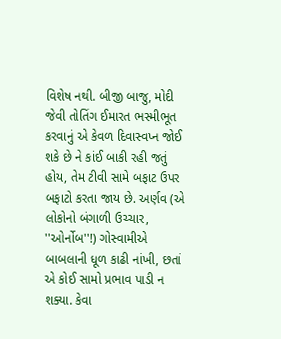વિશેષ નથી. બીજી બાજુ, મોદી જેવી તોતિંગ ઈમારત ભસ્મીભૂત કરવાનું એ કેવળ દિવાસ્વપ્ન જોઈ શકે છે ને કાંઈ બાકી રહી જતું હોય, તેમ ટીવી સામે બફાટ ઉપર બફાટો કરતા જાય છે. અર્ણવ (એ લોકોનો બંગાળી ઉચ્ચાર, ''ઓર્નોબ''!) ગોસ્વામીએ બાબલાની ધૂળ કાઢી નાંખી, છતાં એ કોઈ સામો પ્રભાવ પાડી ન શક્યા. કેવા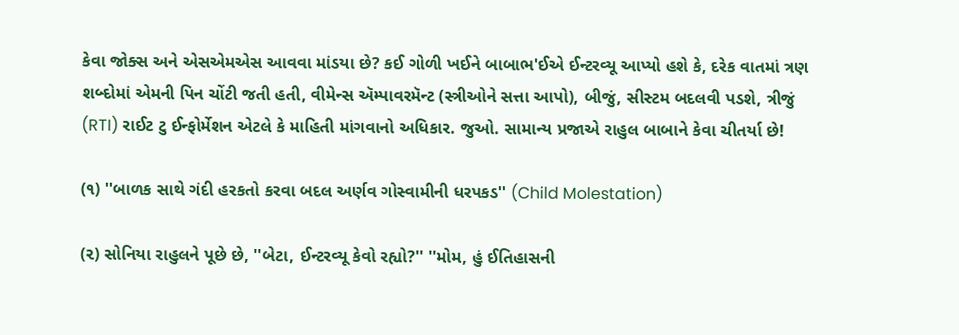કેવા જોક્સ અને એસએમએસ આવવા માંડયા છે? કઈ ગોળી ખઈને બાબાભ'ઈએ ઈન્ટરવ્યૂ આપ્યો હશે કે, દરેક વાતમાં ત્રણ શબ્દોમાં એમની પિન ચોંટી જતી હતી, વીમેન્સ ઍમ્પાવરમૅન્ટ (સ્ત્રીઓને સત્તા આપો), બીજું, સીસ્ટમ બદલવી પડશે, ત્રીજું (RTI) રાઈટ ટુ ઈન્ફોર્મેશન એટલે કે માહિતી માંગવાનો અધિકાર. જુઓ. સામાન્ય પ્રજાએ રાહુલ બાબાને કેવા ચીતર્યા છે!

(૧) ''બાળક સાથે ગંદી હરકતો કરવા બદલ અર્ણવ ગોસ્વામીની ધરપકડ'' (Child Molestation)

(૨) સોનિયા રાહુલને પૂછે છે, ''બેટા, ઈન્ટરવ્યૂ કેવો રહ્યો?'' ''મોમ, હું ઈતિહાસની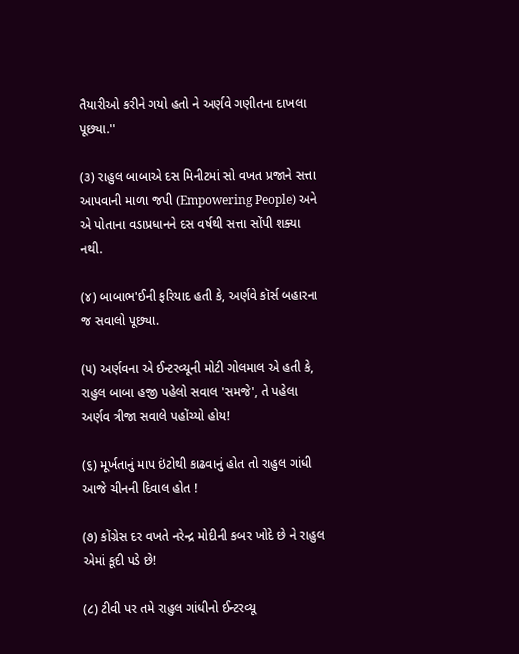તૈયારીઓ કરીને ગયો હતો ને અર્ણવે ગણીતના દાખલા પૂછ્યા.''

(૩) રાહુલ બાબાએ દસ મિનીટમાં સો વખત પ્રજાને સત્તા આપવાની માળા જપી (Empowering People) અને એ પોતાના વડાપ્રધાનને દસ વર્ષથી સત્તા સોંપી શક્યા નથી.

(૪) બાબાભ'ઈની ફરિયાદ હતી કે, અર્ણવે કૉર્સ બહારના જ સવાલો પૂછ્યા.

(૫) અર્ણવના એ ઈન્ટરવ્યૂની મોટી ગોલમાલ એ હતી કે, રાહુલ બાબા હજી પહેલો સવાલ 'સમજે', તે પહેલા અર્ણવ ત્રીજા સવાલે પહોંચ્યો હોય!

(૬) મૂર્ખતાનું માપ ઇંટોથી કાઢવાનું હોત તો રાહુલ ગાંધી આજે ચીનની દિવાલ હોત !

(૭) કોંગ્રેસ દર વખતે નરેન્દ્ર મોદીની કબર ખોદે છે ને રાહુલ એમાં કૂદી પડે છે!

(૮) ટીવી પર તમે રાહુલ ગાંધીનો ઈન્ટરવ્યૂ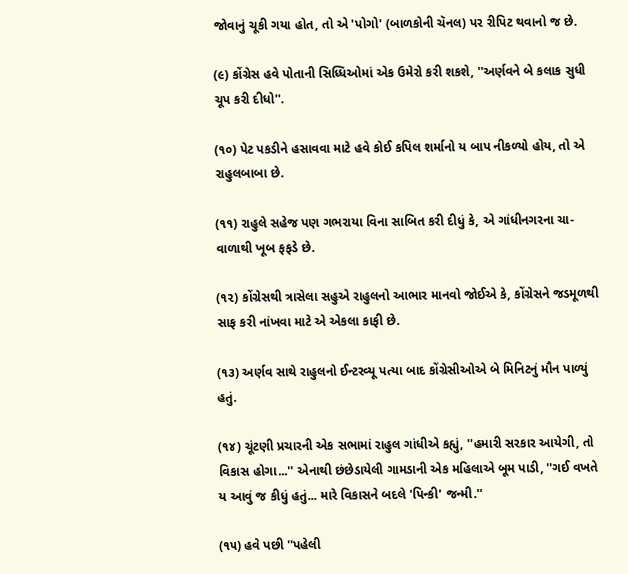જોવાનું ચૂકી ગયા હોત, તો એ 'પોગો' (બાળકોની ચૅનલ) પર રીપિટ થવાનો જ છે.

(૯) કોંગ્રેસ હવે પોતાની સિધ્ધિઓમાં એક ઉમેરો કરી શકશે, ''અર્ણવને બે કલાક સુધી ચૂપ કરી દીધો''.

(૧૦) પેટ પકડીને હસાવવા માટે હવે કોઈ કપિલ શર્માનો ય બાપ નીકળ્યો હોય, તો એ રાહુલબાબા છે.

(૧૧) રાહુલે સહેજ પણ ગભરાયા વિના સાબિત કરી દીધું કે, એ ગાંધીનગરના ચા-વાળાથી ખૂબ ફફડે છે.

(૧૨) કોંગ્રેસથી ત્રાસેલા સહુએ રાહુલનો આભાર માનવો જોઈએ કે, કોંગ્રેસને જડમૂળથી સાફ કરી નાંખવા માટે એ એકલા કાફી છે.

(૧૩) અર્ણવ સાથે રાહુલનો ઈન્ટરવ્યૂ પત્યા બાદ કોંગ્રેસીઓએ બે મિનિટનું મૌન પાળ્યું હતું.

(૧૪) ચૂંટણી પ્રચારની એક સભામાં રાહુલ ગાંધીએ કહ્યું, ''હમારી સરકાર આયેગી, તો વિકાસ હોગા...'' એનાથી છંછેડાયેલી ગામડાની એક મહિલાએ બૂમ પાડી, ''ગઈ વખતે ય આવું જ કીધું હતું... મારે વિકાસને બદલે 'પિન્કી' જન્મી.''

(૧૫) હવે પછી ''પહેલી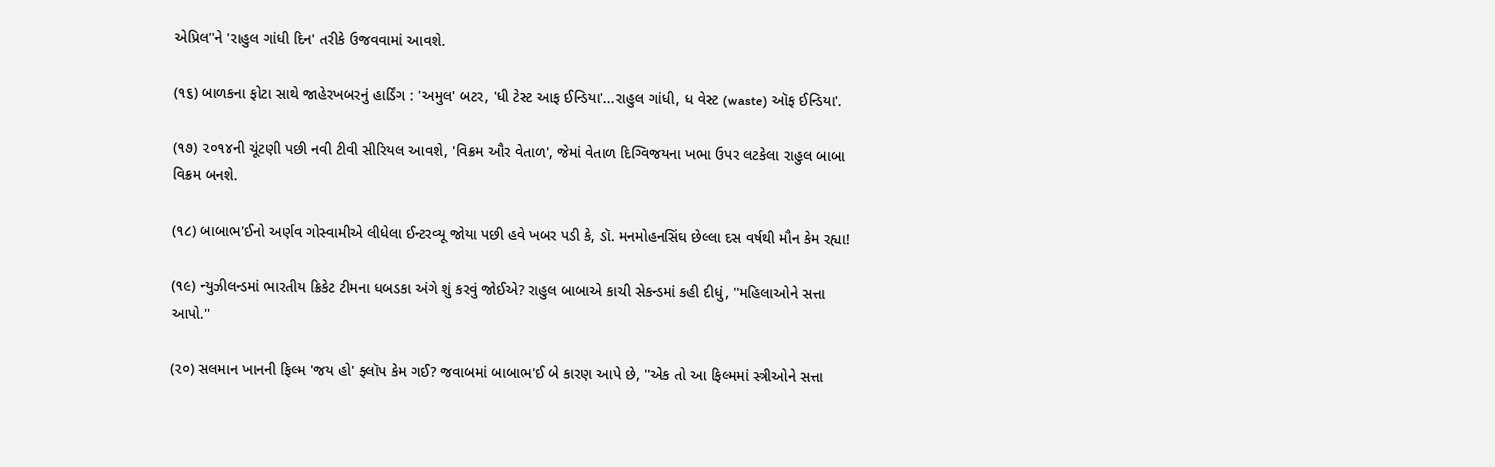એપ્રિલ''ને 'રાહુલ ગાંધી દિન' તરીકે ઉજવવામાં આવશે.

(૧૬) બાળકના ફોટા સાથે જાહેરખબરનું હાર્ડિંગ : 'અમુલ' બટર, 'ધી ટેસ્ટ આફ ઈન્ડિયા'...રાહુલ ગાંધી, ધ વેસ્ટ (waste) ઑફ ઈન્ડિયા'.

(૧૭) ૨૦૧૪ની ચૂંટણી પછી નવી ટીવી સીરિયલ આવશે, 'વિક્રમ ઔર વેતાળ', જેમાં વેતાળ દિગ્વિજયના ખભા ઉપર લટકેલા રાહુલ બાબા વિક્રમ બનશે.

(૧૮) બાબાભ'ઈનો અર્ણવ ગોસ્વામીએ લીધેલા ઈન્ટરવ્યૂ જોયા પછી હવે ખબર પડી કે, ડૉ. મનમોહનસિંઘ છેલ્લા દસ વર્ષથી મૌન કેમ રહ્યા!

(૧૯) ન્યુઝીલન્ડમાં ભારતીય ક્રિકેટ ટીમના ધબડકા અંગે શું કરવું જોઈએ? રાહુલ બાબાએ કાચી સેકન્ડમાં કહી દીધું, ''મહિલાઓને સત્તા આપો.''

(૨૦) સલમાન ખાનની ફિલ્મ 'જય હો' ફ્લૉપ કેમ ગઈ? જવાબમાં બાબાભ'ઈ બે કારણ આપે છે, ''એક તો આ ફિલ્મમાં સ્ત્રીઓને સત્તા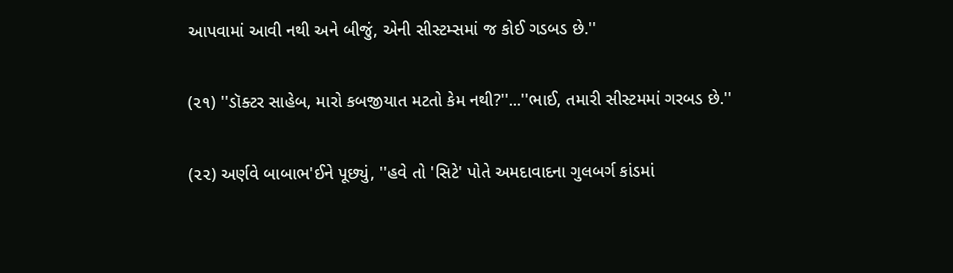આપવામાં આવી નથી અને બીજું, એની સીસ્ટમ્સમાં જ કોઈ ગડબડ છે.''

(૨૧) ''ડૉક્ટર સાહેબ, મારો કબજીયાત મટતો કેમ નથી?''...''ભાઈ, તમારી સીસ્ટમમાં ગરબડ છે.''

(૨૨) અર્ણવે બાબાભ'ઈને પૂછ્યું, ''હવે તો 'સિટે' પોતે અમદાવાદના ગુલબર્ગ કાંડમાં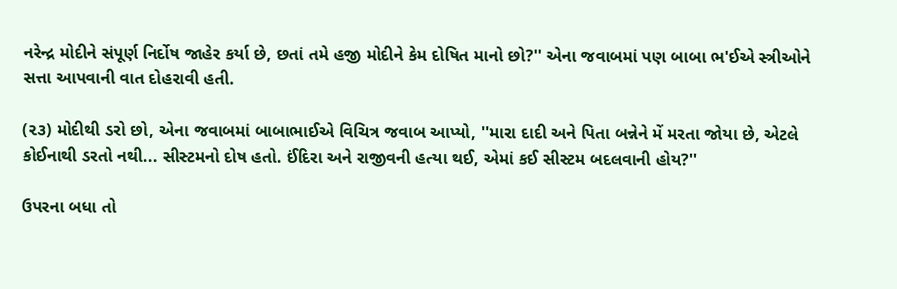નરેન્દ્ર મોદીને સંપૂર્ણ નિર્દોષ જાહેર કર્યા છે, છતાં તમે હજી મોદીને કેમ દોષિત માનો છો?'' એના જવાબમાં પણ બાબા ભ'ઈએ સ્ત્રીઓને સત્તા આપવાની વાત દોહરાવી હતી.

(૨૩) મોદીથી ડરો છો, એના જવાબમાં બાબાભાઈએ વિચિત્ર જવાબ આપ્યો, ''મારા દાદી અને પિતા બન્નેને મેં મરતા જોયા છે, એટલે કોઈનાથી ડરતો નથી... સીસ્ટમનો દોષ હતો. ઈંદિરા અને રાજીવની હત્યા થઈ, એમાં કઈ સીસ્ટમ બદલવાની હોય?''

ઉપરના બધા તો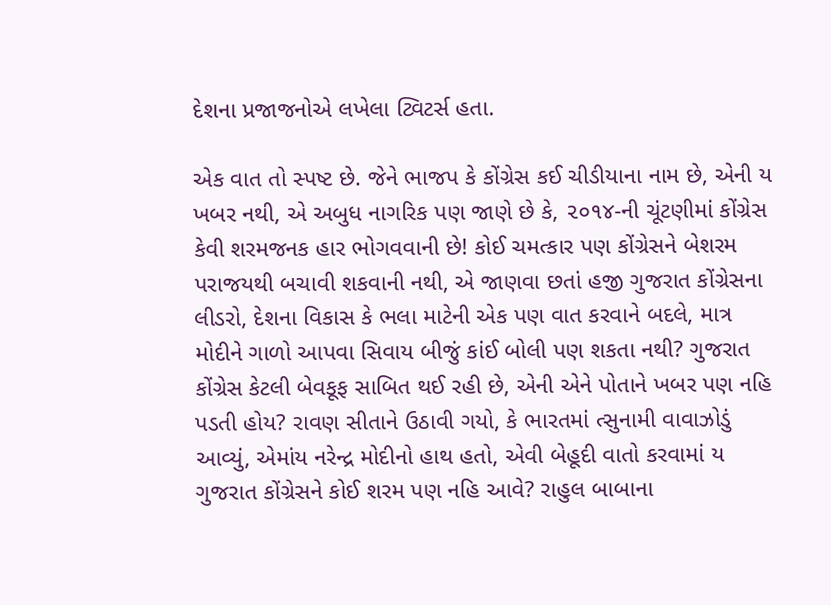દેશના પ્રજાજનોએ લખેલા ટ્વિટર્સ હતા.

એક વાત તો સ્પષ્ટ છે. જેને ભાજપ કે કોંગ્રેસ કઈ ચીડીયાના નામ છે, એની ય ખબર નથી, એ અબુધ નાગરિક પણ જાણે છે કે, ૨૦૧૪-ની ચૂંટણીમાં કોંગ્રેસ કેવી શરમજનક હાર ભોગવવાની છે! કોઈ ચમત્કાર પણ કોંગ્રેસને બેશરમ પરાજયથી બચાવી શકવાની નથી, એ જાણવા છતાં હજી ગુજરાત કોંગ્રેસના લીડરો, દેશના વિકાસ કે ભલા માટેની એક પણ વાત કરવાને બદલે, માત્ર મોદીને ગાળો આપવા સિવાય બીજું કાંઈ બોલી પણ શકતા નથી? ગુજરાત કોંગ્રેસ કેટલી બેવકૂફ સાબિત થઈ રહી છે, એની એને પોતાને ખબર પણ નહિ પડતી હોય? રાવણ સીતાને ઉઠાવી ગયો, કે ભારતમાં ત્સુનામી વાવાઝોડું આવ્યું, એમાંય નરેન્દ્ર મોદીનો હાથ હતો, એવી બેહૂદી વાતો કરવામાં ય ગુજરાત કોંગ્રેસને કોઈ શરમ પણ નહિ આવે? રાહુલ બાબાના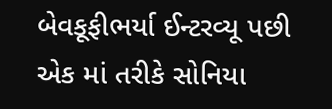બેવકૂફીભર્યા ઈન્ટરવ્યૂ પછી એક માં તરીકે સોનિયા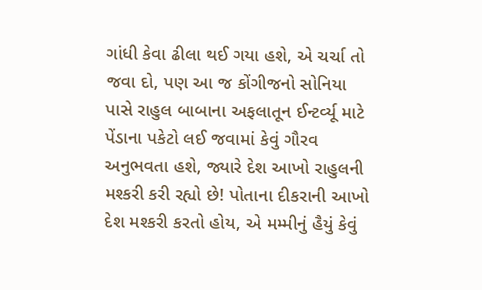ગાંધી કેવા ઢીલા થઈ ગયા હશે, એ ચર્ચા તો જવા દો, પણ આ જ કોંગીજનો સોનિયા પાસે રાહુલ બાબાના અફલાતૂન ઈન્ટર્વ્યૂ માટે પેંડાના પકેટો લઈ જવામાં કેવું ગૌરવ અનુભવતા હશે, જ્યારે દેશ આખો રાહુલની મશ્કરી કરી રહ્યો છે! પોતાના દીકરાની આખો દેશ મશ્કરી કરતો હોય, એ મમ્મીનું હૈયું કેવું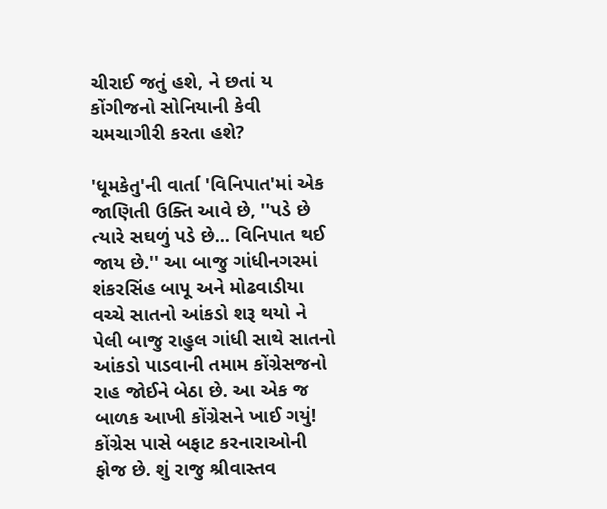ચીરાઈ જતું હશે, ને છતાં ય કોંગીજનો સોનિયાની કેવી ચમચાગીરી કરતા હશે?

'ધૂમકેતુ'ની વાર્તા 'વિનિપાત'માં એક જાણિતી ઉક્તિ આવે છે, ''પડે છે ત્યારે સઘળું પડે છે... વિનિપાત થઈ જાય છે.'' આ બાજુ ગાંધીનગરમાં શંકરસિંહ બાપૂ અને મોઢવાડીયા વચ્ચે સાતનો આંકડો શરૂ થયો ને પેલી બાજુ રાહુલ ગાંધી સાથે સાતનો આંકડો પાડવાની તમામ કોંગ્રેસજનો રાહ જોઈને બેઠા છે. આ એક જ બાળક આખી કોંગ્રેસને ખાઈ ગયું! કોંગ્રેસ પાસે બફાટ કરનારાઓની ફોજ છે. શું રાજુ શ્રીવાસ્તવ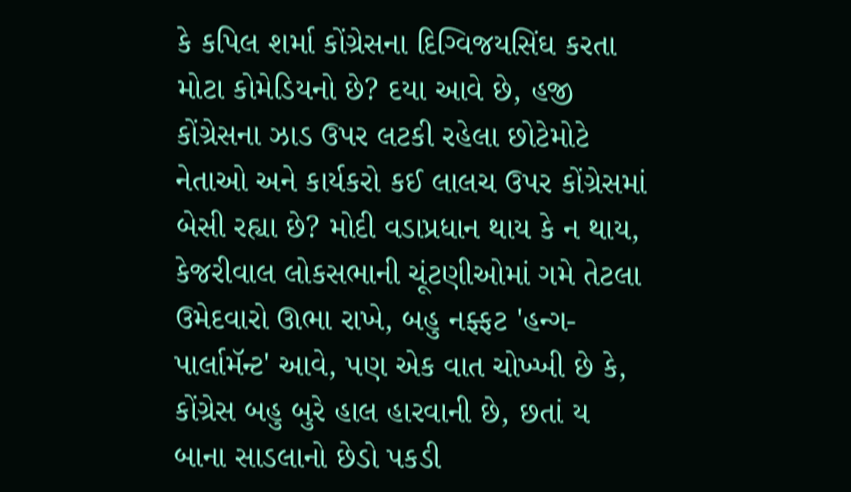કે કપિલ શર્મા કોંગ્રેસના દિગ્વિજયસિંઘ કરતા મોટા કોમેડિયનો છે? દયા આવે છે, હજી કોંગ્રેસના ઝાડ ઉપર લટકી રહેલા છોટેમોટે નેતાઓ અને કાર્યકરો કઈ લાલચ ઉપર કોંગ્રેસમાં બેસી રહ્યા છે? મોદી વડાપ્રધાન થાય કે ન થાય, કેજરીવાલ લોકસભાની ચૂંટણીઓમાં ગમે તેટલા ઉમેદવારો ઊભા રાખે, બહુ નફ્ફટ 'હન્ગ-પાર્લામૅન્ટ' આવે, પણ એક વાત ચોખ્ખી છે કે, કોંગ્રેસ બહુ બુરે હાલ હારવાની છે, છતાં ય બાના સાડલાનો છેડો પકડી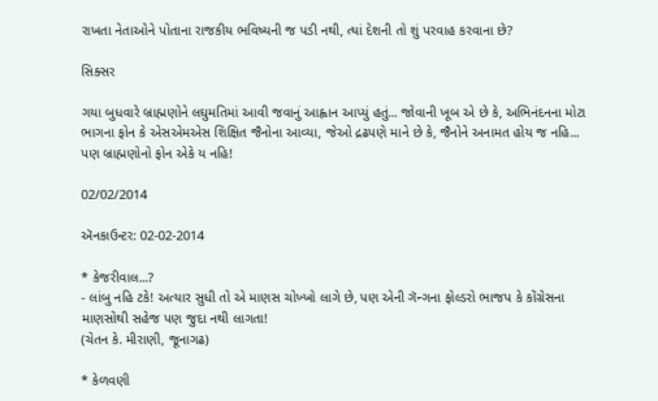રાખતા નેતાઓને પોતાના રાજકીય ભવિષ્યની જ પડી નથી, ત્યાં દેશની તો શું પરવાહ કરવાના છે?

સિક્સર

ગયા બુધવારે બ્રાહ્મણોને લઘુમતિમાં આવી જવાનું આહ્વાન આપ્યું હતું... જોવાની ખૂબ એ છે કે, અભિનંદનના મોટા ભાગના ફોન કે એસએમએસ શિક્ષિત જૈનોના આવ્યા, જેઓ દ્રઢપણે માને છે કે, જૈનોને અનામત હોય જ નહિ... પણ બ્રાહ્મણોનો ફોન એકે ય નહિ!

02/02/2014

ઍનકાઉન્ટર: 02-02-2014

* કેજરીવાલ...?
- લાંબુ નહિ ટકે! અત્યાર સુધી તો એ માણસ ચોખ્ખો લાગે છે, પણ એની ગૅન્ગના ફોલ્ડરો ભાજપ કે કોંગ્રેસના માણસોથી સહેજ પણ જુદા નથી લાગતા!
(ચેતન કે. મીરાણી, જૂનાગઢ)

* કેળવણી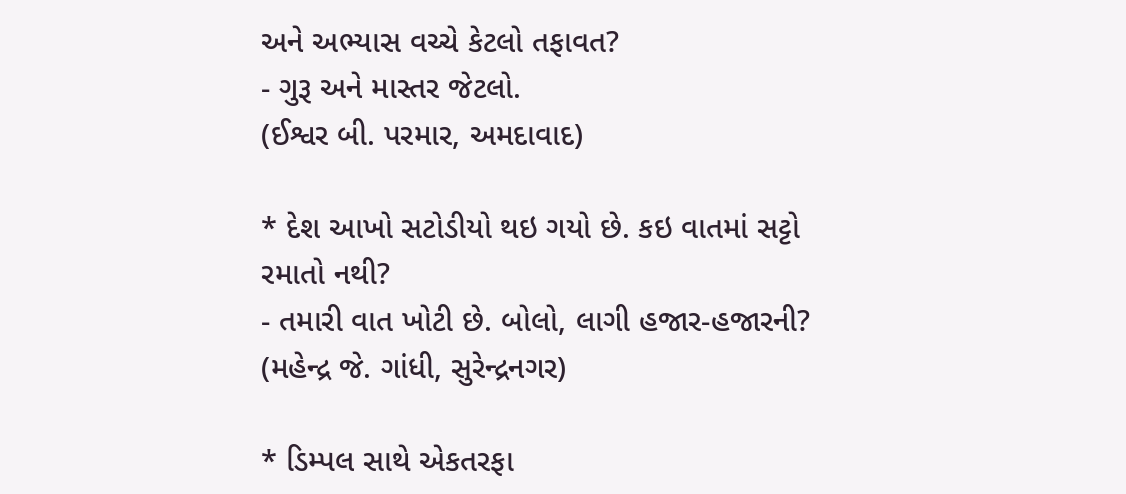અને અભ્યાસ વચ્ચે કેટલો તફાવત?
- ગુરૂ અને માસ્તર જેટલો.
(ઈશ્વર બી. પરમાર, અમદાવાદ)

* દેશ આખો સટોડીયો થઇ ગયો છે. કઇ વાતમાં સટ્ટો રમાતો નથી?
- તમારી વાત ખોટી છે. બોલો, લાગી હજાર-હજારની?
(મહેન્દ્ર જે. ગાંધી, સુરેન્દ્રનગર)

* ડિમ્પલ સાથે એકતરફા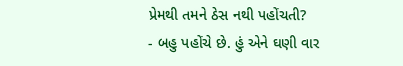પ્રેમથી તમને ઠેસ નથી પહોંચતી?
- બહુ પહોંચે છે. હું એને ઘણી વાર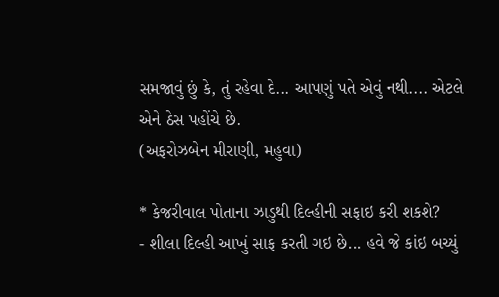સમજાવું છું કે, તું રહેવા દે... આપણું પતે એવું નથી.... એટલે એને ઠેસ પહોંચે છે.
(અફરોઝબેન મીરાણી, મહુવા)

* કેજરીવાલ પોતાના ઝાડુથી દિલ્હીની સફાઇ કરી શકશે?
- શીલા દિલ્હી આખું સાફ કરતી ગઇ છે... હવે જે કાંઇ બચ્યું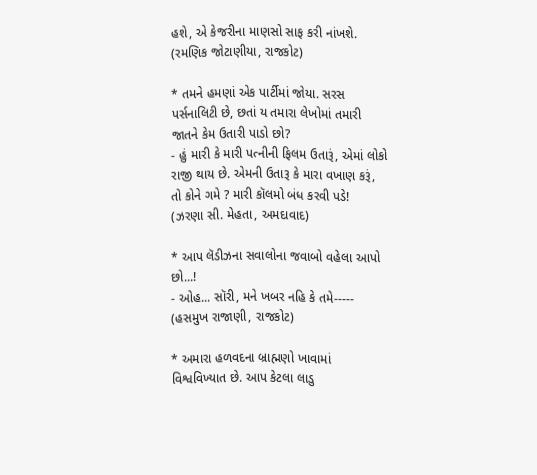હશે, એ કેજરીના માણસો સાફ કરી નાંખશે.
(રમણિક જોટાણીયા, રાજકોટ)

* તમને હમણાં એક પાર્ટીમાં જોયા. સરસ પર્સનાલિટી છે, છતાં ય તમારા લેખોમાં તમારી જાતને કેમ ઉતારી પાડો છો?
- હું મારી કે મારી પત્નીની ફિલમ ઉતારૂં, એમાં લોકો રાજી થાય છે. એમની ઉતારૂ કે મારા વખાણ કરૂં, તો કોને ગમે ? મારી કૉલમો બંધ કરવી પડે!
(ઝરણા સી. મેહતા, અમદાવાદ)

* આપ લૅડીઝના સવાલોના જવાબો વહેલા આપો છો...!
- ઓહ... સૉરી, મને ખબર નહિ કે તમે-----
(હસમુખ રાજાણી, રાજકોટ)

* અમારા હળવદના બ્રાહ્મણો ખાવામાં વિશ્વવિખ્યાત છે. આપ કેટલા લાડુ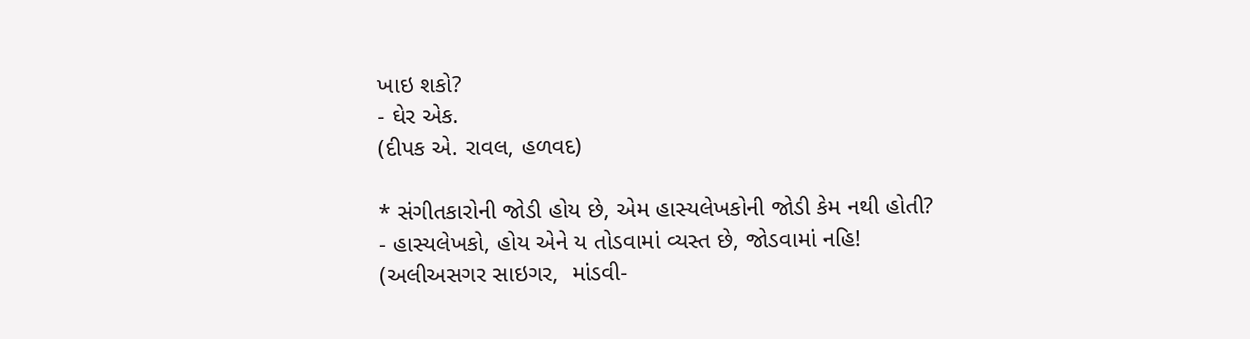ખાઇ શકો?
- ઘેર એક.
(દીપક એ. રાવલ, હળવદ)

* સંગીતકારોની જોડી હોય છે, એમ હાસ્યલેખકોની જોડી કેમ નથી હોતી?
- હાસ્યલેખકો, હોય એને ય તોડવામાં વ્યસ્ત છે, જોડવામાં નહિ!
(અલીઅસગર સાઇગર,  માંડવી-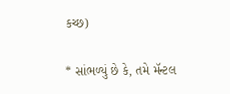કચ્છ)

* સાંભળ્યું છે કે, તમે મૅન્ટલ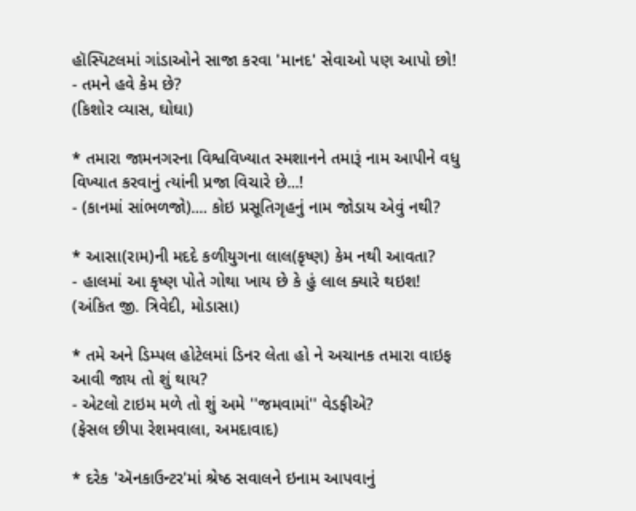હૉસ્પિટલમાં ગાંડાઓને સાજા કરવા 'માનદ' સેવાઓ પણ આપો છો!
- તમને હવે કેમ છે?
(કિશોર વ્યાસ, ઘોઘા)

* તમારા જામનગરના વિશ્વવિખ્યાત સ્મશાનને તમારૂં નામ આપીને વધુ વિખ્યાત કરવાનું ત્યાંની પ્રજા વિચારે છે...!
- (કાનમાં સાંભળજો).... કોઇ પ્રસૂતિગૃહનું નામ જોડાય એવું નથી?

* આસા(રામ)ની મદદે કળીયુગના લાલ(કૃષ્ણ) કેમ નથી આવતા?
- હાલમાં આ કૃષ્ણ પોતે ગોથા ખાય છે કે હું લાલ ક્યારે થઇશ!
(અંકિત જી. ત્રિવેદી, મોડાસા)

* તમે અને ડિમ્પલ હોટેલમાં ડિનર લેતા હો ને અચાનક તમારા વાઇફ આવી જાય તો શું થાય?
- એટલો ટાઇમ મળે તો શું અમે ''જમવામાં'' વેડફીએ?
(ફેસલ છીપા રેશમવાલા, અમદાવાદ)

* દરેક 'ઍનકાઉન્ટર'માં શ્રેષ્ઠ સવાલને ઇનામ આપવાનું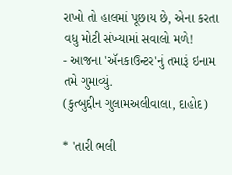રાખો તો હાલમાં પૂછાય છે, એના કરતા વધુ મોટી સંખ્યામાં સવાલો મળે!
- આજના 'ઍનકાઉન્ટર'નું તમારૂં ઇનામ તમે ગુમાવ્યું.
(કુત્બુદ્દીન ગુલામઅલીવાલા, દાહોદ)

* 'તારી ભલી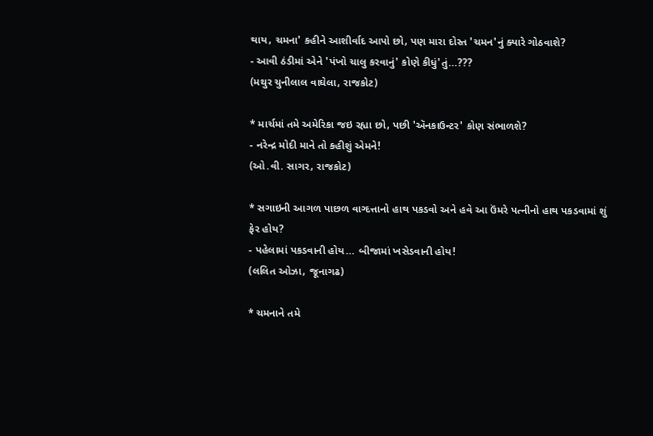થાય, ચમના' કહીને આશીર્વાદ આપો છો, પણ મારા દોસ્ત 'ચમન'નું ક્યારે ગોઠવાશે?
- આવી ઠંડીમાં એને 'પંખો ચાલુ કરવાનું' કોણે કીધું'તું...???
(મથુર ચુનીલાલ વાઘેલા, રાજકોટ)

* માર્ચમાં તમે અમેરિકા જઇ રહ્યા છો, પછી 'ઍનકાઉન્ટર' કોણ સંભાળશે?
- નરેન્દ્ર મોદી માને તો કહીશું એમને!
(ઓ.વી. સાગર, રાજકોટ)

* સગાઇની આગળ પાછળ વાગ્દત્તાનો હાથ પકડવો અને હવે આ ઉંમરે પત્નીનો હાથ પકડવામાં શું ફેર હોય?
- પહેલામાં પકડવાની હોય... બીજામાં ખસેડવાની હોય!
(લલિત ઓઝા, જૂનાગઢ)

* ચમનાને તમે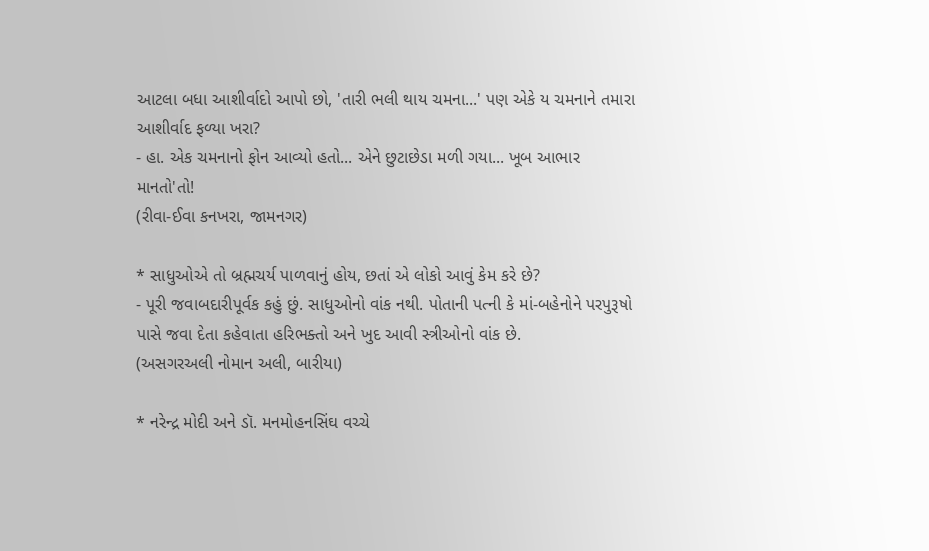આટલા બધા આશીર્વાદો આપો છો, 'તારી ભલી થાય ચમના...' પણ એકે ય ચમનાને તમારા આશીર્વાદ ફળ્યા ખરા?
- હા. એક ચમનાનો ફોન આવ્યો હતો... એને છુટાછેડા મળી ગયા... ખૂબ આભાર માનતો'તો!
(રીવા-ઈવા કનખરા, જામનગર)

* સાધુઓએ તો બ્રહ્મચર્ય પાળવાનું હોય, છતાં એ લોકો આવું કેમ કરે છે?
- પૂરી જવાબદારીપૂર્વક કહું છું. સાધુઓનો વાંક નથી. પોતાની પત્ની કે માં-બહેનોને પરપુરૂષો પાસે જવા દેતા કહેવાતા હરિભક્તો અને ખુદ આવી સ્ત્રીઓનો વાંક છે.
(અસગરઅલી નોમાન અલી, બારીયા)

* નરેન્દ્ર મોદી અને ડૉ. મનમોહનસિંઘ વચ્ચે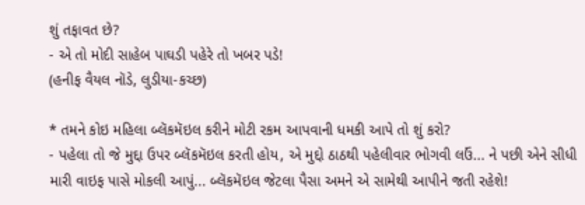શું તફાવત છે?
- એ તો મોદી સાહેબ પાઘડી પહેરે તો ખબર પડે!
(હનીફ વૈયલ નૉડે, લુડીયા-કચ્છ)

* તમને કોઇ મહિલા બ્લૅકમૅઇલ કરીને મોટી રકમ આપવાની ધમકી આપે તો શું કરો?
- પહેલા તો જે મુદ્દા ઉપર બ્લૅકમૅઇલ કરતી હોય, એ મુદ્દો ઠાઠથી પહેલીવાર ભોગવી લઉં... ને પછી એને સીધી મારી વાઇફ પાસે મોકલી આપું... બ્લૅકમૅઇલ જેટલા પૈસા અમને એ સામેથી આપીને જતી રહેશે!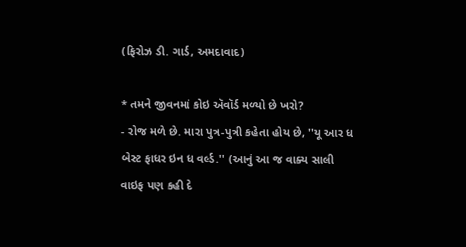(ફિરોઝ ડી. ગાર્ડ, અમદાવાદ)

* તમને જીવનમાં કોઇ ઍવૉર્ડ મળ્યો છે ખરો?
- રોજ મળે છે. મારા પુત્ર-પુત્રી કહેતા હોય છે, ''યૂ આર ધ બેસ્ટ ફાધર ઇન ધ વર્લ્ડ.'' (આનું આ જ વાક્ય સાલી વાઇફ પણ કહી દે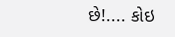છે!.... કોઇ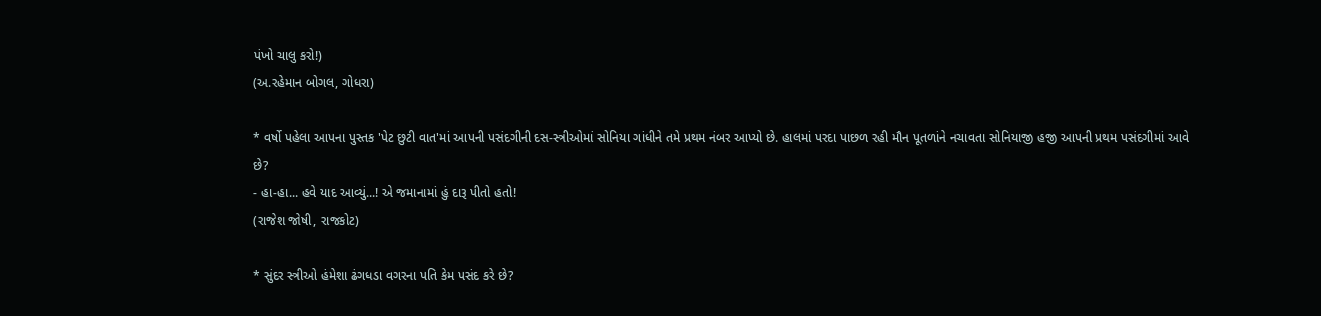પંખો ચાલુ કરો!)
(અ.રહેમાન બોગલ, ગોધરા)

* વર્ષો પહેલા આપના પુસ્તક 'પેટ છુટી વાત'માં આપની પસંદગીની દસ-સ્ત્રીઓમાં સોનિયા ગાંધીને તમે પ્રથમ નંબર આપ્યો છે. હાલમાં પરદા પાછળ રહી મૌન પૂતળાંને નચાવતા સોનિયાજી હજી આપની પ્રથમ પસંદગીમાં આવે છે?
- હા-હા... હવે યાદ આવ્યું...! એ જમાનામાં હું દારૂ પીતો હતો!
(રાજેશ જોષી, રાજકોટ)

* સુંદર સ્ત્રીઓ હંમેશા ઢંગધડા વગરના પતિ કેમ પસંદ કરે છે?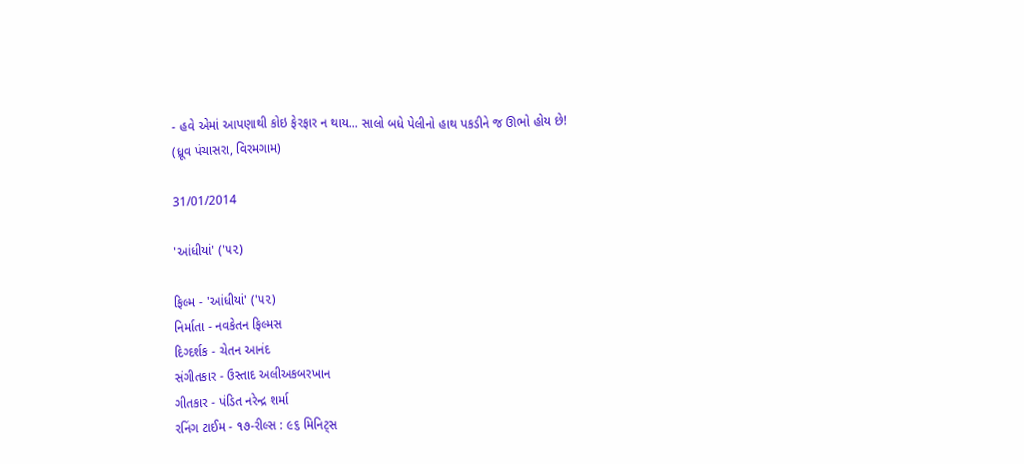- હવે એમાં આપણાથી કોઇ ફેરફાર ન થાય... સાલો બધે પેલીનો હાથ પકડીને જ ઊભો હોય છે!
(ધ્રૂવ પંચાસરા, વિરમગામ)

31/01/2014

'આંધીયાં' ('૫૨)

ફિલ્મ - 'આંધીયાં' ('૫૨)
નિર્માતા - નવકેતન ફિલ્મસ
દિગ્દર્શક - ચેતન આનંદ
સંગીતકાર - ઉસ્તાદ અલીઅકબરખાન
ગીતકાર - પંડિત નરેન્દ્ર શર્મા
રનિંગ ટાઈમ - ૧૭-રીલ્સ : ૯૬ મિનિટ્સ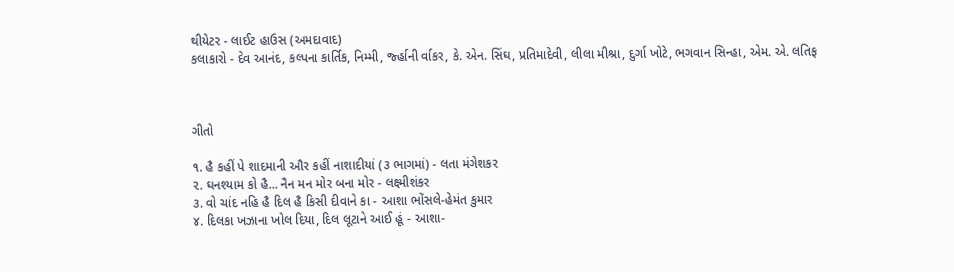થીયેટર - લાઈટ હાઉસ (અમદાવાદ)
કલાકારો - દેવ આનંદ, કલ્પના કાર્તિક, નિમ્મી, ર્જ્હાની ર્વાકર, કે. એન. સિંઘ, પ્રતિમાદેવી, લીલા મીશ્રા, દુર્ગા ખોટે, ભગવાન સિન્હા, એમ. એ. લતિફ



ગીતો

૧. હૈ કહીં પે શાદમાની ઔર કહીં નાશાદીયાં (૩ ભાગમાં) - લતા મંગેશકર
૨. ઘનશ્યામ કો હૈ... નૈન મન મોર બના મોર - લક્ષ્મીશંકર
૩. વો ચાંદ નહિ હૈ દિલ હૈ કિસી દીવાને કા - આશા ભોંસલે-હેમંત કુમાર
૪. દિલકા ખઝાના ખોલ દિયા, દિલ લૂટાને આઈ હૂં - આશા-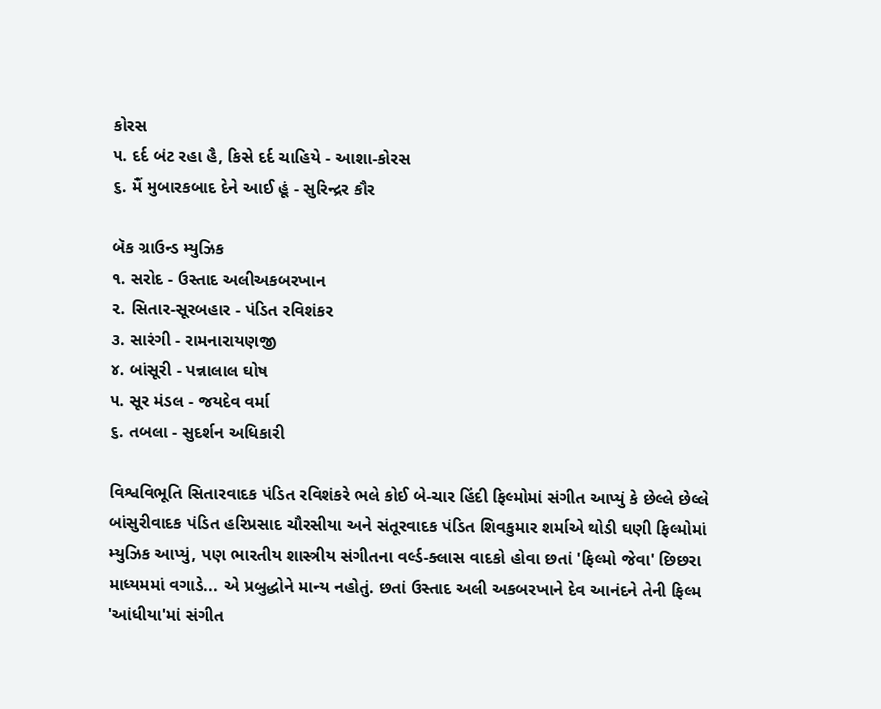કોરસ
૫. દર્દ બંટ રહા હૈ, કિસે દર્દ ચાહિયે - આશા-કોરસ
૬. મૈં મુબારકબાદ દેને આઈ હૂં - સુરિન્દ્રર કૌર

બૅક ગ્રાઉન્ડ મ્યુઝિક
૧. સરોદ - ઉસ્તાદ અલીઅકબરખાન
૨. સિતાર-સૂરબહાર - પંડિત રવિશંકર
૩. સારંગી - રામનારાયણજી
૪. બાંસૂરી - પન્નાલાલ ઘોષ
૫. સૂર મંડલ - જયદેવ વર્મા
૬. તબલા - સુદર્શન અધિકારી

વિશ્વવિભૂતિ સિતારવાદક પંડિત રવિશંકરે ભલે કોઈ બે-ચાર હિંદી ફિલ્મોમાં સંગીત આપ્યું કે છેલ્લે છેલ્લે બાંસુરીવાદક પંડિત હરિપ્રસાદ ચૌરસીયા અને સંતૂરવાદક પંડિત શિવકુમાર શર્માએ થોડી ઘણી ફિલ્મોમાં મ્યુઝિક આપ્યું, પણ ભારતીય શાસ્ત્રીય સંગીતના વર્લ્ડ-ક્લાસ વાદકો હોવા છતાં 'ફિલ્મો જેવા' છિછરા માધ્યમમાં વગાડે... એ પ્રબુદ્ધોને માન્ય નહોતું. છતાં ઉસ્તાદ અલી અકબરખાને દેવ આનંદને તેની ફિલ્મ 'આંધીયા'માં સંગીત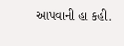આપવાની હા કહી.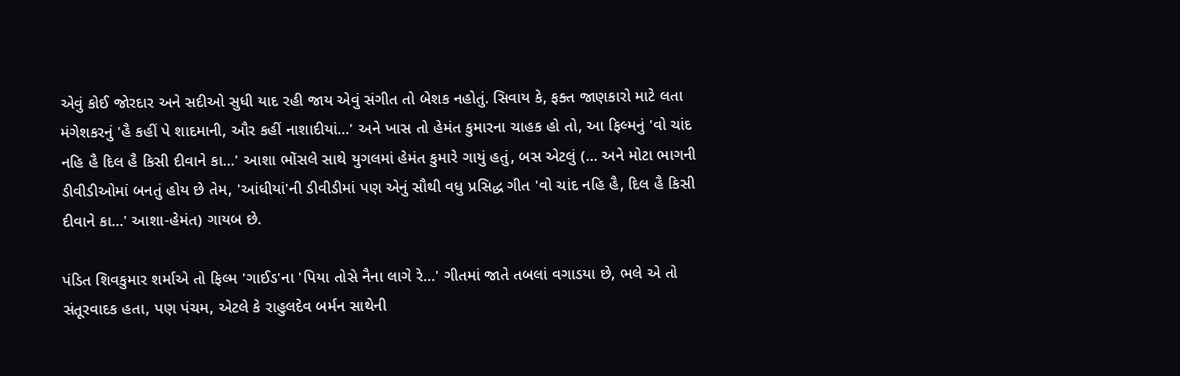એવું કોઈ જોરદાર અને સદીઓ સુધી યાદ રહી જાય એવું સંગીત તો બેશક નહોતું. સિવાય કે, ફક્ત જાણકારો માટે લતા મંગેશકરનું 'હૈ કહીં પે શાદમાની, ઔર કહીં નાશાદીયાં...' અને ખાસ તો હેમંત કુમારના ચાહક હો તો, આ ફિલ્મનું 'વો ચાંદ નહિ હૈ દિલ હૈ કિસી દીવાને કા...' આશા ભોંસલે સાથે યુગલમાં હેમંત કુમારે ગાયું હતું, બસ એટલું (... અને મોટા ભાગની ડીવીડીઓમાં બનતું હોય છે તેમ, 'આંધીયાં'ની ડીવીડીમાં પણ એનું સૌથી વધુ પ્રસિદ્ધ ગીત 'વો ચાંદ નહિ હૈ, દિલ હૈ કિસી દીવાને કા...' આશા-હેમંત) ગાયબ છે.

પંડિત શિવકુમાર શર્માએ તો ફિલ્મ 'ગાઈડ'ના 'પિયા તોસે નૈના લાગે રે...' ગીતમાં જાતે તબલાં વગાડયા છે, ભલે એ તો સંતૂરવાદક હતા, પણ પંચમ, એટલે કે રાહુલદેવ બર્મન સાથેની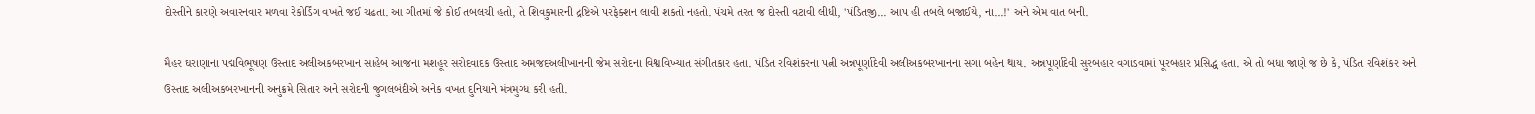દોસ્તીને કારણે અવારનવાર મળવા રેકોર્ડિંગ વખતે જઈ ચઢતા. આ ગીતમાં જે કોઈ તબલચી હતો, તે શિવકુમારની દ્રષ્ટિએ પરફેક્શન લાવી શકતો નહતો. પંચમે તરત જ દોસ્તી વટાવી લીધી, 'પંડિતજી... આપ હી તબલે બજાઈયે, ના...!' અને એમ વાત બની.

મૈહર ઘરાણાના પદ્મવિભૂષણ ઉસ્તાદ અલીઅકબરખાન સાહેબ આજના મશહૂર સરોદવાદક ઉસ્તાદ અમજદઅલીખાનની જેમ સરોદના વિશ્વવિખ્યાત સંગીતકાર હતા. પંડિત રવિશંકરના પત્ની અન્નપૂર્ણાદેવી અલીઅકબરખાનના સગા બહેન થાય. અન્નપૂર્ણાદેવી સુરબહાર વગાડવામાં પૂરબહાર પ્રસિદ્ધ હતા. એ તો બધા જાણે જ છે કે, પંડિત રવિશંકર અને ઉસ્તાદ અલીઅકબરખાનની અનુક્રમે સિતાર અને સરોદની જુગલબંદીએ અનેક વખત દુનિયાને મંત્રમુગ્ધ કરી હતી.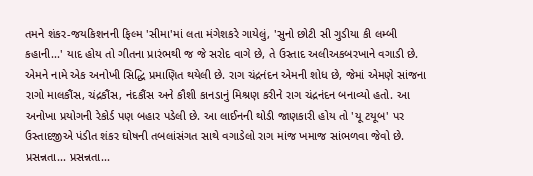તમને શંકર-જયકિશનની ફિલ્મ 'સીમા'માં લતા મંગેશકરે ગાયેલું, 'સુનો છોટી સી ગુડીયા કી લમ્બી કહાની...' યાદ હોય તો ગીતના પ્રારંભથી જ જે સરોદ વાગે છે, તે ઉસ્તાદ અલીઅકબરખાને વગાડી છે. એમને નામે એક અનોખી સિદ્ધિ પ્રમાણિત થયેલી છે. રાગ ચંદ્રનંદન એમની શોધ છે, જેમાં એમણે સાંજના રાગો માલકૌંસ, ચંદ્રકૌંસ, નંદકૌંસ અને કૌશી કાનડાનું મિશ્રણ કરીને રાગ ચંદ્રનંદન બનાવ્યો હતો. આ અનોખા પ્રયોગની રેકોર્ડ પણ બહાર પડેલી છે. આ લાઈનની થોડી જાણકારી હોય તો 'યૂ ટયૂબ' પર ઉસ્તાદજીએ પંડીત શંકર ઘોષની તબલાંસંગત સાથે વગાડેલો રાગ માંજ ખમાજ સાંભળવા જેવો છે. પ્રસન્નતા... પ્રસન્નતા...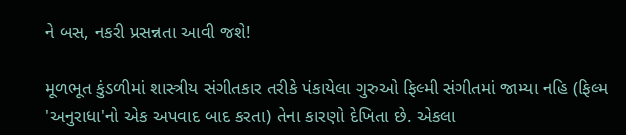ને બસ, નકરી પ્રસન્નતા આવી જશે!

મૂળભૂત કુંડળીમાં શાસ્ત્રીય સંગીતકાર તરીકે પંકાયેલા ગુરુઓ ફિલ્મી સંગીતમાં જામ્યા નહિ (ફિલ્મ 'અનુરાધા'નો એક અપવાદ બાદ કરતા) તેના કારણો દેખિતા છે. એકલા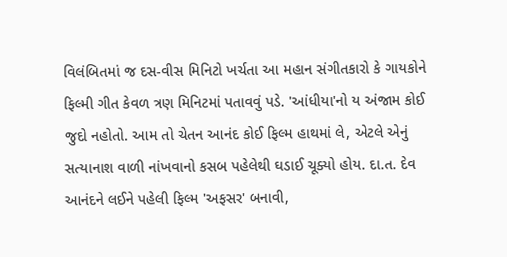વિલંબિતમાં જ દસ-વીસ મિનિટો ખર્ચતા આ મહાન સંગીતકારો કે ગાયકોને ફિલ્મી ગીત કેવળ ત્રણ મિનિટમાં પતાવવું પડે. 'આંધીયા'નો ય અંજામ કોઈ જુદો નહોતો. આમ તો ચેતન આનંદ કોઈ ફિલ્મ હાથમાં લે, એટલે એનું સત્યાનાશ વાળી નાંખવાનો કસબ પહેલેથી ઘડાઈ ચૂક્યો હોય. દા.ત. દેવ આનંદને લઈને પહેલી ફિલ્મ 'અફસર' બનાવી,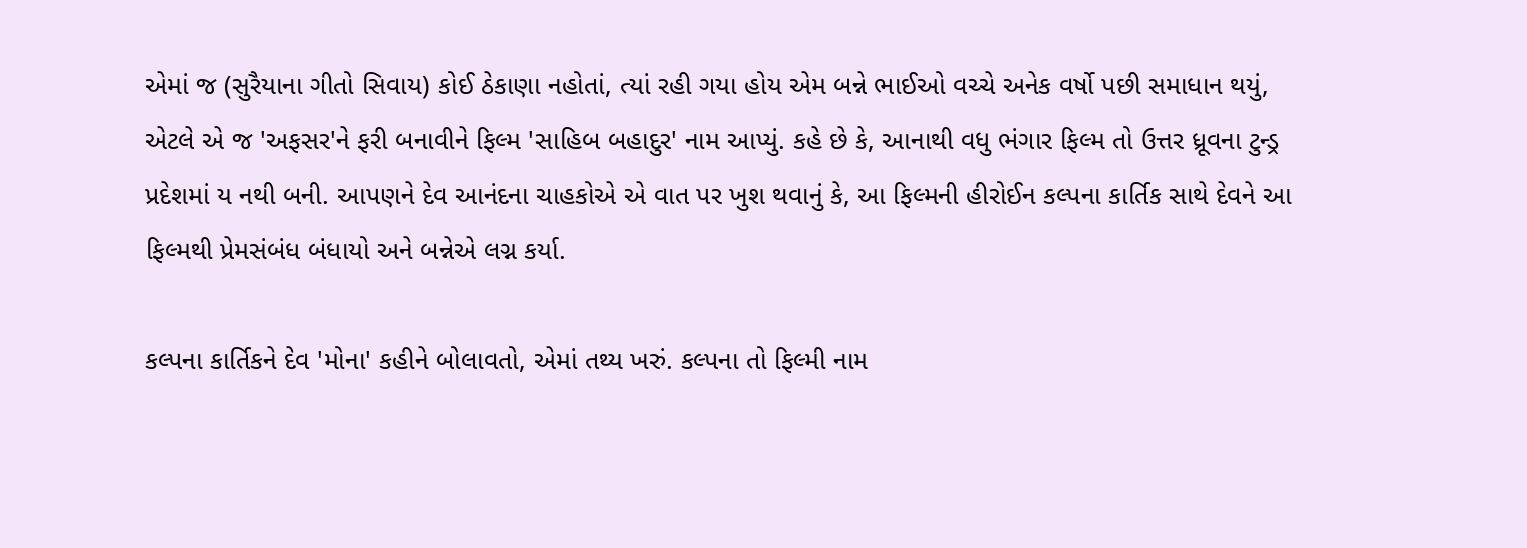એમાં જ (સુરૈયાના ગીતો સિવાય) કોઈ ઠેકાણા નહોતાં, ત્યાં રહી ગયા હોય એમ બન્ને ભાઈઓ વચ્ચે અનેક વર્ષો પછી સમાધાન થયું, એટલે એ જ 'અફસર'ને ફરી બનાવીને ફિલ્મ 'સાહિબ બહાદુર' નામ આપ્યું. કહે છે કે, આનાથી વધુ ભંગાર ફિલ્મ તો ઉત્તર ધ્રૂવના ટુન્ડ્ર પ્રદેશમાં ય નથી બની. આપણને દેવ આનંદના ચાહકોએ એ વાત પર ખુશ થવાનું કે, આ ફિલ્મની હીરોઈન કલ્પના કાર્તિક સાથે દેવને આ ફિલ્મથી પ્રેમસંબંધ બંધાયો અને બન્નેએ લગ્ન કર્યા.

કલ્પના કાર્તિકને દેવ 'મોના' કહીને બોલાવતો, એમાં તથ્ય ખરું. કલ્પના તો ફિલ્મી નામ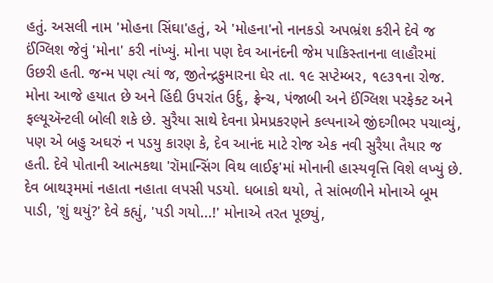હતું. અસલી નામ 'મોહના સિંઘા'હતું, એ 'મોહના'નો નાનકડો અપભ્રંશ કરીને દેવે જ ઈંગ્લિશ જેવું 'મોના' કરી નાંખ્યું. મોના પણ દેવ આનંદની જેમ પાકિસ્તાનના લાહૌરમાં ઉછરી હતી. જન્મ પણ ત્યાં જ, જીતેન્દ્રકુમારના ઘેર તા. ૧૯ સપ્ટેમ્બર, ૧૯૩૧ના રોજ. મોના આજે હયાત છે અને હિંદી ઉપરાંત ઉર્દુ, ફ્રેન્ચ, પંજાબી અને ઈંગ્લિશ પરફેક્ટ અને ફલ્યૂઍન્ટલી બોલી શકે છે. સુરૈયા સાથે દેવના પ્રેમપ્રકરણને કલ્પનાએ જીંદગીભર પચાવ્યું, પણ એ બહુ અઘરું ન પડયુ કારણ કે, દેવ આનંદ માટે રોજ એક નવી સુરૈયા તૈયાર જ હતી. દેવે પોતાની આત્મકથા 'રૉમાન્સિંગ વિથ લાઈફ'માં મોનાની હાસ્યવૃત્તિ વિશે લખ્યું છે. દેવ બાથરૂમમાં નહાતા નહાતા લપસી પડયો. ધબાકો થયો, તે સાંભળીને મોનાએ બૂમ પાડી, 'શું થયું?' દેવે કહ્યું, 'પડી ગયો...!' મોનાએ તરત પૂછ્યું,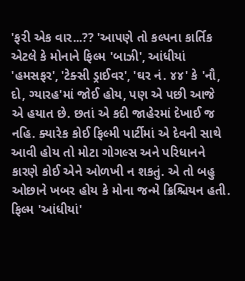'ફરી એક વાર...?? 'આપણે તો કલ્પના કાર્તિક એટલે કે મોનાને ફિલ્મ 'બાઝી', આંધીયાં 'હમસફર', 'ટેક્સી ડ્રાઈવર', 'ઘર નં. ૪૪' કે 'નૌ, દો, ગ્યારહ'માં જોઈ હોય, પણ એ પછી આજે એ હયાત છે. છતાં એ કદી જાહેરમાં દેખાઈ જ નહિ. ક્યારેક કોઈ ફિલ્મી પાર્ટીમાં એ દેવની સાથે આવી હોય તો મોટા ગોગલ્સ અને પરિધાનને કારણે કોઈ એને ઓળખી ન શકતું. એ તો બહુ ઓછાને ખબર હોય કે મોના જન્મે ક્રિશ્ચિયન હતી. ફિલ્મ 'આંધીયાં'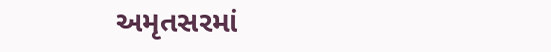અમૃતસરમાં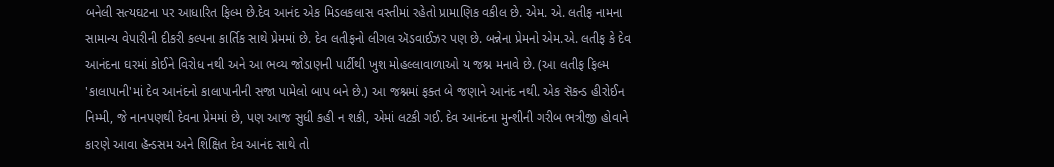બનેલી સત્યઘટના પર આધારિત ફિલ્મ છે.દેવ આનંદ એક મિડલકલાસ વસ્તીમાં રહેતો પ્રામાણિક વકીલ છે. એમ. એ. લતીફ નામના સામાન્ય વેપારીની દીકરી કલ્પના કાર્તિક સાથે પ્રેમમાં છે. દેવ લતીફનો લીગલ ઍડવાઈઝર પણ છે. બન્નેના પ્રેમનો એમ.એ. લતીફ કે દેવ આનંદના ઘરમાં કોઈને વિરોધ નથી અને આ ભવ્ય જોડાણની પાર્ટીથી ખુશ મોહલ્લાવાળાઓ ય જશ્ન મનાવે છે. (આ લતીફ ફિલ્મ 'કાલાપાની'માં દેવ આનંદનો કાલાપાનીની સજા પામેલો બાપ બને છે.) આ જશ્નમાં ફક્ત બે જણાને આનંદ નથી. એક સૅકન્ડ હીરોઈન નિમ્મી, જે નાનપણથી દેવના પ્રેમમાં છે, પણ આજ સુધી કહી ન શકી, એમાં લટકી ગઈ. દેવ આનંદના મુન્શીની ગરીબ ભત્રીજી હોવાને કારણે આવા હૅન્ડસમ અને શિક્ષિત દેવ આનંદ સાથે તો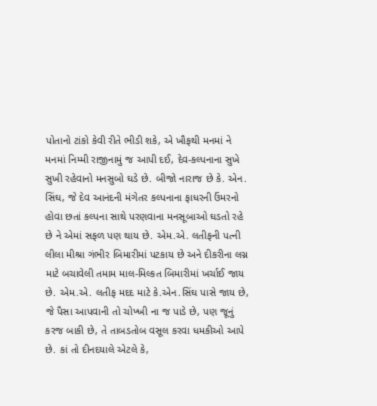પોતાનો ટાંકો કેવી રીતે ભીડી શકે, એ ખૌફથી મનમાં ને મનમાં નિમ્મી રાજીનામું જ આપી દઈ, દેવ-કલ્પનાના સુખે સુખી રહેવાનો મનસુબો ઘડે છે. બીજો નારાજ છે કે. એન. સિંઘ, જે દેવ આનંદની મંગેતર કલ્પનાના ફાધરની ઉંમરનો હોવા છતાં કલ્પના સાથે પરણવાના મનસૂબાઓ ઘડતો રહે છે ને એમાં સફળ પણ થાય છે. એમ.એ. લતીફની પત્ની લીલા મીશ્રા ગંભીર બિમારીમાં પટકાય છે અને દીકરીના લગ્ન માટે બચાવેલી તમામ માલ-મિલ્કત બિમારીમાં ખર્ચાઈ જાય છે. એમ.એ. લતીફ મદદ માટે કે.એન.સિંઘ પાસે જાય છે, જે પૈસા આપવાની તો ચોખ્ખી ના જ પાડે છે, પણ જૂનું કરજ બાકી છે, તે તાબડતોબ વસૂલ કરવા ધમકીઓ આપે છે. કાં તો દીનદયાલે એટલે કે,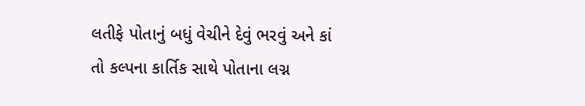લતીફે પોતાનું બધું વેચીને દેવું ભરવું અને કાં તો કલ્પના કાર્તિક સાથે પોતાના લગ્ન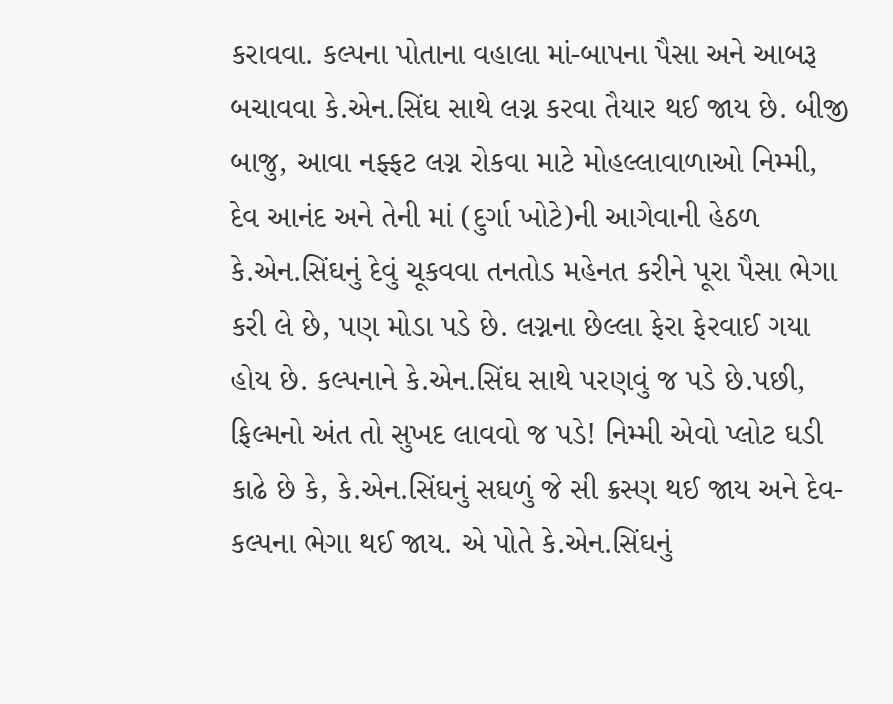કરાવવા. કલ્પના પોતાના વહાલા માં-બાપના પૈસા અને આબરૂ બચાવવા કે.એન.સિંઘ સાથે લગ્ન કરવા તૈયાર થઈ જાય છે. બીજી બાજુ, આવા નફ્ફટ લગ્ન રોકવા માટે મોહલ્લાવાળાઓ નિમ્મી, દેવ આનંદ અને તેની માં (દુર્ગા ખોટે)ની આગેવાની હેઠળ કે.એન.સિંઘનું દેવું ચૂકવવા તનતોડ મહેનત કરીને પૂરા પૈસા ભેગા કરી લે છે, પણ મોડા પડે છે. લગ્નના છેલ્લા ફેરા ફેરવાઈ ગયા હોય છે. કલ્પનાને કે.એન.સિંઘ સાથે પરણવું જ પડે છે.પછી, ફિલ્મનો અંત તો સુખદ લાવવો જ પડે! નિમ્મી એવો પ્લોટ ઘડી કાઢે છે કે, કે.એન.સિંઘનું સઘળું જે સી ક્રસ્ણ થઈ જાય અને દેવ-કલ્પના ભેગા થઈ જાય. એ પોતે કે.એન.સિંઘનું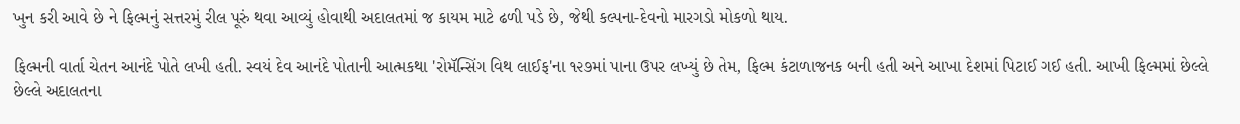ખુન કરી આવે છે ને ફિલ્મનું સત્તરમું રીલ પૂરું થવા આવ્યું હોવાથી અદાલતમાં જ કાયમ માટે ઢળી પડે છે, જેથી કલ્પના-દેવનો મારગડો મોકળો થાય.

ફિલ્મની વાર્તા ચેતન આનંદે પોતે લખી હતી. સ્વયં દેવ આનંદે પોતાની આત્મકથા 'રોમૅન્સિંગ વિથ લાઈફ'ના ૧૨૭માં પાના ઉપર લખ્યું છે તેમ, ફિલ્મ કંટાળાજનક બની હતી અને આખા દેશમાં પિટાઈ ગઈ હતી. આખી ફિલ્મમાં છેલ્લે છેલ્લે અદાલતના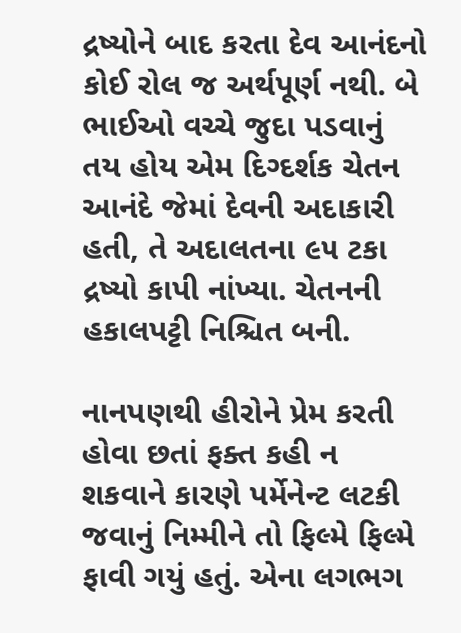દ્રષ્યોને બાદ કરતા દેવ આનંદનો કોઈ રોલ જ અર્થપૂર્ણ નથી. બે ભાઈઓ વચ્ચે જુદા પડવાનું તય હોય એમ દિગ્દર્શક ચેતન આનંદે જેમાં દેવની અદાકારી હતી, તે અદાલતના ૯૫ ટકા દ્રષ્યો કાપી નાંખ્યા. ચેતનની હકાલપટ્ટી નિશ્ચિત બની.

નાનપણથી હીરોને પ્રેમ કરતી હોવા છતાં ફક્ત કહી ન શકવાને કારણે પર્મેનેન્ટ લટકી જવાનું નિમ્મીને તો ફિલ્મે ફિલ્મે ફાવી ગયું હતું. એના લગભગ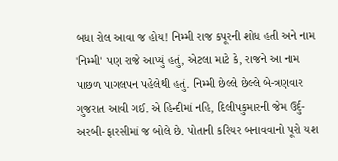બધા રોલ આવા જ હોય! નિમ્મી રાજ કપૂરની શોધ હતી અને નામ 'નિમ્મી' પણ રાજે આપ્યું હતું, એટલા માટે કે, રાજને આ નામ પાછળ પાગલપન પહેલેથી હતું. નિમ્મી છેલ્લે છેલ્લે બે-ત્રણવાર ગુજરાત આવી ગઈ. એ હિન્દીમાં નહિ, દિલીપકુમારની જેમ ઉર્દુ-અરબી-ફારસીમાં જ બોલે છે. પોતાની કરિયર બનાવવાનો પૂરો યશ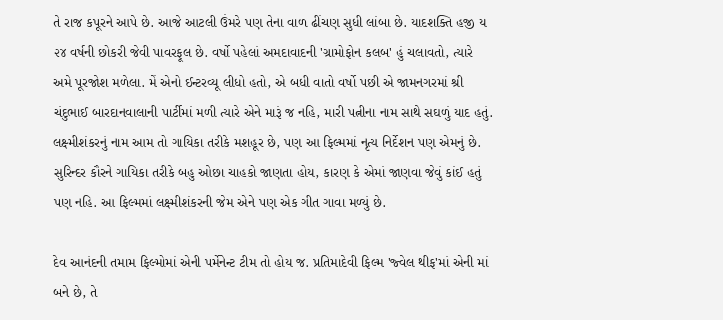તે રાજ કપૂરને આપે છે. આજે આટલી ઉંમરે પણ તેના વાળ ઢીંચણ સુધી લાંબા છે. યાદશક્તિ હજી ય ૨૪ વર્ષની છોકરી જેવી પાવરફૂલ છે. વર્ષો પહેલાં અમદાવાદની 'ગ્રામોફોન કલબ' હું ચલાવતો, ત્યારે અમે પૂરજોશ મળેલા. મેં એનો ઈન્ટરવ્યૂ લીધો હતો, એ બધી વાતો વર્ષો પછી એ જામનગરમાં શ્રી ચંદુભાઈ બારદાનવાલાની પાર્ટીમાં મળી ત્યારે એને મારૂં જ નહિ, મારી પત્નીના નામ સાથે સઘળું યાદ હતું. લક્ષ્મીશંકરનું નામ આમ તો ગાયિકા તરીકે મશહૂર છે, પણ આ ફિલ્મમાં નૃત્ય નિર્દેશન પણ એમનું છે. સુરિન્દર કૌરને ગાયિકા તરીકે બહુ ઓછા ચાહકો જાણતા હોય, કારણ કે એમાં જાણવા જેવું કાંઈ હતું પણ નહિ. આ ફિલ્મમાં લક્ષ્મીશંકરની જેમ એને પણ એક ગીત ગાવા મળ્યું છે.

દેવ આનંદની તમામ ફિલ્મોમાં એની પર્મેનેન્ટ ટીમ તો હોય જ. પ્રતિમાદેવી ફિલ્મ 'જ્વેલ થીફ'માં એની માં બને છે, તે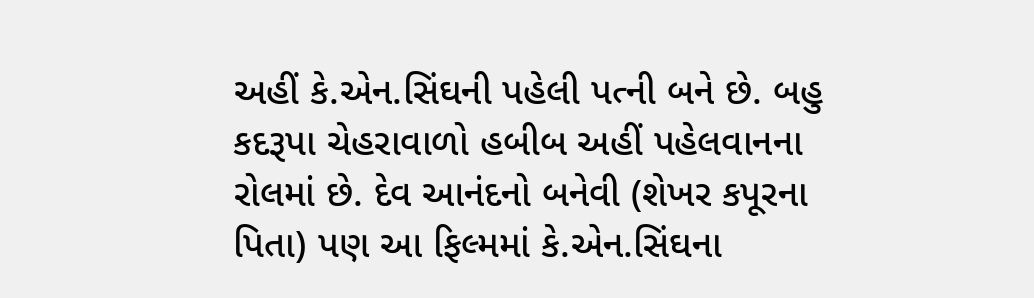અહીં કે.એન.સિંઘની પહેલી પત્ની બને છે. બહુ કદરૂપા ચેહરાવાળો હબીબ અહીં પહેલવાનના રોલમાં છે. દેવ આનંદનો બનેવી (શેખર કપૂરના પિતા) પણ આ ફિલ્મમાં કે.એન.સિંઘના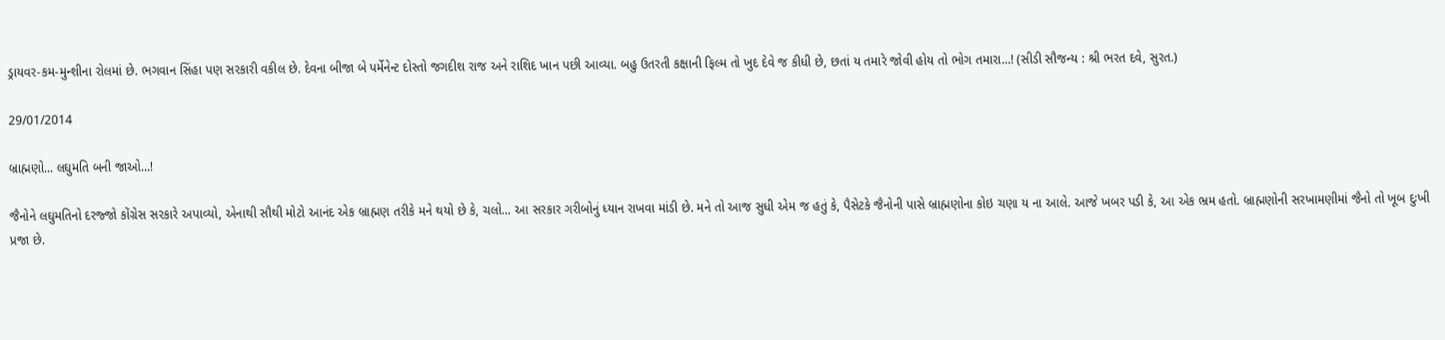ડ્રાયવર-કમ-મુન્શીના રોલમાં છે. ભગવાન સિંહા પણ સરકારી વકીલ છે. દેવના બીજા બે પર્મેનેન્ટ દોસ્તો જગદીશ રાજ અને રાશિદ ખાન પછી આવ્યા. બહુ ઉતરતી કક્ષાની ફિલ્મ તો ખુદ દેવે જ કીધી છે, છતાં ય તમારે જોવી હોય તો ભોગ તમારા...! (સીડી સૌજન્ય : શ્રી ભરત દવે, સુરત.)

29/01/2014

બ્રાહ્મણો... લઘુમતિ બની જાઓ...!

જૈનોને લઘુમતિનો દરજ્જો કોંગ્રેસ સરકારે અપાવ્યો, એનાથી સૌથી મોટો આનંદ એક બ્રાહ્મણ તરીકે મને થયો છે કે, ચલો... આ સરકાર ગરીબોનું ધ્યાન રાખવા માંડી છે. મને તો આજ સુધી એમ જ હતું કે, પૈસેટકે જૈનોની પાસે બ્રાહ્મણોના કોઇ ચણા ય ના આલે. આજે ખબર પડી કે, આ એક ભ્રમ હતો. બ્રાહ્મણોની સરખામણીમાં જૈનો તો ખૂબ દુઃખી પ્રજા છે.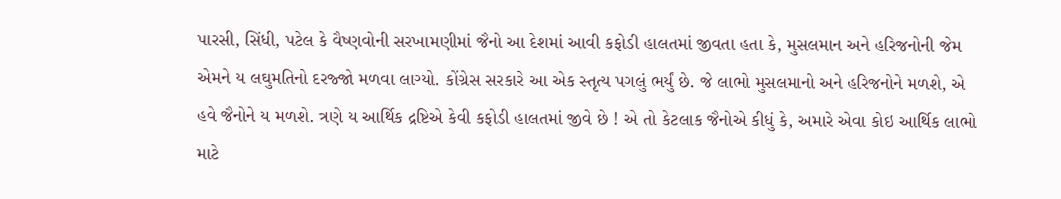પારસી, સિંધી, પટેલ કે વૈષ્ણવોની સરખામણીમાં જૈનો આ દેશમાં આવી કફોડી હાલતમાં જીવતા હતા કે, મુસલમાન અને હરિજનોની જેમ એમને ય લઘુમતિનો દરજ્જો મળવા લાગ્યો. કોંગ્રેસ સરકારે આ એક સ્તૃત્ય પગલું ભર્યું છે. જે લાભો મુસલમાનો અને હરિજનોને મળશે, એ હવે જૈનોને ય મળશે. ત્રણે ય આર્થિક દ્રષ્ટિએ કેવી કફોડી હાલતમાં જીવે છે ! એ તો કેટલાક જૈનોએ કીધું કે, અમારે એવા કોઇ આર્થિક લાભો માટે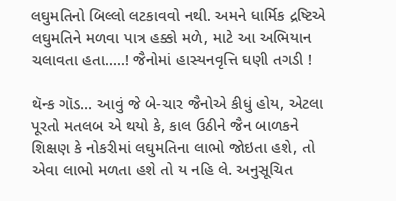લઘુમતિનો બિલ્લો લટકાવવો નથી. અમને ધાર્મિક દ્રષ્ટિએ લઘુમતિને મળવા પાત્ર હક્કો મળે, માટે આ અભિયાન ચલાવતા હતા.....! જૈનોમાં હાસ્યનવૃત્તિ ઘણી તગડી !

થૅન્ક ગૉડ... આવું જે બે-ચાર જૈનોએ કીધું હોય, એટલા પૂરતો મતલબ એ થયો કે, કાલ ઉઠીને જૈન બાળકને શિક્ષણ કે નોકરીમાં લઘુમતિના લાભો જોઇતા હશે, તો એવા લાભો મળતા હશે તો ય નહિ લે. અનુસૂચિત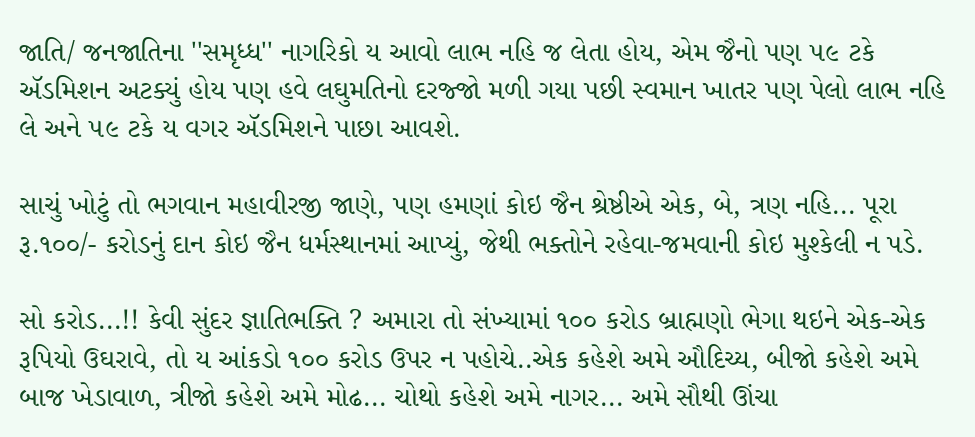જાતિ/ જનજાતિના ''સમૃધ્ધ'' નાગરિકો ય આવો લાભ નહિ જ લેતા હોય, એમ જૈનો પણ ૫૯ ટકે ઍડમિશન અટક્યું હોય પણ હવે લઘુમતિનો દરજ્જો મળી ગયા પછી સ્વમાન ખાતર પણ પેલો લાભ નહિ લે અને ૫૯ ટકે ય વગર ઍડમિશને પાછા આવશે.

સાચું ખોટું તો ભગવાન મહાવીરજી જાણે, પણ હમણાં કોઇ જૈન શ્રેષ્ઠીએ એક, બે, ત્રણ નહિ... પૂરા રૂ.૧૦૦/- કરોડનું દાન કોઇ જૈન ધર્મસ્થાનમાં આપ્યું, જેથી ભક્તોને રહેવા-જમવાની કોઇ મુશ્કેલી ન પડે.

સો કરોડ...!! કેવી સુંદર જ્ઞાતિભક્તિ ? અમારા તો સંખ્યામાં ૧૦૦ કરોડ બ્રાહ્મણો ભેગા થઇને એક-એક રૂપિયો ઉઘરાવે, તો ય આંકડો ૧૦૦ કરોડ ઉપર ન પહોચે..એક કહેશે અમે ઔદિચ્ય, બીજો કહેશે અમે બાજ ખેડાવાળ, ત્રીજો કહેશે અમે મોઢ... ચોથો કહેશે અમે નાગર... અમે સૌથી ઊંચા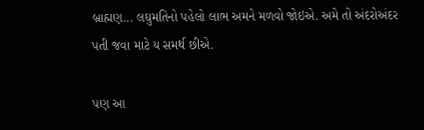બ્રાહ્મણ... લઘુમતિનો પહેલો લાભ અમને મળવો જોઇએ. અમે તો અંદરોઅંદર પતી જવા માટે ય સમર્થ છીએ.

પણ આ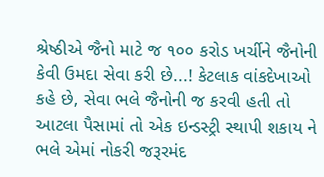શ્રેષ્ઠીએ જૈનો માટે જ ૧૦૦ કરોડ ખર્ચીને જૈનોની કેવી ઉમદા સેવા કરી છે...! કેટલાક વાંકદેખાઓ કહે છે, સેવા ભલે જૈનોની જ કરવી હતી તો આટલા પૈસામાં તો એક ઇન્ડસ્ટ્રી સ્થાપી શકાય ને ભલે એમાં નોકરી જરૂરમંદ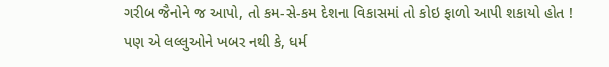ગરીબ જૈનોને જ આપો, તો કમ-સે-કમ દેશના વિકાસમાં તો કોઇ ફાળો આપી શકાયો હોત ! પણ એ લલ્લુઓને ખબર નથી કે, ધર્મ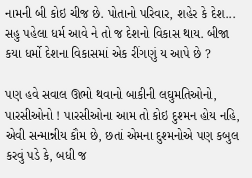નામની બી કોઇ ચીજ છે. પોતાનો પરિવાર, શહેર કે દેશ... સહુ પહેલા ધર્મ આવે ને તો જ દેશનો વિકાસ થાય. બીજા કયા ધર્મો દેશના વિકાસમાં એક રીંગણું ય આપે છે ?

પણ હવે સવાલ ઊભો થવાનો બાકીની લઘુમતિઓનો, પારસીઓનો ! પારસીઓના આમ તો કોઇ દુશ્મન હોય નહિ, એવી સન્માન્નીય કૌમ છે, છતાં એમના દુશ્મનોએ પણ કબુલ કરવું પડે કે, બધી જ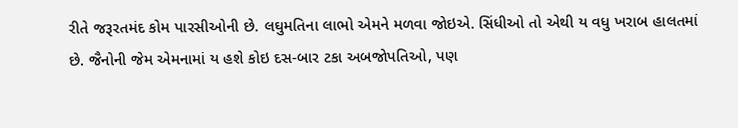રીતે જરૂરતમંદ કોમ પારસીઓની છે. લઘુમતિના લાભો એમને મળવા જોઇએ. સિંધીઓ તો એથી ય વધુ ખરાબ હાલતમાં છે. જૈનોની જેમ એમનામાં ય હશે કોઇ દસ-બાર ટકા અબજોપતિઓ, પણ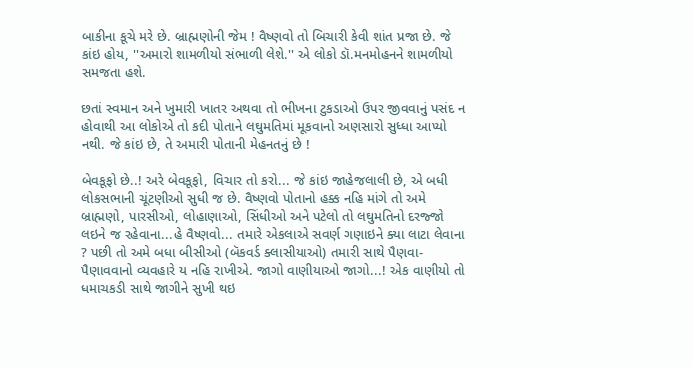બાકીના કૂચે મરે છે. બ્રાહ્મણોની જેમ ! વૈષ્ણવો તો બિચારી કેવી શાંત પ્રજા છે. જે કાંઇ હોય, ''અમારો શામળીયો સંભાળી લેશે.'' એ લોકો ડૉ.મનમોહનને શામળીયો સમજતા હશે.

છતાં સ્વમાન અને ખુમારી ખાતર અથવા તો ભીખના ટુકડાઓ ઉપર જીવવાનું પસંદ ન હોવાથી આ લોકોએ તો કદી પોતાને લઘુમતિમાં મૂકવાનો અણસારો સુધ્ધા આપ્યો નથી. જે કાંઇ છે, તે અમારી પોતાની મેહનતનું છે !

બેવકૂફો છે..! અરે બેવકૂફો, વિચાર તો કરો... જે કાંઇ જાહેજલાલી છે, એ બધી લોકસભાની ચૂંટણીઓ સુધી જ છે. વૈષ્ણવો પોતાનો હક્ક નહિ માંગે તો અમે બ્રાહ્મણો, પારસીઓ, લોહાણાઓ, સિંધીઓ અને પટેલો તો લઘુમતિનો દરજ્જો લઇને જ રહેવાના...હે વૈષ્ણવો... તમારે એકલાએ સવર્ણ ગણાઇને ક્યા લાટા લેવાના ? પછી તો અમે બધા બીસીઓ (બૅકવર્ડ ક્લાસીયાઓ) તમારી સાથે પૈણવા-પૈણાવવાનો વ્યવહારે ય નહિ રાખીએ. જાગો વાણીયાઓ જાગો...! એક વાણીયો તો ધમાચકડી સાથે જાગીને સુખી થઇ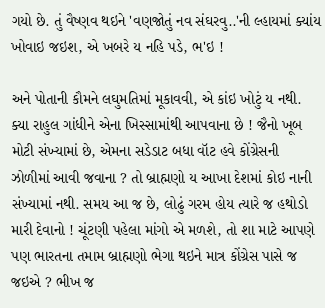ગયો છે. તું વૈષ્ણવ થઇને 'વણજોતું નવ સંઘરવુ..'ની લ્હાયમાં ક્યાંય ખોવાઇ જઇશ, એ ખબરે ય નહિ પડે, ભ'ઇ !

અને પોતાની કૌમને લઘુમતિમાં મૂકાવવી, એ કાંઇ ખોટું ય નથી. ક્યા રાહુલ ગાંધીને એના ખિસ્સામાંથી આપવાના છે ! જૈનો ખૂબ મોટી સંખ્યામાં છે, એમના સડેડાટ બધા વૉટ હવે કોંગ્રેસની ઝોળીમાં આવી જવાના ? તો બ્રાહ્મણો ય આખા દેશમાં કોઇ નાની સંખ્યામાં નથી. સમય આ જ છે, લોઢું ગરમ હોય ત્યારે જ હથોડો મારી દેવાનો ! ચૂંટણી પહેલા માંગો એ મળશે, તો શા માટે આપણે પણ ભારતના તમામ બ્રાહ્મણો ભેગા થઇને માત્ર કોંગ્રેસ પાસે જ જઇએ ? ભીખ જ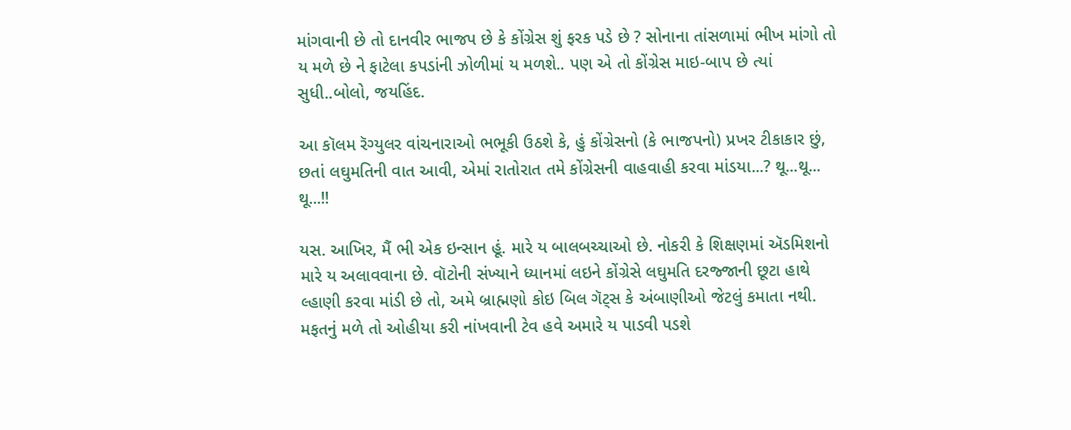માંગવાની છે તો દાનવીર ભાજપ છે કે કોંગ્રેસ શું ફરક પડે છે ? સોનાના તાંસળામાં ભીખ માંગો તો ય મળે છે ને ફાટેલા કપડાંની ઝોળીમાં ય મળશે.. પણ એ તો કોંગ્રેસ માઇ-બાપ છે ત્યાં સુધી..બોલો, જયહિંદ.

આ કૉલમ રૅગ્યુલર વાંચનારાઓ ભભૂકી ઉઠશે કે, હું કોંગ્રેસનો (કે ભાજપનો) પ્રખર ટીકાકાર છું, છતાં લઘુમતિની વાત આવી, એમાં રાતોરાત તમે કોંગ્રેસની વાહવાહી કરવા માંડયા...? થૂ...થૂ... થૂ...!!

યસ. આખિર, મૈં ભી એક ઇન્સાન હૂં. મારે ય બાલબચ્ચાઓ છે. નોકરી કે શિક્ષણમાં ઍડમિશનો મારે ય અલાવવાના છે. વૉટોની સંખ્યાને ધ્યાનમાં લઇને કોંગ્રેસે લઘુમતિ દરજ્જાની છૂટા હાથે લ્હાણી કરવા માંડી છે તો, અમે બ્રાહ્મણો કોઇ બિલ ગૅટ્સ કે અંબાણીઓ જેટલું કમાતા નથી. મફતનું મળે તો ઓહીયા કરી નાંખવાની ટેવ હવે અમારે ય પાડવી પડશે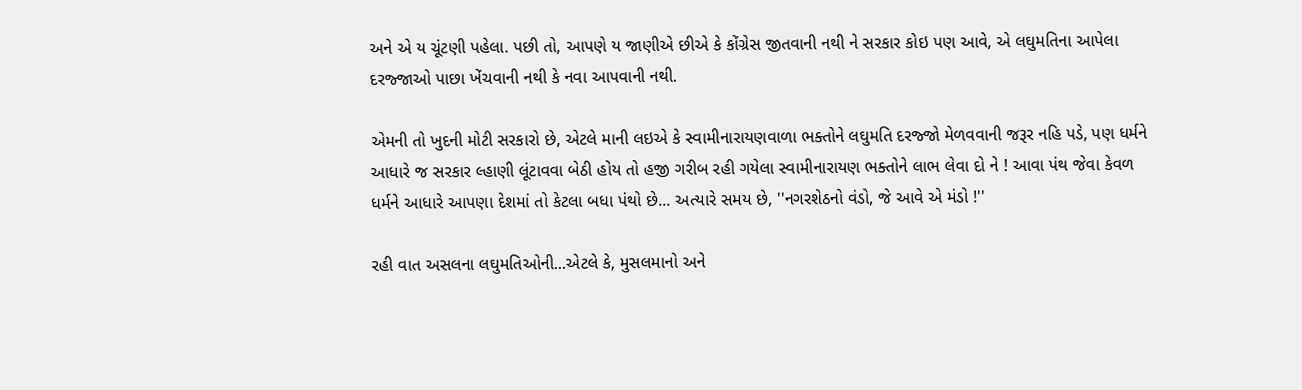અને એ ય ચૂંટણી પહેલા. પછી તો, આપણે ય જાણીએ છીએ કે કોંગ્રેસ જીતવાની નથી ને સરકાર કોઇ પણ આવે, એ લઘુમતિના આપેલા દરજ્જાઓ પાછા ખેંચવાની નથી કે નવા આપવાની નથી.

એમની તો ખુદની મોટી સરકારો છે, એટલે માની લઇએ કે સ્વામીનારાયણવાળા ભક્તોને લઘુમતિ દરજ્જો મેળવવાની જરૂર નહિ પડે, પણ ધર્મને આધારે જ સરકાર લ્હાણી લૂંટાવવા બેઠી હોય તો હજી ગરીબ રહી ગયેલા સ્વામીનારાયણ ભક્તોને લાભ લેવા દો ને ! આવા પંથ જેવા કેવળ ધર્મને આધારે આપણા દેશમાં તો કેટલા બધા પંથો છે... અત્યારે સમય છે, ''નગરશેઠનો વંડો, જે આવે એ મંડો !''

રહી વાત અસલના લઘુમતિઓની...એટલે કે, મુસલમાનો અને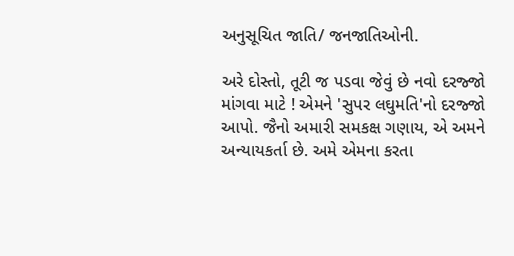અનુસૂચિત જાતિ/ જનજાતિઓની.

અરે દોસ્તો, તૂટી જ પડવા જેવું છે નવો દરજ્જો માંગવા માટે ! એમને 'સુપર લઘુમતિ'નો દરજ્જો આપો. જૈનો અમારી સમકક્ષ ગણાય, એ અમને અન્યાયકર્તા છે. અમે એમના કરતા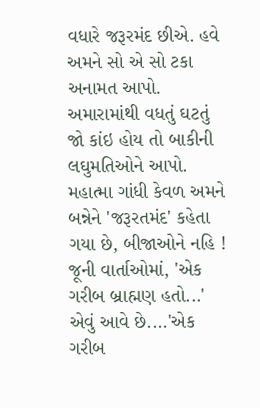વધારે જરૂરમંદ છીએ. હવે અમને સો એ સો ટકા અનામત આપો. અમારામાંથી વધતું ઘટતું જો કાંઇ હોય તો બાકીની લઘુમતિઓને આપો. મહાત્મા ગાંધી કેવળ અમને બન્નેને 'જરૂરતમંદ' કહેતા ગયા છે, બીજાઓને નહિ ! જૂની વાર્તાઓમાં, 'એક ગરીબ બ્રાહ્મણ હતો...' એવું આવે છે....'એક ગરીબ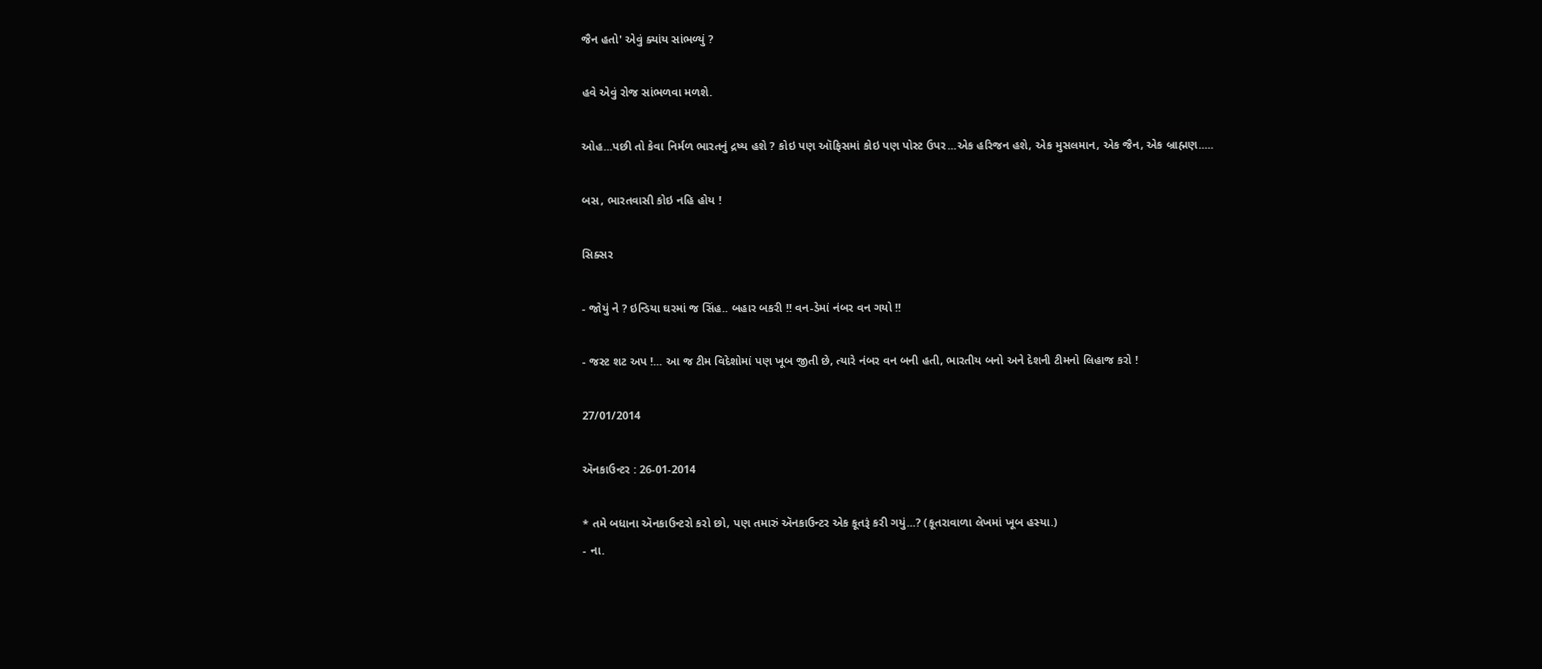જૈન હતો' એવું ક્યાંય સાંભળ્યું ?

હવે એવું રોજ સાંભળવા મળશે.

ઓહ...પછી તો કેવા નિર્મળ ભારતનું દ્રષ્ય હશે ? કોઇ પણ ઑફિસમાં કોઇ પણ પોસ્ટ ઉપર...એક હરિજન હશે, એક મુસલમાન, એક જૈન, એક બ્રાહ્મણ.....

બસ, ભારતવાસી કોઇ નહિ હોય !

સિક્સર

- જોયું ને ? ઇન્ડિયા ઘરમાં જ સિંહ.. બહાર બકરી !! વન-ડેમાં નંબર વન ગયો !!

- જસ્ટ શટ અપ !... આ જ ટીમ વિદેશોમાં પણ ખૂબ જીતી છે, ત્યારે નંબર વન બની હતી, ભારતીય બનો અને દેશની ટીમનો લિહાજ કરો !

27/01/2014

ઍનકાઉન્ટર : 26-01-2014

* તમે બધાના ઍનકાઉન્ટરો કરો છો, પણ તમારું ઍનકાઉન્ટર એક કૂતરૂં કરી ગયું...? (કૂતરાવાળા લેખમાં ખૂબ હસ્યા.)
- ના.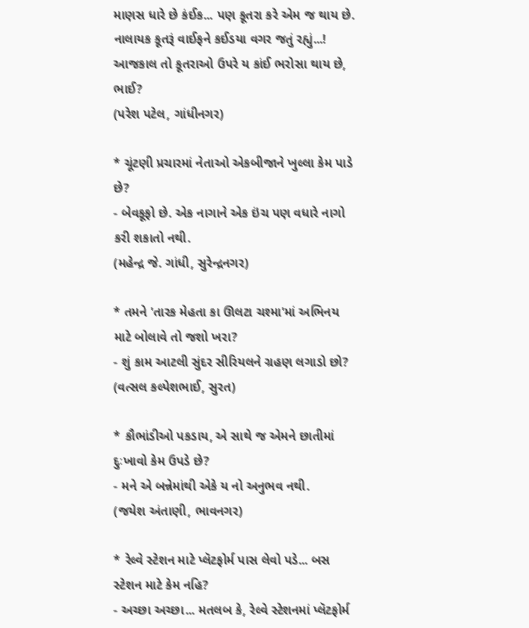માણસ ધારે છે કંઈક... પણ કૂતરા કરે એમ જ થાય છે. નાલાયક કૂતરૂં વાઈફને કઈડયા વગર જતું રહ્યું...! આજકાલ તો કૂતરાઓ ઉપરે ય કાંઈ ભરોસા થાય છે, ભાઈ?
(પરેશ પટેલ, ગાંધીનગર)

* ચૂંટણી પ્રચારમાં નેતાઓ એકબીજાને ખુલ્લા કેમ પાડે છે?
- બેવકૂફો છે. એક નાગાને એક ઇંચ પણ વધારે નાગો કરી શકાતો નથી.
(મહેન્દ્ર જે. ગાંધી, સુરેન્દ્રનગર)

* તમને 'તારક મેહતા કા ઊલટા ચશ્મા'માં અભિનય માટે બોલાવે તો જશો ખરા?
- શું કામ આટલી સુંદર સીરિયલને ગ્રહણ લગાડો છો?
(વત્સલ કલ્પેશભાઈ, સુરત)

* કૌભાંડીઓ પકડાય, એ સાથે જ એમને છાતીમાં દુઃખાવો કેમ ઉપડે છે?
- મને એ બન્નેમાંથી એકે ય નો અનુભવ નથી.
(જયેશ અંતાણી, ભાવનગર)

* રેલ્વે સ્ટેશન માટે પ્લૅટફોર્મ પાસ લેવો પડે... બસ સ્ટેશન માટે કેમ નહિ?
- અચ્છા અચ્છા... મતલબ કે, રેલ્વે સ્ટેશનમાં પ્લૅટફોર્મ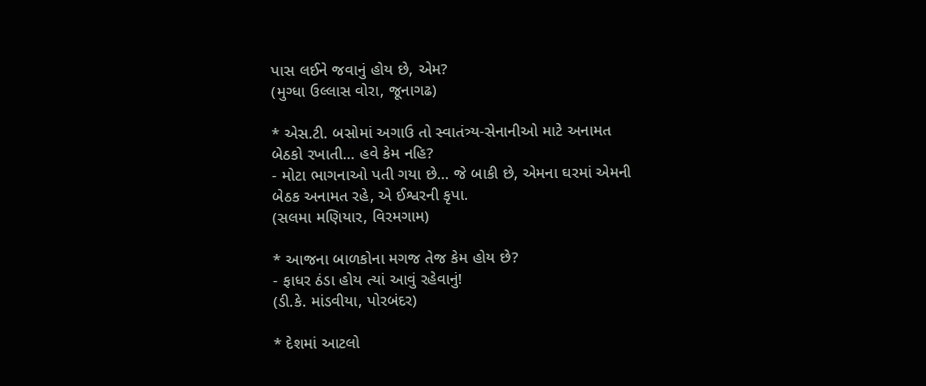પાસ લઈને જવાનું હોય છે, એમ?
(મુગ્ધા ઉલ્લાસ વોરા, જૂનાગઢ)

* એસ.ટી. બસોમાં અગાઉ તો સ્વાતંત્ર્ય-સેનાનીઓ માટે અનામત બેઠકો રખાતી... હવે કેમ નહિ?
- મોટા ભાગનાઓ પતી ગયા છે... જે બાકી છે, એમના ઘરમાં એમની બેઠક અનામત રહે, એ ઈશ્વરની કૃપા.
(સલમા મણિયાર, વિરમગામ)

* આજના બાળકોના મગજ તેજ કેમ હોય છે?
- ફાધર ઠંડા હોય ત્યાં આવું રહેવાનું!
(ડી.કે. માંડવીયા, પોરબંદર)

* દેશમાં આટલો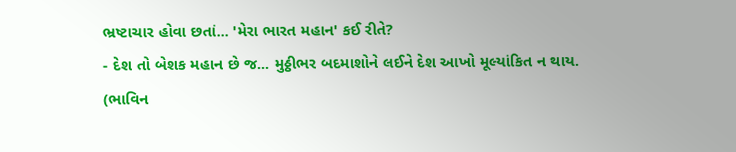ભ્રષ્ટાચાર હોવા છતાં... 'મેરા ભારત મહાન' કઈ રીતે?
- દેશ તો બેશક મહાન છે જ... મુઠ્ઠીભર બદમાશોને લઈને દેશ આખો મૂલ્યાંકિત ન થાય.
(ભાવિન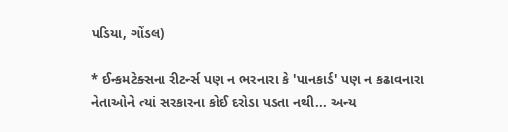પડિયા, ગોંડલ)

* ઈન્કમટેક્સના રીટર્ન્સ પણ ન ભરનારા કે 'પાનકાર્ડ' પણ ન કઢાવનારા નેતાઓને ત્યાં સરકારના કોઈ દરોડા પડતા નથી... અન્ય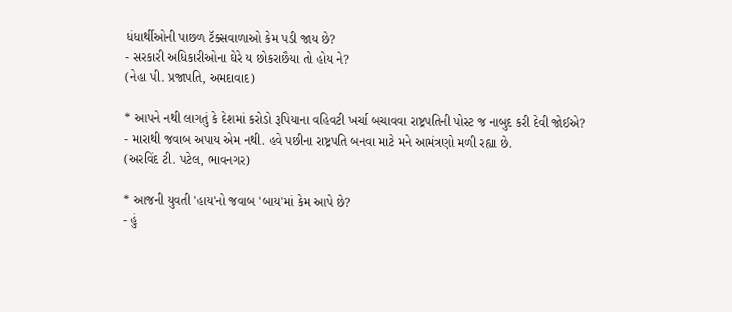ધંધાર્થીઓની પાછળ ટૅક્સવાળાઓ કેમ પડી જાય છે?
- સરકારી અધિકારીઓના ઘેરે ય છોકરાછૈયા તો હોય ને?
(નેહા પી. પ્રજાપતિ, અમદાવાદ)

* આપને નથી લાગતું કે દેશમાં કરોડો રૂપિયાના વહિવટી ખર્ચા બચાવવા રાષ્ટ્રપતિની પોસ્ટ જ નાબુદ કરી દેવી જોઈએ?
- મારાથી જવાબ અપાય એમ નથી. હવે પછીના રાષ્ટ્રપતિ બનવા માટે મને આમંત્રણો મળી રહ્યા છે.
(અરવિંદ ટી. પટેલ, ભાવનગર)

* આજની યુવતી 'હાય'નો જવાબ 'બાય'માં કેમ આપે છે?
- હું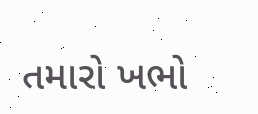તમારો ખભો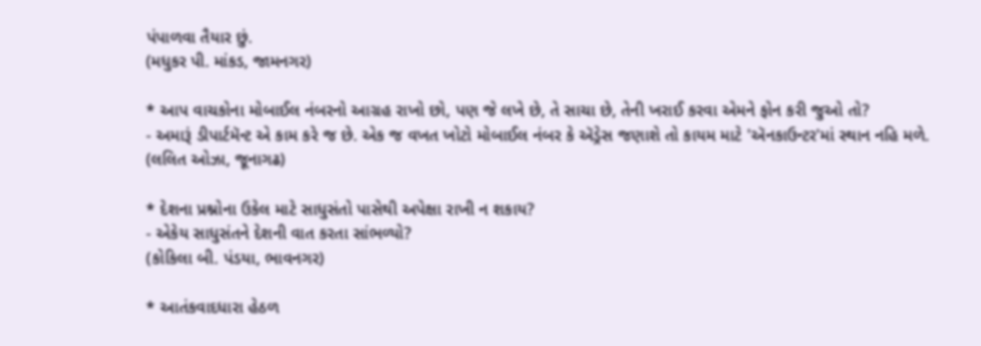પંપાળવા તૈયાર છું.
(મધુકર પી. માંકડ, જામનગર)

* આપ વાચકોના મોબાઈલ નંબરનો આગ્રહ રાખો છો, પણ જે લખે છે, તે સાચા છે, તેની ખરાઈ કરવા એમને ફોન કરી જુઓ તો?
- અમારૂં ડીપાર્ટમૅન્ટ એ કામ કરે જ છે. એક જ વખત ખોટો મોબાઈલ નંબર કે ઍડ્રેસ જણાશે તો કાયમ માટે 'ઍનકાઉન્ટર'માં સ્થાન નહિ મળે.
(લલિત ઓઝા, જૂનાગઢ)

* દેશના પ્રશ્નોના ઉકેલ માટે સાધુસંતો પાસેથી અપેક્ષા રાખી ન શકાય?
- એકેય સાધુસંતને દેશની વાત કરતા સાંભળ્યો?
(કોકિલા બી. પંડયા, ભાવનગર)

* આતંકવાદધારા હેઠળ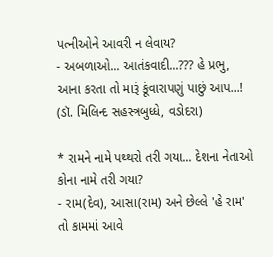પત્નીઓને આવરી ન લેવાય?
- અબળાઓ... આતંકવાદી...??? હે પ્રભુ, આના કરતા તો મારૂં કૂંવારાપણું પાછું આપ...!
(ડૉ. મિલિન્દ સહસ્ત્રબુધ્ધે, વડોદરા)

* રામને નામે પથ્થરો તરી ગયા... દેશના નેતાઓ કોના નામે તરી ગયા?
- રામ(દેવ), આસા(રામ) અને છેલ્લે 'હે રામ' તો કામમાં આવે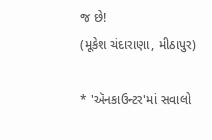જ છે!
(મૂકેશ ચંદારાણા, મીઠાપુર)

* 'ઍનકાઉન્ટર'માં સવાલો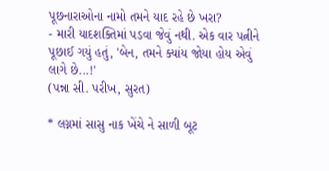પૂછનારાઓના નામો તમને યાદ રહે છે ખરા?
- મારી યાદશક્તિમાં પડવા જેવું નથી. એક વાર પત્નીને પૂછાઈ ગયું હતું, 'બેન, તમને ક્યાંય જોયા હોય એવું લાગે છે...!'
(પન્ના સી. પરીખ, સુરત)

* લગ્નમાં સાસુ નાક ખેંચે ને સાળી બૂટ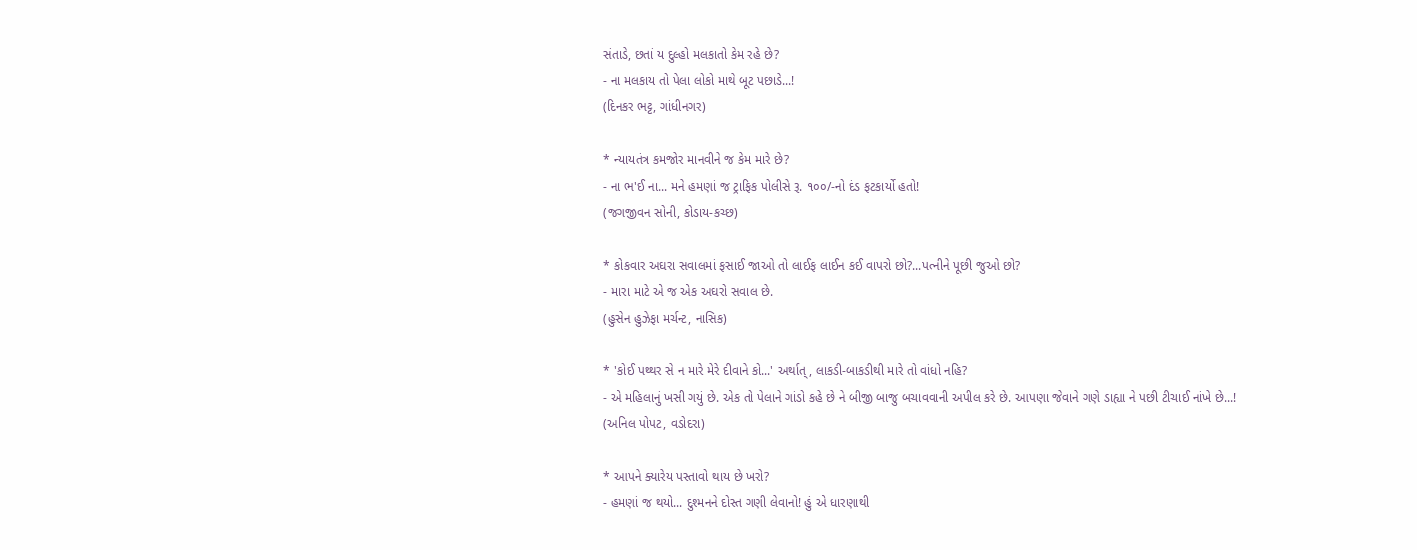સંતાડે, છતાં ય દુલ્હો મલકાતો કેમ રહે છે?
- ના મલકાય તો પેલા લોકો માથે બૂટ પછાડે...!
(દિનકર ભટ્ટ, ગાંધીનગર)

* ન્યાયતંત્ર કમજોર માનવીને જ કેમ મારે છે?
- ના ભ'ઈ ના... મને હમણાં જ ટ્રાફિક પોલીસે રૂ. ૧૦૦/-નો દંડ ફટકાર્યો હતો!
(જગજીવન સોની, કોડાય-કચ્છ)

* કોકવાર અઘરા સવાલમાં ફસાઈ જાઓ તો લાઈફ લાઈન કઈ વાપરો છો?...પત્નીને પૂછી જુઓ છો?
- મારા માટે એ જ એક અઘરો સવાલ છે.
(હુસેન હુઝેફા મર્ચન્ટ, નાસિક)

* 'કોઈ પથ્થર સે ન મારે મેરે દીવાને કો...' અર્થાત્, લાકડી-બાકડીથી મારે તો વાંધો નહિ?
- એ મહિલાનું ખસી ગયું છે. એક તો પેલાને ગાંડો કહે છે ને બીજી બાજુ બચાવવાની અપીલ કરે છે. આપણા જેવાને ગણે ડાહ્યા ને પછી ટીચાઈ નાંખે છે...!
(અનિલ પોપટ, વડોદરા)

* આપને ક્યારેય પસ્તાવો થાય છે ખરો?
- હમણાં જ થયો... દુશ્મનને દોસ્ત ગણી લેવાનો! હું એ ધારણાથી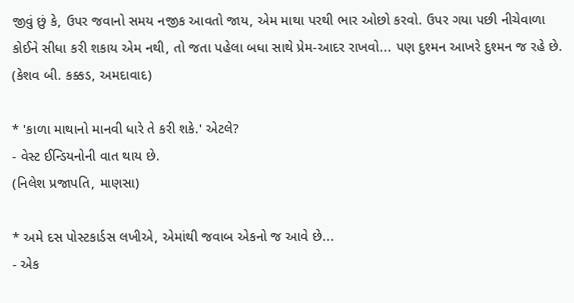જીવું છું કે, ઉપર જવાનો સમય નજીક આવતો જાય, એમ માથા પરથી ભાર ઓછો કરવો. ઉપર ગયા પછી નીચેવાળા કોઈને સીધા કરી શકાય એમ નથી, તો જતા પહેલા બધા સાથે પ્રેમ-આદર રાખવો... પણ દુશ્મન આખરે દુશ્મન જ રહે છે.
(કેશવ બી. કક્કડ, અમદાવાદ)

* 'કાળા માથાનો માનવી ધારે તે કરી શકે.' એટલે?
- વેસ્ટ ઈન્ડિયનોની વાત થાય છે.
(નિલેશ પ્રજાપતિ, માણસા)

* અમે દસ પોસ્ટકાર્ડસ લખીએ, એમાંથી જવાબ એકનો જ આવે છે...
- એક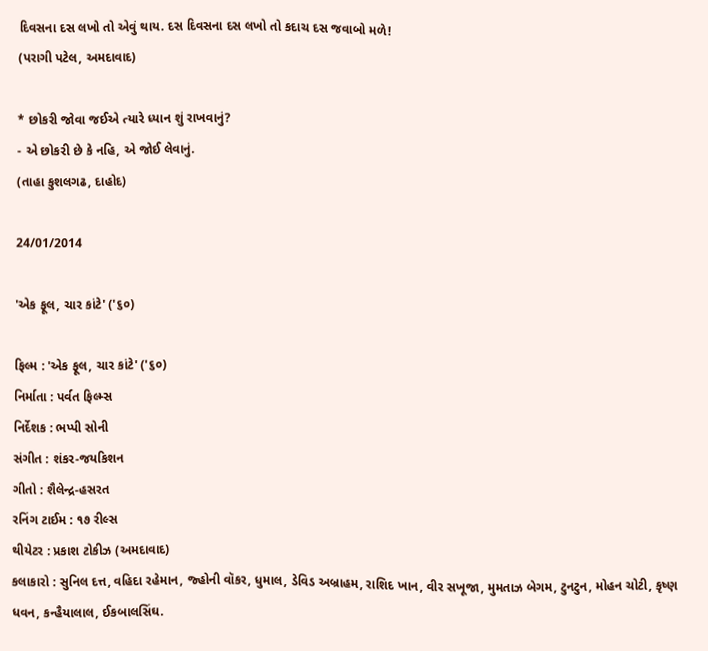દિવસના દસ લખો તો એવું થાય. દસ દિવસના દસ લખો તો કદાચ દસ જવાબો મળે!
(પરાગી પટેલ, અમદાવાદ)

* છોકરી જોવા જઈએ ત્યારે ધ્યાન શું રાખવાનું?
- એ છોકરી છે કે નહિ, એ જોઈ લેવાનું.
(તાહા કુશલગઢ, દાહોદ)

24/01/2014

'એક ફૂલ, ચાર કાંટે' ('૬૦)

ફિલ્મ : 'એક ફૂલ, ચાર કાંટે' ('૬૦)
નિર્માતા : પર્વત ફિલ્મ્સ
નિર્દેશક : ભપ્પી સોની
સંગીત : શંકર-જયકિશન
ગીતો : શૈલેન્દ્ર-હસરત
રનિંગ ટાઈમ : ૧૭ રીલ્સ
થીયેટર : પ્રકાશ ટોકીઝ (અમદાવાદ)
કલાકારો : સુનિલ દત્ત, વહિદા રહેમાન, જ્હોની વૉકર, ધુમાલ, ડેવિડ અબ્રાહમ, રાશિદ ખાન, વીર સખૂજા, મુમતાઝ બેગમ, ટુનટુન, મોહન ચોટી, કૃષ્ણ ધવન, કન્હૈયાલાલ, ઈકબાલસિંઘ.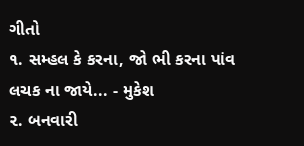ગીતો
૧. સમ્હલ કે કરના, જો ભી કરના પાંવ લચક ના જાયે... - મુકેશ
૨. બનવારી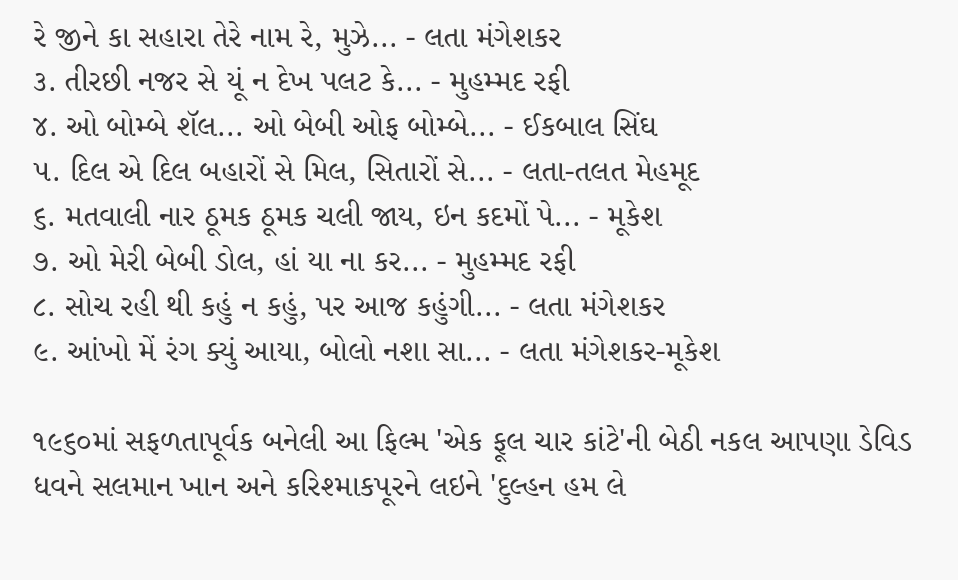રે જીને કા સહારા તેરે નામ રે, મુઝે... - લતા મંગેશકર
૩. તીરછી નજર સે યૂં ન દેખ પલટ કે... - મુહમ્મદ રફી
૪. ઓ બોમ્બે શૅલ... ઓ બેબી ઓફ બોમ્બે... - ઈકબાલ સિંઘ
૫. દિલ એ દિલ બહારોં સે મિલ, સિતારોં સે... - લતા-તલત મેહમૂદ
૬. મતવાલી નાર ઠૂમક ઠૂમક ચલી જાય, ઇન કદમોં પે... - મૂકેશ
૭. ઓ મેરી બેબી ડોલ, હાં યા ના કર... - મુહમ્મદ રફી
૮. સોચ રહી થી કહું ન કહું, પર આજ કહુંગી... - લતા મંગેશકર
૯. આંખો મેં રંગ ક્યું આયા, બોલો નશા સા... - લતા મંગેશકર-મૂકેશ

૧૯૬૦માં સફળતાપૂર્વક બનેલી આ ફિલ્મ 'એક ફૂલ ચાર કાંટે'ની બેઠી નકલ આપણા ડેવિડ ધવને સલમાન ખાન અને કરિશ્માકપૂરને લઇને 'દુલ્હન હમ લે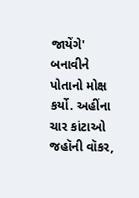જાયેંગે' બનાવીને પોતાનો મોક્ષ કર્યો. અહીંના ચાર કાંટાઓ જહૉની વૉકર,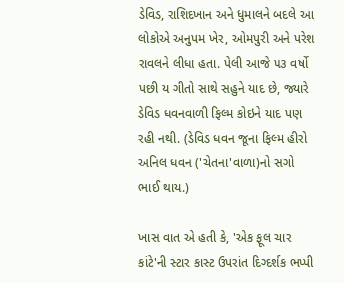ડેવિડ, રાશિદખાન અને ધુમાલને બદલે આ લોકોએ અનુપમ ખેર, ઓમપુરી અને પરેશ રાવલને લીધા હતા. પેલી આજે ૫૩ વર્ષો પછી ય ગીતો સાથે સહુને યાદ છે, જ્યારે ડેવિડ ધવનવાળી ફિલ્મ કોઇને યાદ પણ રહી નથી. (ડેવિડ ધવન જૂના ફિલ્મ હીરો અનિલ ધવન ('ચેતના'વાળા)નો સગો ભાઈ થાય.)

ખાસ વાત એ હતી કે, 'એક ફૂલ ચાર કાંટે'ની સ્ટાર કાસ્ટ ઉપરાંત દિગ્દર્શક ભપ્પી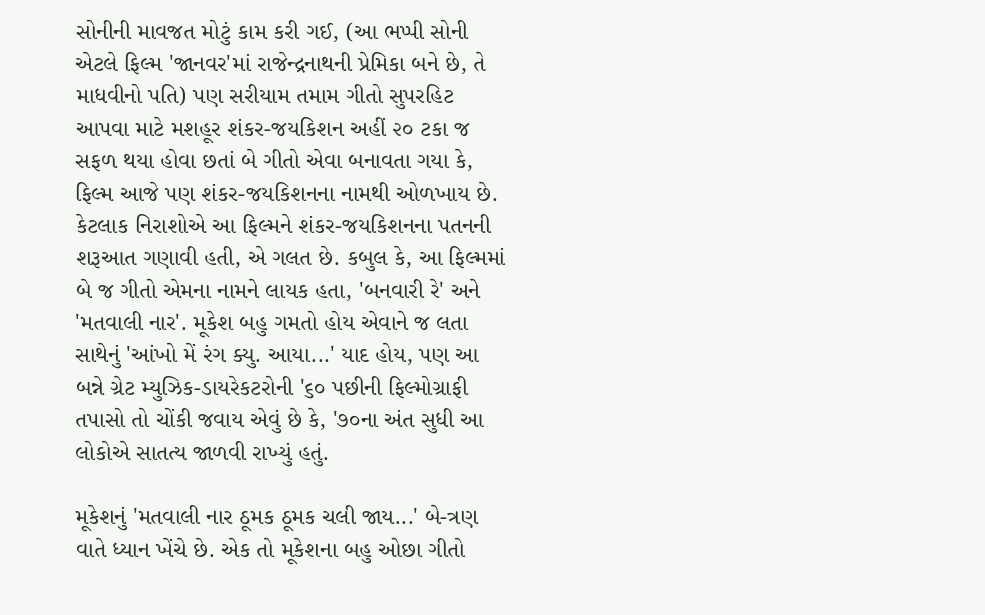સોનીની માવજત મોટું કામ કરી ગઈ, (આ ભપ્પી સોની એટલે ફિલ્મ 'જાનવર'માં રાજેન્દ્રનાથની પ્રેમિકા બને છે, તે માધવીનો પતિ) પણ સરીયામ તમામ ગીતો સુપરહિટ આપવા માટે મશહૂર શંકર-જયકિશન અહીં ૨૦ ટકા જ સફળ થયા હોવા છતાં બે ગીતો એવા બનાવતા ગયા કે, ફિલ્મ આજે પણ શંકર-જયકિશનના નામથી ઓળખાય છે. કેટલાક નિરાશોએ આ ફિલ્મને શંકર-જયકિશનના પતનની શરૂઆત ગણાવી હતી, એ ગલત છે. કબુલ કે, આ ફિલ્મમાં બે જ ગીતો એમના નામને લાયક હતા, 'બનવારી રે' અને 'મતવાલી નાર'. મૂકેશ બહુ ગમતો હોય એવાને જ લતા સાથેનું 'આંખો મેં રંગ ક્યુ. આયા...' યાદ હોય, પણ આ બન્ને ગ્રેટ મ્યુઝિક-ડાયરેકટરોની '૬૦ પછીની ફિલ્મોગ્રાફી તપાસો તો ચોંકી જવાય એવું છે કે, '૭૦ના અંત સુધી આ લોકોએ સાતત્ય જાળવી રાખ્યું હતું.

મૂકેશનું 'મતવાલી નાર ઠૂમક ઠૂમક ચલી જાય...' બે-ત્રણ વાતે ધ્યાન ખેંચે છે. એક તો મૂકેશના બહુ ઓછા ગીતો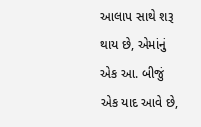આલાપ સાથે શરૂ થાય છે, એમાંનું એક આ. બીજું એક યાદ આવે છે,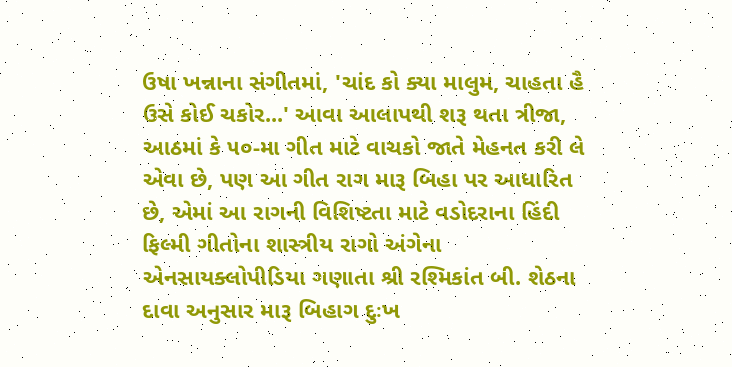ઉષા ખન્નાના સંગીતમાં, 'ચાંદ કો ક્યા માલુમ, ચાહતા હૈ ઉસે કોઈ ચકોર...' આવા આલાપથી શરૂ થતા ત્રીજા, આઠમાં કે ૫૦-મા ગીત માટે વાચકો જાતે મેહનત કરી લે એવા છે, પણ આ ગીત રાગ મારૂ બિહા પર આધારિત છે, એમાં આ રાગની વિશિષ્ટતા માટે વડોદરાના હિંદી ફિલ્મી ગીતોના શાસ્ત્રીય રાગો અંગેના એનસાયક્લોપીડિયા ગણાતા શ્રી રશ્મિકાંત બી. શેઠના દાવા અનુસાર મારૂ બિહાગ દુઃખ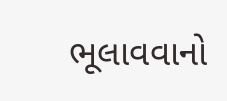ભૂલાવવાનો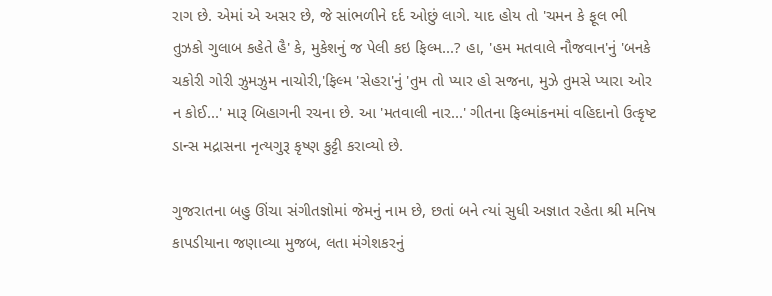રાગ છે. એમાં એ અસર છે, જે સાંભળીને દર્દ ઓછું લાગે. યાદ હોય તો 'ચમન કે ફૂલ ભી તુઝકો ગુલાબ કહેતે હૈ' કે, મુકેશનું જ પેલી કઇ ફિલ્મ...? હા, 'હમ મતવાલે નૌજવાન'નું 'બનકે ચકોરી ગોરી ઝુમઝુમ નાચોરી,'ફિલ્મ 'સેહરા'નું 'તુમ તો પ્યાર હો સજના, મુઝે તુમસે પ્યારા ઓર ન કોઈ...' મારૂ બિહાગની રચના છે. આ 'મતવાલી નાર...' ગીતના ફિલ્માંકનમાં વહિદાનો ઉત્કૃષ્ટ ડાન્સ મદ્રાસના નૃત્યગુરૂ કૃષ્ણ કુટ્ટી કરાવ્યો છે.

ગુજરાતના બહુ ઊંચા સંગીતજ્ઞોમાં જેમનું નામ છે, છતાં બને ત્યાં સુધી અજ્ઞાત રહેતા શ્રી મનિષ કાપડીયાના જણાવ્યા મુજબ, લતા મંગેશકરનું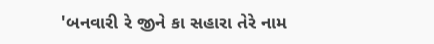'બનવારી રે જીને કા સહારા તેરે નામ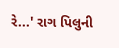રે...' રાગ પિલુની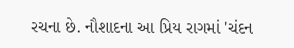રચના છે. નૌશાદના આ પ્રિય રાગમાં 'ચંદન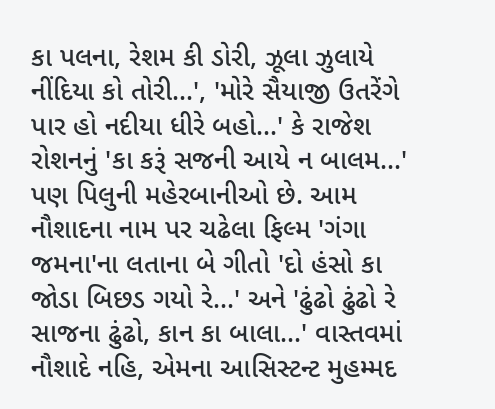કા પલના, રેશમ કી ડોરી, ઝૂલા ઝુલાયે નીંદિયા કો તોરી...', 'મોરે સૈયાજી ઉતરેંગે પાર હો નદીયા ધીરે બહો...' કે રાજેશ રોશનનું 'કા કરૂં સજની આયે ન બાલમ...' પણ પિલુની મહેરબાનીઓ છે. આમ નૌશાદના નામ પર ચઢેલા ફિલ્મ 'ગંગા જમના'ના લતાના બે ગીતો 'દો હંસો કા જોડા બિછડ ગયો રે...' અને 'ઢુંઢો ઢુંઢો રે સાજના ઢુંઢો, કાન કા બાલા...' વાસ્તવમાં નૌશાદે નહિ, એમના આસિસ્ટન્ટ મુહમ્મદ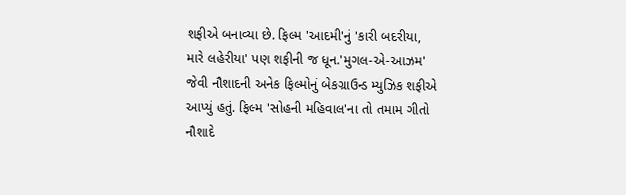શફીએ બનાવ્યા છે. ફિલ્મ 'આદમી'નું 'કારી બદરીયા, મારે લહેરીયા' પણ શફીની જ ધૂન.'મુગલ-એ-આઝમ' જેવી નૌશાદની અનેક ફિલ્મોનું બેકગ્રાઉન્ડ મ્યુઝિક શફીએ આપ્યું હતું. ફિલ્મ 'સોહની મહિવાલ'ના તો તમામ ગીતો નૌશાદે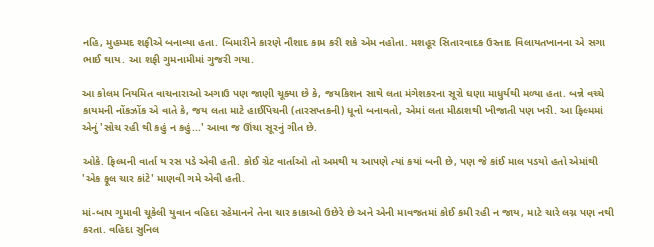નહિ, મુહમ્મદ શફીએ બનાવ્યા હતા. બિમારીને કારણે નૌશાદ કામ કરી શકે એમ નહોતા. મશહૂર સિતારવાદક ઉસ્તાદ વિલાયતખાનના એ સગા ભાઈ થાય. આ શફી ગુમનામીમાં ગુજરી ગયા.

આ કોલમ નિયમિત વાચનારાઓ અગાઉ પણ જાણી ચૂક્યા છે કે, જયકિશન સાથે લતા મંગેશકરના સૂરો ઘણા માધુર્યથી મળ્યા હતા. બન્ને વચ્ચે કાયમની નોંકઝોંક એ વાતે કે, જય લતા માટે હાઈપિચની (તારસપ્તકની) ધૂનો બનાવતો, એમાં લતા મીઠાશથી ખીજાતી પણ ખરી. આ ફિલ્મમાં એનું 'સોચ રહી થી કહું ન કહું...' આવા જ ઊંચા સૂરનું ગીત છે.

ઓકે. ફિલ્મની વાર્તા ય રસ પડે એવી હતી. કોઈ ગ્રેટ વાર્તાઓ તો અમથી ય આપણે ત્યાં કયાં બની છે, પણ જે કાંઈ માલ પડયો હતો એમાંથી 'એક ફૂલ ચાર કાંટે' માણવી ગમે એવી હતી.

માં-બાપ ગુમાવી ચૂકેલી યુવાન વહિદા રહેમાનને તેના ચાર કાકાઓ ઉછેરે છે અને એની માવજતમાં કોઈ કમી રહી ન જાય, માટે ચારે લગ્ન પણ નથી કરતા. વહિદા સુનિલ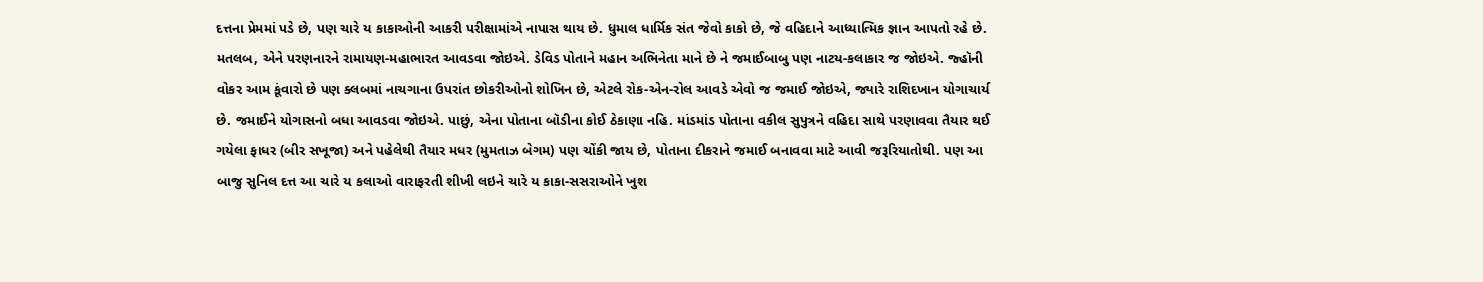દત્તના પ્રેમમાં પડે છે, પણ ચારે ય કાકાઓની આકરી પરીક્ષામાંએ નાપાસ થાય છે. ધુમાલ ધાર્મિક સંત જેવો કાકો છે, જે વહિદાને આધ્યાત્મિક જ્ઞાન આપતો રહે છે. મતલબ, એને પરણનારને રામાયણ-મહાભારત આવડવા જોઇએ. ડેવિડ પોતાને મહાન અભિનેતા માને છે ને જમાઈબાબુ પણ નાટય-કલાકાર જ જોઇએ. જ્હૉની વોકર આમ કૂંવારો છે પણ ક્લબમાં નાચગાના ઉપરાંત છોકરીઓનો શોખિન છે, એટલે રોક-એન-રોલ આવડે એવો જ જમાઈ જોઇએ, જ્યારે રાશિદખાન યોગાચાર્ય છે. જમાઈને યોગાસનો બધા આવડવા જોઇએ. પાછું, એના પોતાના બૉડીના કોઈ ઠેકાણા નહિ. માંડમાંડ પોતાના વકીલ સુપુત્રને વહિદા સાથે પરણાવવા તૈયાર થઈ ગયેલા ફાધર (બીર સખૂજા) અને પહેલેથી તૈયાર મધર (મુમતાઝ બેગમ) પણ ચોંકી જાય છે, પોતાના દીકરાને જમાઈ બનાવવા માટે આવી જરૂરિયાતોથી. પણ આ બાજુ સુનિલ દત્ત આ ચારે ય કલાઓ વારાફરતી શીખી લઇને ચારે ય કાકા-સસરાઓને ખુશ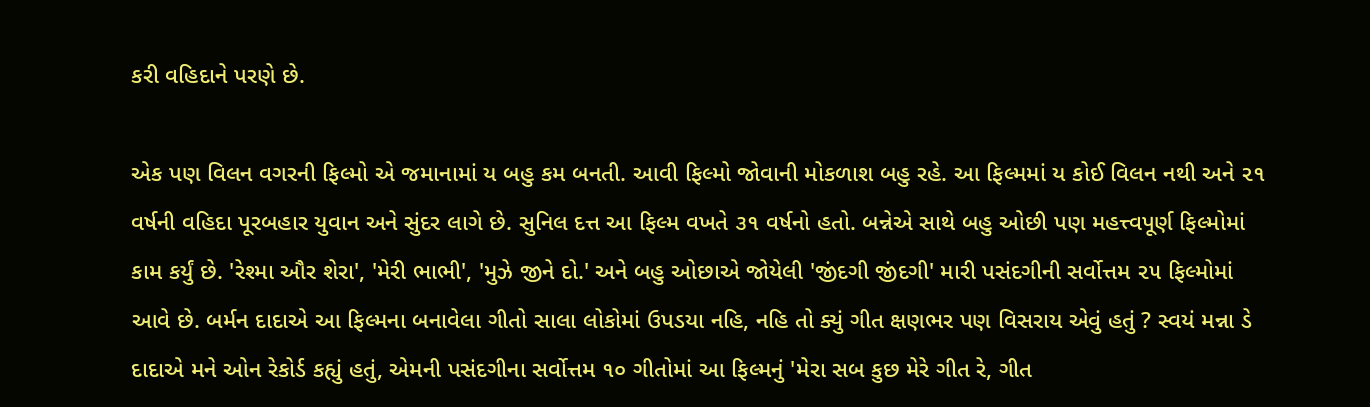કરી વહિદાને પરણે છે.

એક પણ વિલન વગરની ફિલ્મો એ જમાનામાં ય બહુ કમ બનતી. આવી ફિલ્મો જોવાની મોકળાશ બહુ રહે. આ ફિલ્મમાં ય કોઈ વિલન નથી અને ૨૧ વર્ષની વહિદા પૂરબહાર યુવાન અને સુંદર લાગે છે. સુનિલ દત્ત આ ફિલ્મ વખતે ૩૧ વર્ષનો હતો. બન્નેએ સાથે બહુ ઓછી પણ મહત્ત્વપૂર્ણ ફિલ્મોમાં કામ કર્યું છે. 'રેશ્મા ઔર શેરા', 'મેરી ભાભી', 'મુઝે જીને દો.' અને બહુ ઓછાએ જોયેલી 'જીંદગી જીંદગી' મારી પસંદગીની સર્વોત્તમ ૨૫ ફિલ્મોમાં આવે છે. બર્મન દાદાએ આ ફિલ્મના બનાવેલા ગીતો સાલા લોકોમાં ઉપડયા નહિ, નહિ તો ક્યું ગીત ક્ષણભર પણ વિસરાય એવું હતું ? સ્વયં મન્ના ડે દાદાએ મને ઓન રેકોર્ડ કહ્યું હતું, એમની પસંદગીના સર્વોત્તમ ૧૦ ગીતોમાં આ ફિલ્મનું 'મેરા સબ કુછ મેરે ગીત રે, ગીત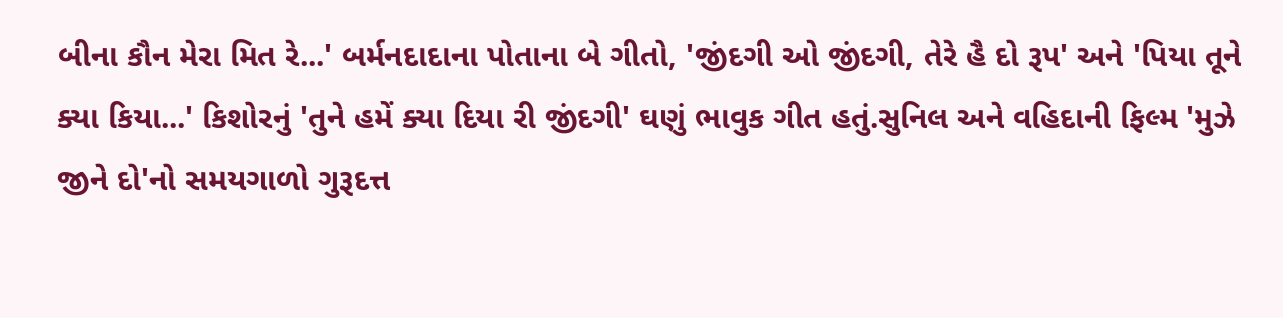બીના કૌન મેરા મિત રે...' બર્મનદાદાના પોતાના બે ગીતો, 'જીંદગી ઓ જીંદગી, તેરે હૈ દો રૂપ' અને 'પિયા તૂને ક્યા કિયા...' કિશોરનું 'તુને હમેં ક્યા દિયા રી જીંદગી' ઘણું ભાવુક ગીત હતું.સુનિલ અને વહિદાની ફિલ્મ 'મુઝે જીને દો'નો સમયગાળો ગુરૂદત્ત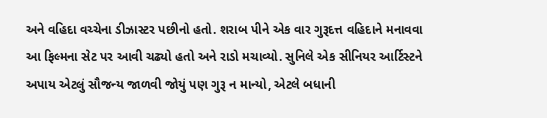અને વહિદા વચ્ચેના ડીઝાસ્ટર પછીનો હતો. શરાબ પીને એક વાર ગુરૂદત્ત વહિદાને મનાવવા આ ફિલ્મના સેટ પર આવી ચઢ્યો હતો અને રાડો મચાવ્યો. સુનિલે એક સીનિયર આર્ટિસ્ટને અપાય એટલું સૌજન્ય જાળવી જોયું પણ ગુરૂ ન માન્યો, એટલે બધાની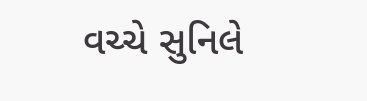વચ્ચે સુનિલે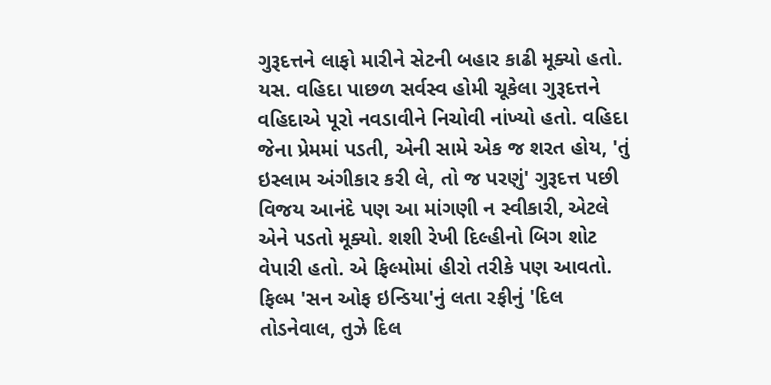ગુરૂદત્તને લાફો મારીને સેટની બહાર કાઢી મૂક્યો હતો. યસ. વહિદા પાછળ સર્વસ્વ હોમી ચૂકેલા ગુરૂદત્તને વહિદાએ પૂરો નવડાવીને નિચોવી નાંખ્યો હતો. વહિદા જેના પ્રેમમાં પડતી, એની સામે એક જ શરત હોય, 'તું ઇસ્લામ અંગીકાર કરી લે, તો જ પરણું' ગુરૂદત્ત પછી વિજય આનંદે પણ આ માંગણી ન સ્વીકારી, એટલે એને પડતો મૂક્યો. શશી રેખી દિલ્હીનો બિગ શોટ વેપારી હતો. એ ફિલ્મોમાં હીરો તરીકે પણ આવતો. ફિલ્મ 'સન ઓફ ઇન્ડિયા'નું લતા રફીનું 'દિલ તોડનેવાલ, તુઝે દિલ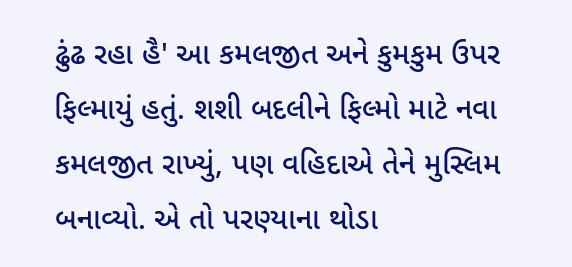ઢુંઢ રહા હૈ' આ કમલજીત અને કુમકુમ ઉપર ફિલ્માયું હતું. શશી બદલીને ફિલ્મો માટે નવા કમલજીત રાખ્યું, પણ વહિદાએ તેને મુસ્લિમ બનાવ્યો. એ તો પરણ્યાના થોડા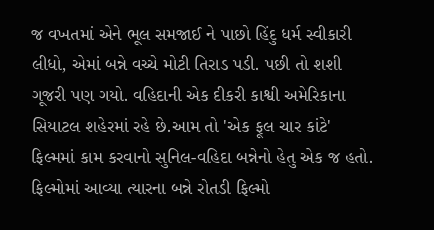જ વખતમાં એને ભૂલ સમજાઈ ને પાછો હિંદુ ધર્મ સ્વીકારી લીધો, એમાં બન્ને વચ્ચે મોટી તિરાડ પડી. પછી તો શશી ગૂજરી પણ ગયો. વહિદાની એક દીકરી કાશ્વી અમેરિકાના સિયાટલ શહેરમાં રહે છે.આમ તો 'એક ફૂલ ચાર કાંટે' ફિલ્મમાં કામ કરવાનો સુનિલ-વહિદા બન્નેનો હેતુ એક જ હતો. ફિલ્મોમાં આવ્યા ત્યારના બન્ને રોતડી ફિલ્મો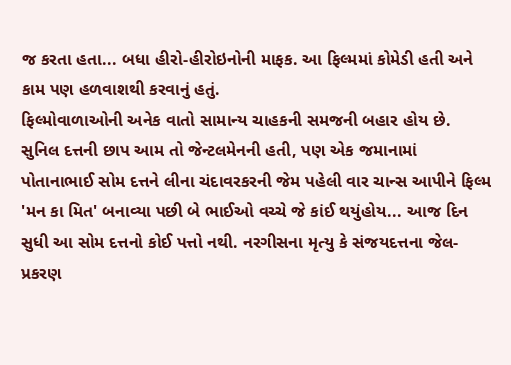જ કરતા હતા... બધા હીરો-હીરોઇનોની માફક. આ ફિલ્મમાં કોમેડી હતી અને કામ પણ હળવાશથી કરવાનું હતું.
ફિલ્મોવાળાઓની અનેક વાતો સામાન્ય ચાહકની સમજની બહાર હોય છે. સુનિલ દત્તની છાપ આમ તો જેન્ટલમેનની હતી, પણ એક જમાનામાં પોતાનાભાઈ સોમ દત્તને લીના ચંદાવરકરની જેમ પહેલી વાર ચાન્સ આપીને ફિલ્મ 'મન કા મિત' બનાવ્યા પછી બે ભાઈઓ વચ્ચે જે કાંઈ થયુંહોય... આજ દિન સુધી આ સોમ દત્તનો કોઈ પત્તો નથી. નરગીસના મૃત્યુ કે સંજયદત્તના જેલ-પ્રકરણ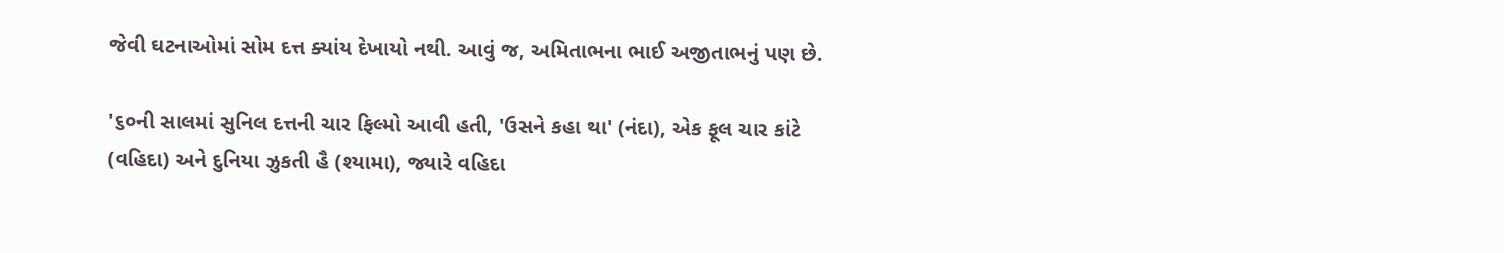જેવી ઘટનાઓમાં સોમ દત્ત ક્યાંય દેખાયો નથી. આવું જ, અમિતાભના ભાઈ અજીતાભનું પણ છે.

'૬૦ની સાલમાં સુનિલ દત્તની ચાર ફિલ્મો આવી હતી, 'ઉસને કહા થા' (નંદા), એક ફૂલ ચાર કાંટે (વહિદા) અને દુનિયા ઝુકતી હૈ (શ્યામા), જ્યારે વહિદા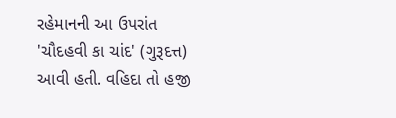રહેમાનની આ ઉપરાંત 'ચૌદહવી કા ચાંદ' (ગુરૂદત્ત) આવી હતી. વહિદા તો હજી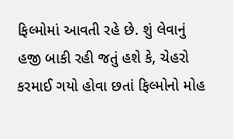ફિલ્મોમાં આવતી રહે છે. શું લેવાનું હજી બાકી રહી જતું હશે કે, ચેહરો કરમાઈ ગયો હોવા છતાં ફિલ્મોનો મોહ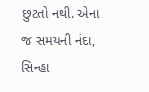છુટતો નથી. એના જ સમયની નંદા, સિન્હા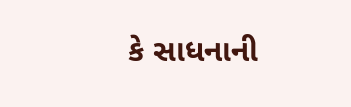કે સાધનાની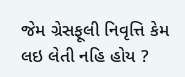જેમ ગ્રેસફૂલી નિવૃત્તિ કેમ લઇ લેતી નહિ હોય ?